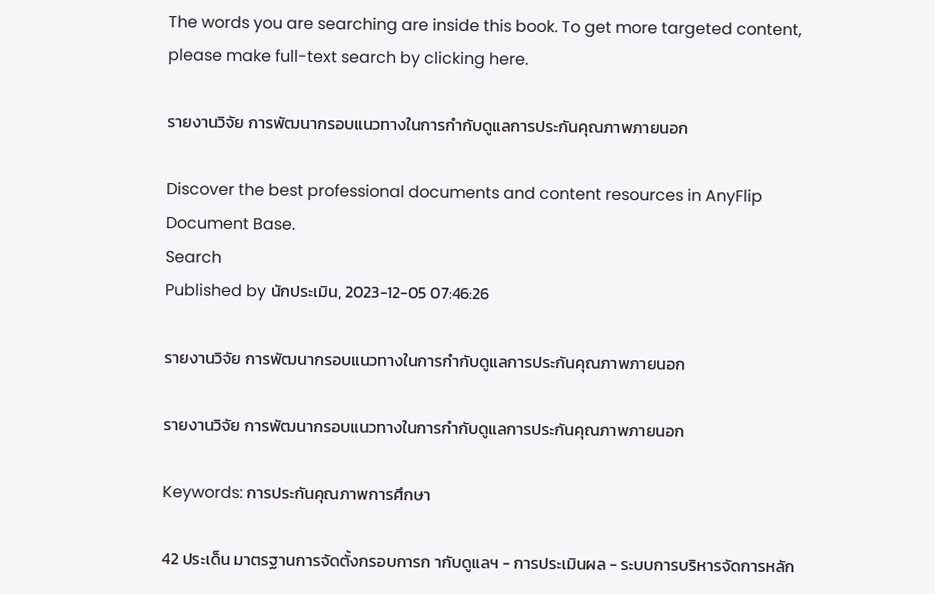The words you are searching are inside this book. To get more targeted content, please make full-text search by clicking here.

รายงานวิจัย การพัฒนากรอบแนวทางในการกำกับดูแลการประกันคุณภาพภายนอก

Discover the best professional documents and content resources in AnyFlip Document Base.
Search
Published by นักประเมิน, 2023-12-05 07:46:26

รายงานวิจัย การพัฒนากรอบแนวทางในการกำกับดูแลการประกันคุณภาพภายนอก

รายงานวิจัย การพัฒนากรอบแนวทางในการกำกับดูแลการประกันคุณภาพภายนอก

Keywords: การประกันคุณภาพการศึกษา

42 ประเด็น มาตรฐานการจัดตั้งกรอบการก ากับดูแลฯ - การประเมินผล - ระบบการบริหารจัดการหลัก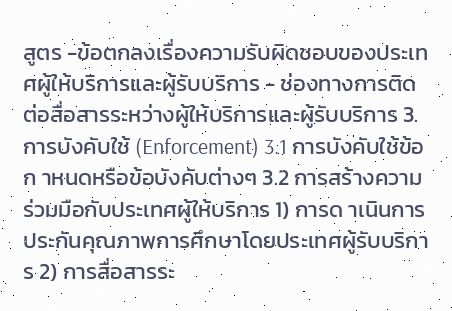สูตร -ข้อตกลงเรื่องความรับผิดชอบของประเทศผู้ให้บริการและผู้รับบริการ - ช่องทางการติดต่อสื่อสารระหว่างผู้ให้บริการและผู้รับบริการ 3. การบังคับใช้ (Enforcement) 3.1 การบังคับใช้ข้อก าหนดหรือข้อบังคับต่างๆ 3.2 การสร้างความร่วมมือกับประเทศผู้ให้บริการ 1) การด าเนินการประกันคุณภาพการศึกษาโดยประเทศผู้รับบริการ 2) การสื่อสารระ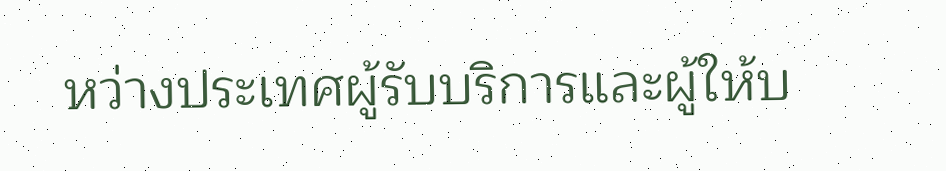หว่างประเทศผู้รับบริการและผู้ให้บ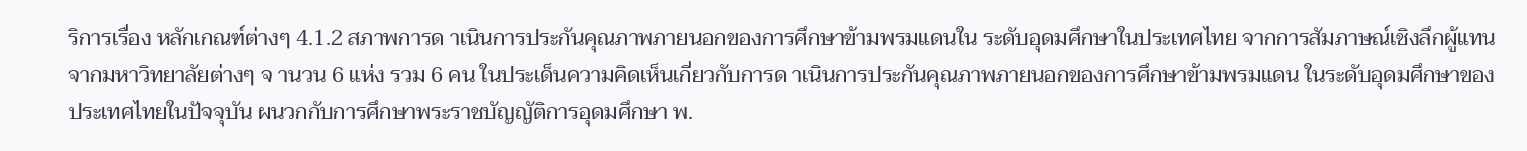ริการเรื่อง หลักเกณฑ์ต่างๆ 4.1.2 สภาพการด าเนินการประกันคุณภาพภายนอกของการศึกษาข้ามพรมแดนใน ระดับอุดมศึกษาในประเทศไทย จากการสัมภาษณ์เชิงลึกผู้แทนจากมหาวิทยาลัยต่างๆ จ านวน 6 แห่ง รวม 6 คน ในประเด็นความคิดเห็นเกี่ยวกับการด าเนินการประกันคุณภาพภายนอกของการศึกษาข้ามพรมแดน ในระดับอุดมศึกษาของประเทศไทยในปัจจุบัน ผนวกกับการศึกษาพระราชบัญญัติการอุดมศึกษา พ.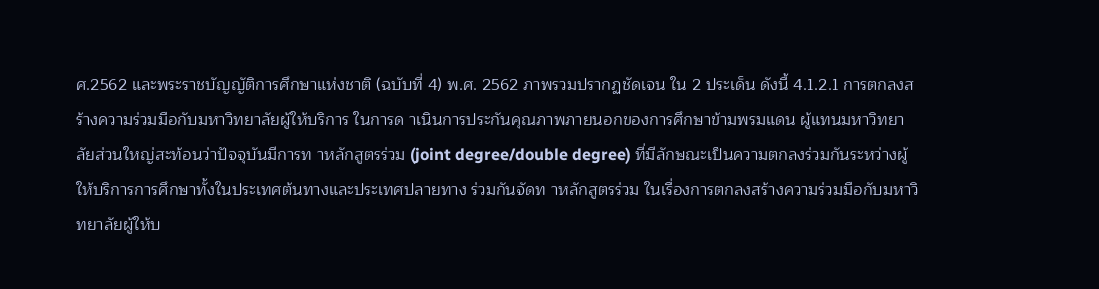ศ.2562 และพระราชบัญญัติการศึกษาแห่งชาติ (ฉบับที่ 4) พ.ศ. 2562 ภาพรวมปรากฏชัดเจน ใน 2 ประเด็น ดังนี้ 4.1.2.1 การตกลงสร้างความร่วมมือกับมหาวิทยาลัยผู้ให้บริการ ในการด าเนินการประกันคุณภาพภายนอกของการศึกษาข้ามพรมแดน ผู้แทนมหาวิทยาลัยส่วนใหญ่สะท้อนว่าปัจจุบันมีการท าหลักสูตรร่วม (joint degree/double degree) ที่มีลักษณะเป็นความตกลงร่วมกันระหว่างผู้ให้บริการการศึกษาทั้งในประเทศต้นทางและประเทศปลายทาง ร่วมกันจัดท าหลักสูตรร่วม ในเรื่องการตกลงสร้างความร่วมมือกับมหาวิทยาลัยผู้ให้บ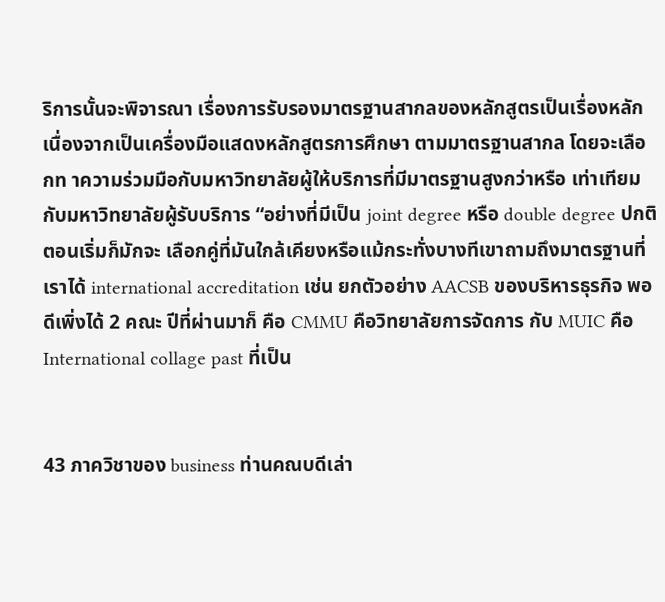ริการนั้นจะพิจารณา เรื่องการรับรองมาตรฐานสากลของหลักสูตรเป็นเรื่องหลัก เนื่องจากเป็นเครื่องมือแสดงหลักสูตรการศึกษา ตามมาตรฐานสากล โดยจะเลือกท าความร่วมมือกับมหาวิทยาลัยผู้ให้บริการที่มีมาตรฐานสูงกว่าหรือ เท่าเทียมกับมหาวิทยาลัยผู้รับบริการ “อย่างที่มีเป็น joint degree หรือ double degree ปกติตอนเริ่มก็มักจะ เลือกคู่ที่มันใกล้เคียงหรือแม้กระทั่งบางทีเขาถามถึงมาตรฐานที่เราได้ international accreditation เช่น ยกตัวอย่าง AACSB ของบริหารธุรกิจ พอดีเพิ่งได้ 2 คณะ ปีที่ผ่านมาก็ คือ CMMU คือวิทยาลัยการจัดการ กับ MUIC คือ International collage past ที่เป็น


43 ภาควิชาของ business ท่านคณบดีเล่า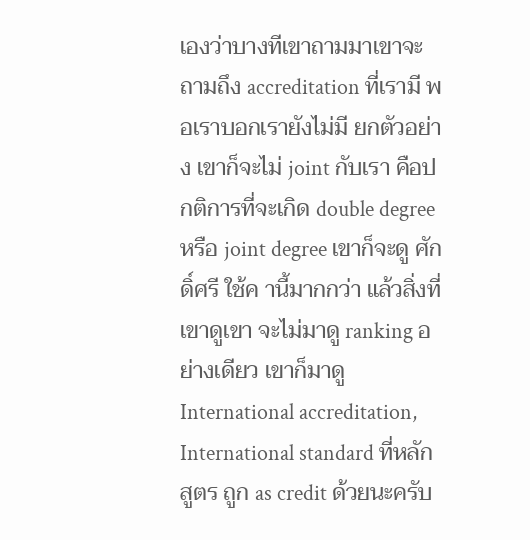เองว่าบางทีเขาถามมาเขาจะถามถึง accreditation ที่เรามี พอเราบอกเรายังไม่มี ยกตัวอย่าง เขาก็จะไม่ joint กับเรา คือปกติการที่จะเกิด double degree หรือ joint degree เขาก็จะดู ศักดิ์ศรี ใช้ค านี้มากกว่า แล้วสิ่งที่เขาดูเขา จะไม่มาดู ranking อย่างเดียว เขาก็มาดู International accreditation, International standard ที่หลักสูตร ถูก as credit ด้วยนะครับ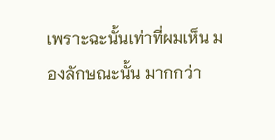เพราะฉะนั้นเท่าที่ผมเห็น มองลักษณะนั้น มากกว่า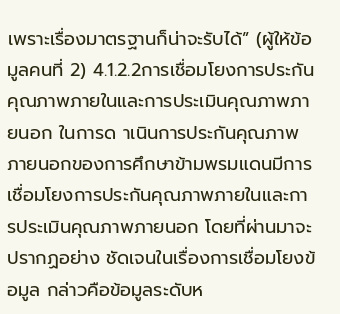เพราะเรื่องมาตรฐานก็น่าจะรับได้” (ผู้ให้ข้อมูลคนที่ 2) 4.1.2.2การเชื่อมโยงการประกันคุณภาพภายในและการประเมินคุณภาพภายนอก ในการด าเนินการประกันคุณภาพภายนอกของการศึกษาข้ามพรมแดนมีการ เชื่อมโยงการประกันคุณภาพภายในและการประเมินคุณภาพภายนอก โดยที่ผ่านมาจะปรากฏอย่าง ชัดเจนในเรื่องการเชื่อมโยงข้อมูล กล่าวคือข้อมูลระดับห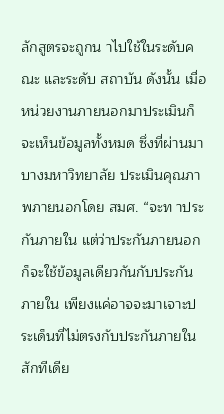ลักสูตรจะถูกน าไปใช้ในระดับคณะ และระดับ สถาบัน ดังนั้น เมื่อหน่วยงานภายนอกมาประเมินก็จะเห็นข้อมูลทั้งหมด ซึ่งที่ผ่านมาบางมหาวิทยาลัย ประเมินคุณภาพภายนอกโดย สมศ. “จะท าประกันภายใน แต่ว่าประกันภายนอกก็จะใช้ข้อมูลเดียวกันกับประกัน ภายใน เพียงแค่อาจจะมาเจาะประเด็นที่ไม่ตรงกับประกันภายในสักทีเดีย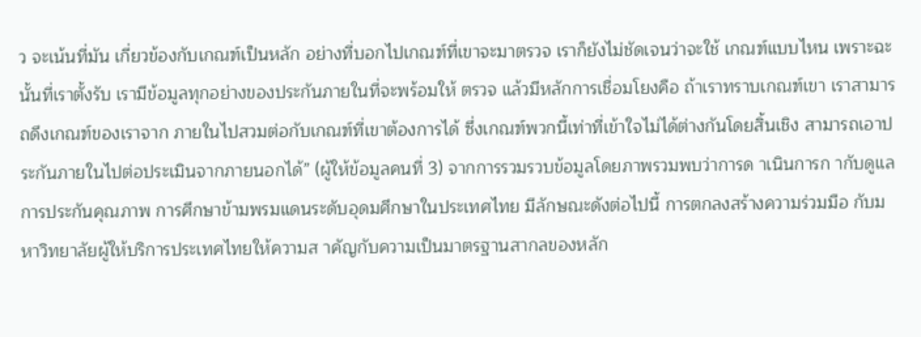ว จะเน้นที่มัน เกี่ยวข้องกับเกณฑ์เป็นหลัก อย่างที่บอกไปเกณฑ์ที่เขาจะมาตรวจ เราก็ยังไม่ชัดเจนว่าจะใช้ เกณฑ์แบบไหน เพราะฉะนั้นที่เราตั้งรับ เรามีข้อมูลทุกอย่างของประกันภายในที่จะพร้อมให้ ตรวจ แล้วมีหลักการเชื่อมโยงคือ ถ้าเราทราบเกณฑ์เขา เราสามารถดึงเกณฑ์ของเราจาก ภายในไปสวมต่อกับเกณฑ์ที่เขาต้องการได้ ซึ่งเกณฑ์พวกนี้เท่าที่เข้าใจไม่ได้ต่างกันโดยสิ้นเชิง สามารถเอาประกันภายในไปต่อประเมินจากภายนอกได้” (ผู้ให้ข้อมูลคนที่ 3) จากการรวมรวบข้อมูลโดยภาพรวมพบว่าการด าเนินการก ากับดูแลการประกันคุณภาพ การศึกษาข้ามพรมแดนระดับอุดมศึกษาในประเทศไทย มีลักษณะดังต่อไปนี้ การตกลงสร้างความร่วมมือ กับมหาวิทยาลัยผู้ให้บริการประเทศไทยให้ความส าคัญกับความเป็นมาตรฐานสากลของหลัก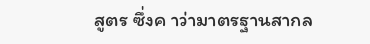สูตร ซึ่งค าว่ามาตรฐานสากล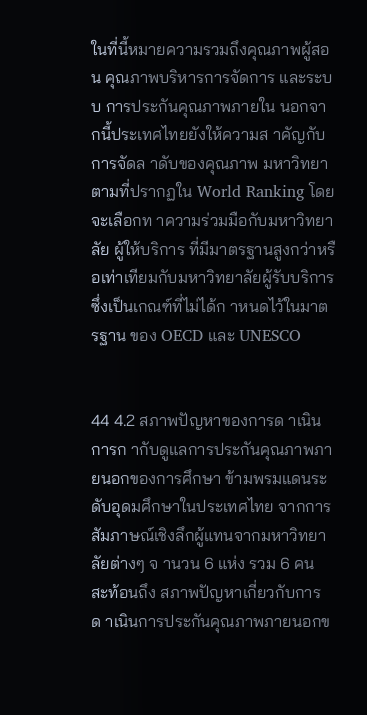ในที่นี้หมายความรวมถึงคุณภาพผู้สอน คุณภาพบริหารการจัดการ และระบบ การประกันคุณภาพภายใน นอกจากนี้ประเทศไทยยังให้ความส าคัญกับการจัดล าดับของคุณภาพ มหาวิทยาตามที่ปรากฏใน World Ranking โดยจะเลือกท าความร่วมมือกับมหาวิทยาลัย ผู้ให้บริการ ที่มีมาตรฐานสูงกว่าหรือเท่าเทียมกับมหาวิทยาลัยผู้รับบริการ ซึ่งเป็นเกณฑ์ที่ไม่ได้ก าหนดไว้ในมาตรฐาน ของ OECD และ UNESCO


44 4.2 สภาพปัญหาของการด าเนินการก ากับดูแลการประกันคุณภาพภายนอกของการศึกษา ข้ามพรมแดนระดับอุดมศึกษาในประเทศไทย จากการสัมภาษณ์เชิงลึกผู้แทนจากมหาวิทยาลัยต่างๆ จ านวน 6 แห่ง รวม 6 คน สะท้อนถึง สภาพปัญหาเกี่ยวกับการด าเนินการประกันคุณภาพภายนอกข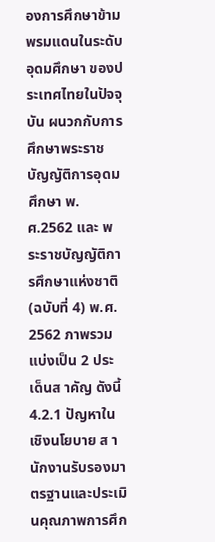องการศึกษาข้ามพรมแดนในระดับอุดมศึกษา ของประเทศไทยในปัจจุบัน ผนวกกับการศึกษาพระราชบัญญัติการอุดมศึกษา พ.ศ.2562 และ พระราชบัญญัติการศึกษาแห่งชาติ (ฉบับที่ 4) พ.ศ. 2562 ภาพรวมแบ่งเป็น 2 ประเด็นส าคัญ ดังนี้ 4.2.1 ปัญหาในเชิงนโยบาย ส านักงานรับรองมาตรฐานและประเมินคุณภาพการศึก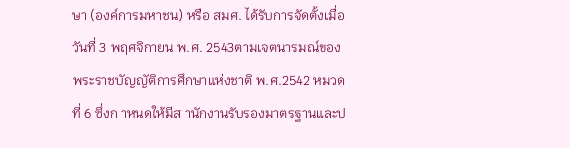ษา (องค์การมหาชน) หรือ สมศ. ได้รับการจัดตั้งเมื่อวันที่ 3 พฤศจิกายน พ.ศ. 2543ตามเจตนารมณ์ของพระราชบัญญัติการศึกษาแห่งชาติ พ.ศ.2542 หมวดที่ 6 ซึ่งก าหนดให้มีส านักงานรับรองมาตรฐานและป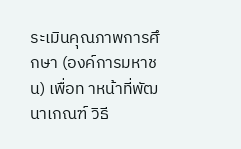ระเมินคุณภาพการศึกษา (องค์การมหาชน) เพื่อท าหน้าที่พัฒนาเกณฑ์ วิธี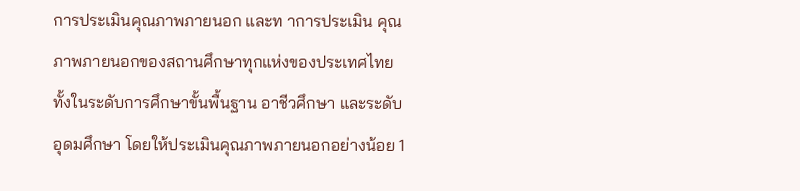การประเมินคุณภาพภายนอก และท าการประเมิน คุณภาพภายนอกของสถานศึกษาทุกแห่งของประเทศไทย ทั้งในระดับการศึกษาขั้นพื้นฐาน อาชีวศึกษา และระดับอุดมศึกษา โดยให้ประเมินคุณภาพภายนอกอย่างน้อย 1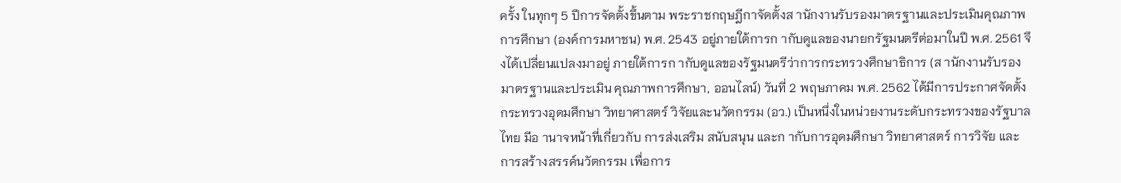ครั้ง ในทุกๆ 5 ปีการจัดตั้งขึ้นตาม พระราชกฤษฎีกาจัดตั้งส านักงานรับรองมาตรฐานและประเมินคุณภาพการศึกษา (องค์การมหาชน) พ.ศ. 2543 อยู่ภายใต้การก ากับดูแลของนายกรัฐมนตรีต่อมาในปี พ.ศ. 2561 จึงได้เปลี่ยนแปลงมาอยู่ ภายใต้การก ากับดูแลของรัฐมนตรีว่าการกระทรวงศึกษาธิการ (ส านักงานรับรองมาตรฐานและประเมิน คุณภาพการศึกษา, ออนไลน์) วันที่ 2 พฤษภาคม พ.ศ. 2562 ได้มีการประกาศจัดตั้งกระทรวงอุดมศึกษา วิทยาศาสตร์ วิจัยและนวัตกรรม (อว.) เป็นหนึ่งในหน่วยงานระดับกระทรวงของรัฐบาลไทย มีอ านาจหน้าที่เกี่ยวกับ การส่งเสริม สนับสนุน และก ากับการอุดมศึกษา วิทยาศาสตร์ การวิจัย และการสร้างสรรค์นวัตกรรม เพื่อการ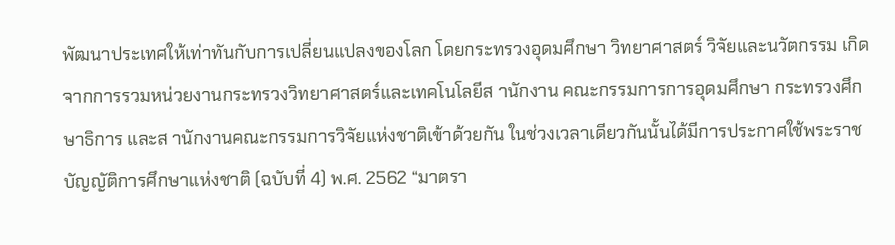พัฒนาประเทศให้เท่าทันกับการเปลี่ยนแปลงของโลก โดยกระทรวงอุดมศึกษา วิทยาศาสตร์ วิจัยและนวัตกรรม เกิดจากการรวมหน่วยงานกระทรวงวิทยาศาสตร์และเทคโนโลยีส านักงาน คณะกรรมการการอุดมศึกษา กระทรวงศึกษาธิการ และส านักงานคณะกรรมการวิจัยแห่งชาติเข้าด้วยกัน ในช่วงเวลาเดียวกันนั้นได้มีการประกาศใช้พระราชบัญญัติการศึกษาแห่งชาติ (ฉบับที่ 4) พ.ศ. 2562 “มาตรา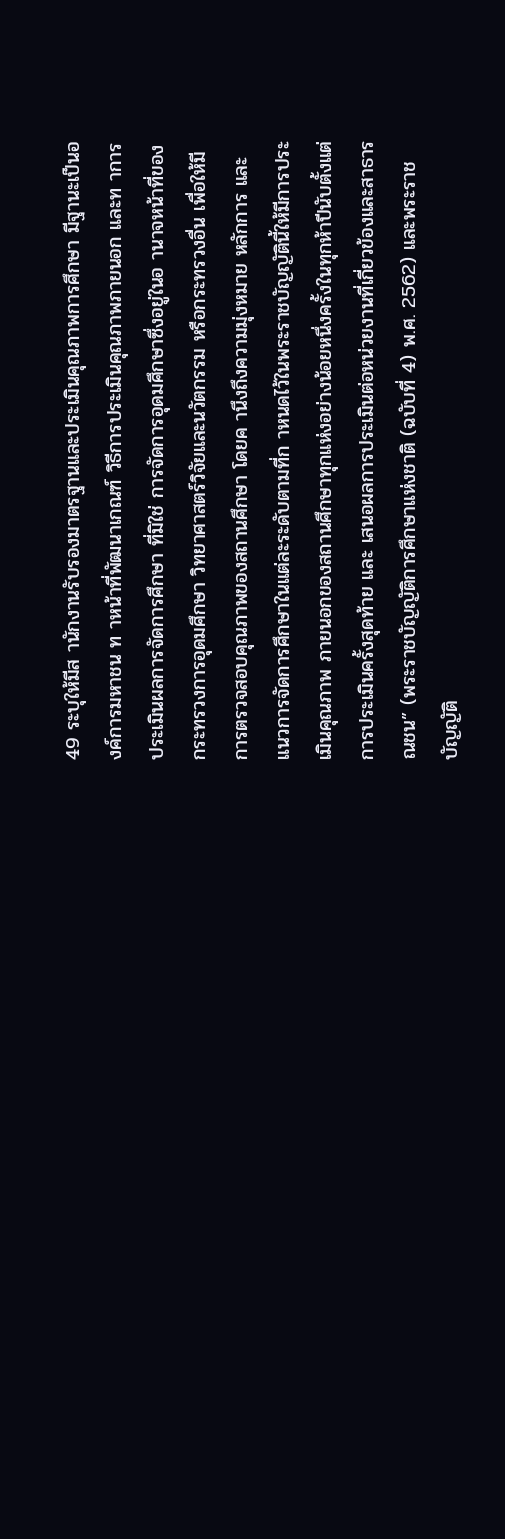49 ระบุให้มีส านักงานรับรองมาตรฐานและประเมินคุณภาพการศึกษา มีฐานะเป็นองค์การมหาชน ท าหน้าที่พัฒนาเกณฑ์ วิธีการประเมินคุณภาพภายนอก และท าการประเมินผลการจัดการศึกษา ที่มิใช่ การจัดการอุดมศึกษาซึ่งอยู่ในอ านาจหน้าที่ของกระทรวงการอุดมศึกษา วิทยาศาสตร์วิจัยและนวัตกรรม หรือกระทรวงอื่น เพื่อให้มีการตรวจสอบคุณภาพของสถานศึกษา โดยค านึงถึงความมุ่งหมาย หลักการ และแนวการจัดการศึกษาในแต่ละระดับตามที่ก าหนดไว้ในพระราชบัญญัตินี้ให้มีการประเมินคุณภาพ ภายนอกของสถานศึกษาทุกแห่งอย่างน้อยหนึ่งครั้งในทุกห้าปีนับตั้งแต่การประเมินครั้งสุดท้าย และ เสนอผลการประเมินต่อหน่วยงานที่เกี่ยวข้องและสาธารณชน” (พระราชบัญญัติการศึกษาแห่งชาติ (ฉบับที่ 4) พ.ศ. 2562) และพระราชบัญญัติ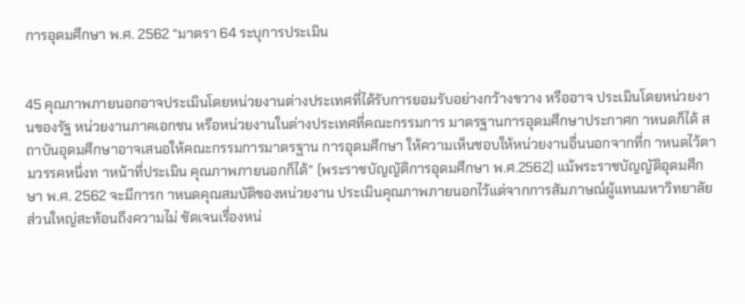การอุดมศึกษา พ.ศ. 2562 “มาตรา 64 ระบุการประเมิน


45 คุณภาพภายนอกอาจประเมินโดยหน่วยงานต่างประเทศที่ได้รับการยอมรับอย่างกว้างขวาง หรืออาจ ประเมินโดยหน่วยงานของรัฐ หน่วยงานภาคเอกชน หรือหน่วยงานในต่างประเทศที่คณะกรรมการ มาตรฐานการอุดมศึกษาประกาศก าหนดก็ได้ สถาบันอุดมศึกษาอาจเสนอให้คณะกรรมการมาตรฐาน การอุดมศึกษา ให้ความเห็นชอบให้หน่วยงานอื่นนอกจากที่ก าหนดไว้ตามวรรคหนึ่งท าหน้าที่ประเมิน คุณภาพภายนอกก็ได้” (พระราชบัญญัติการอุดมศึกษา พ.ศ.2562) แม้พระราชบัญญัติอุดมศึกษา พ.ศ. 2562 จะมีการก าหนดคุณสมบัติของหน่วยงาน ประเมินคุณภาพภายนอกไว้แต่จากการสัมภาษณ์ผู้แทนมหาวิทยาลัยส่วนใหญ่สะท้อนถึงความไม่ ชัดเจนเรื่องหน่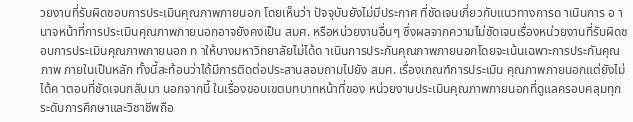วยงานที่รับผิดชอบการประเมินคุณภาพภายนอก โดยเห็นว่า ปัจจุบันยังไม่มีประกาศ ที่ชัดเจนเกี่ยวกับแนวทางการด าเนินการ อ านาจหน้าที่การประเมินคุณภาพภายนอกอาจยังคงเป็น สมศ. หรือหน่วยงานอื่นๆ ซึ่งผลจากความไม่ชัดเจนเรื่องหน่วยงานที่รับผิดชอบการประเมินคุณภาพภายนอก ท าให้บางมหาวิทยาลัยไม่ได้ด าเนินการประกันคุณภาพภายนอกโดยจะเน้นเฉพาะการประกันคุณภาพ ภายในเป็นหลัก ทั้งนี้สะท้อนว่าได้มีการติดต่อประสานสอบถามไปยัง สมศ. เรื่องเกณฑ์การประเมิน คุณภาพภายนอกแต่ยังไม่ได้ค าตอบที่ชัดเจนกลับมา นอกจากนี้ ในเรื่องขอบเขตบทบาทหน้าที่ของ หน่วยงานประเมินคุณภาพภายนอกที่ดูแลครอบคลุมทุกระดับการศึกษาและวิชาชีพถือ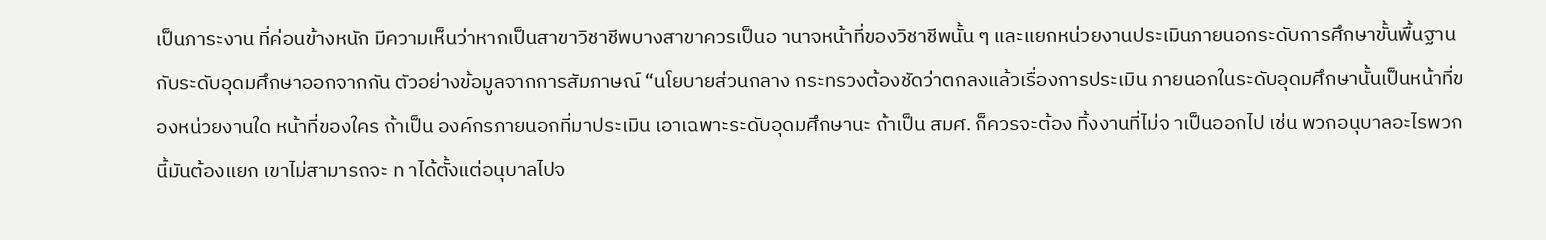เป็นภาระงาน ที่ค่อนข้างหนัก มีความเห็นว่าหากเป็นสาขาวิชาชีพบางสาขาควรเป็นอ านาจหน้าที่ของวิชาชีพนั้น ๆ และแยกหน่วยงานประเมินภายนอกระดับการศึกษาขั้นพื้นฐานกับระดับอุดมศึกษาออกจากกัน ตัวอย่างข้อมูลจากการสัมภาษณ์ “นโยบายส่วนกลาง กระทรวงต้องชัดว่าตกลงแล้วเรื่องการประเมิน ภายนอกในระดับอุดมศึกษานั้นเป็นหน้าที่ของหน่วยงานใด หน้าที่ของใคร ถ้าเป็น องค์กรภายนอกที่มาประเมิน เอาเฉพาะระดับอุดมศึกษานะ ถ้าเป็น สมศ. ก็ควรจะต้อง ทิ้งงานที่ไม่จ าเป็นออกไป เช่น พวกอนุบาลอะไรพวกนี้มันต้องแยก เขาไม่สามารถจะ ท าได้ตั้งแต่อนุบาลไปจ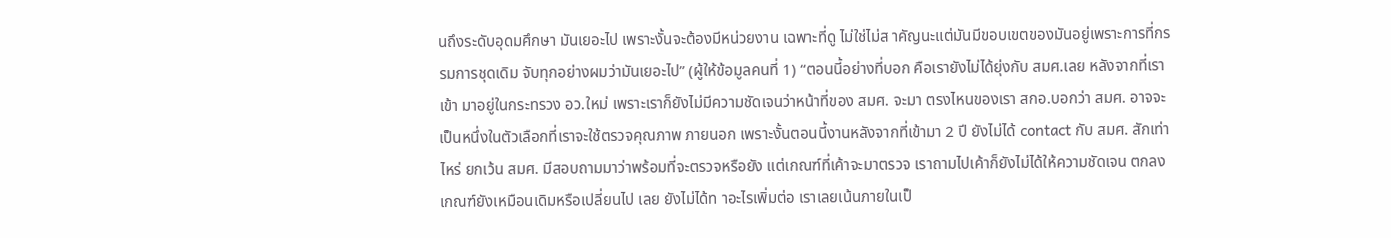นถึงระดับอุดมศึกษา มันเยอะไป เพราะงั้นจะต้องมีหน่วยงาน เฉพาะที่ดู ไม่ใช่ไม่ส าคัญนะแต่มันมีขอบเขตของมันอยู่เพราะการที่กรรมการชุดเดิม จับทุกอย่างผมว่ามันเยอะไป” (ผู้ให้ข้อมูลคนที่ 1) “ตอนนี้อย่างที่บอก คือเรายังไม่ได้ยุ่งกับ สมศ.เลย หลังจากที่เราเข้า มาอยู่ในกระทรวง อว.ใหม่ เพราะเราก็ยังไม่มีความชัดเจนว่าหน้าที่ของ สมศ. จะมา ตรงไหนของเรา สกอ.บอกว่า สมศ. อาจจะเป็นหนึ่งในตัวเลือกที่เราจะใช้ตรวจคุณภาพ ภายนอก เพราะงั้นตอนนี้งานหลังจากที่เข้ามา 2 ปี ยังไม่ได้ contact กับ สมศ. สักเท่าไหร่ ยกเว้น สมศ. มีสอบถามมาว่าพร้อมที่จะตรวจหรือยัง แต่เกณฑ์ที่เค้าจะมาตรวจ เราถามไปเค้าก็ยังไม่ได้ให้ความชัดเจน ตกลงเกณฑ์ยังเหมือนเดิมหรือเปลี่ยนไป เลย ยังไม่ได้ท าอะไรเพิ่มต่อ เราเลยเน้นภายในเป็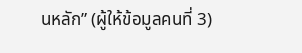นหลัก” (ผู้ให้ข้อมูลคนที่ 3)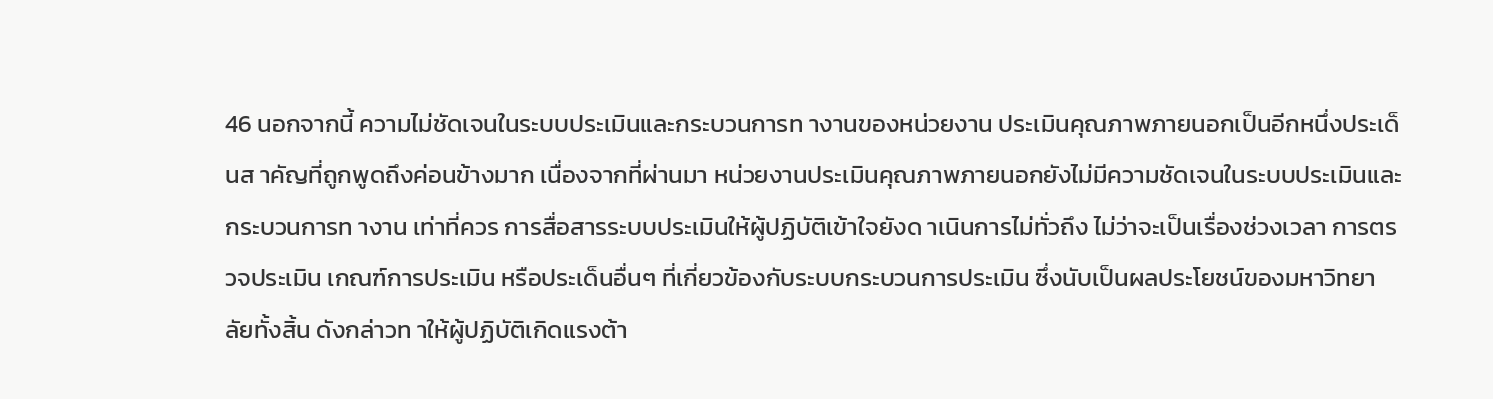46 นอกจากนี้ ความไม่ชัดเจนในระบบประเมินและกระบวนการท างานของหน่วยงาน ประเมินคุณภาพภายนอกเป็นอีกหนึ่งประเด็นส าคัญที่ถูกพูดถึงค่อนข้างมาก เนื่องจากที่ผ่านมา หน่วยงานประเมินคุณภาพภายนอกยังไม่มีความชัดเจนในระบบประเมินและกระบวนการท างาน เท่าที่ควร การสื่อสารระบบประเมินให้ผู้ปฏิบัติเข้าใจยังด าเนินการไม่ทั่วถึง ไม่ว่าจะเป็นเรื่องช่วงเวลา การตรวจประเมิน เกณฑ์การประเมิน หรือประเด็นอื่นๆ ที่เกี่ยวข้องกับระบบกระบวนการประเมิน ซึ่งนับเป็นผลประโยชน์ของมหาวิทยาลัยทั้งสิ้น ดังกล่าวท าให้ผู้ปฏิบัติเกิดแรงต้า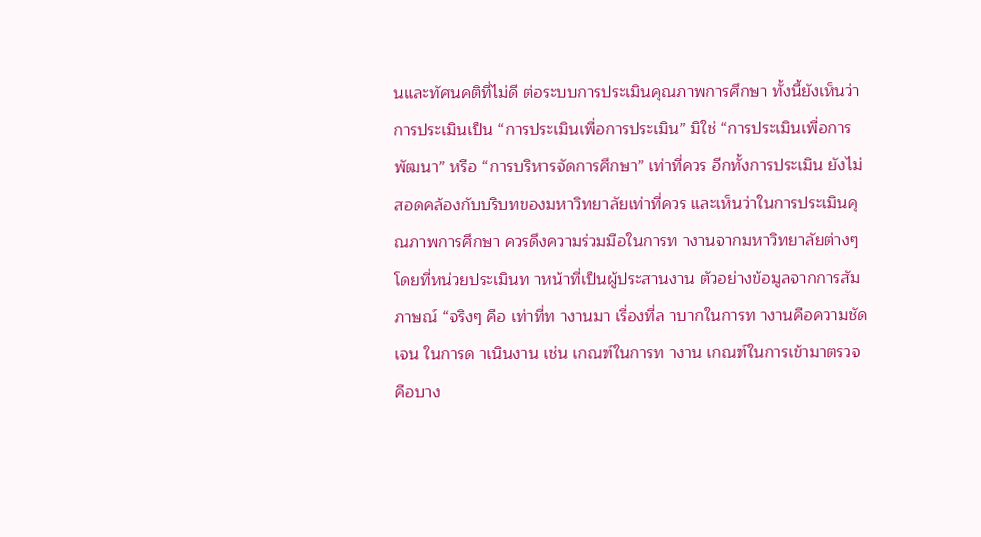นและทัศนคติที่ไม่ดี ต่อระบบการประเมินคุณภาพการศึกษา ทั้งนี้ยังเห็นว่าการประเมินเป็น “การประเมินเพื่อการประเมิน” มิใช่ “การประเมินเพื่อการพัฒนา” หรือ “การบริหารจัดการศึกษา” เท่าที่ควร อีกทั้งการประเมิน ยังไม่สอดคล้องกับบริบทของมหาวิทยาลัยเท่าที่ควร และเห็นว่าในการประเมินคุณภาพการศึกษา ควรดึงความร่วมมือในการท างานจากมหาวิทยาลัยต่างๆ โดยที่หน่วยประเมินท าหน้าที่เป็นผู้ประสานงาน ตัวอย่างข้อมูลจากการสัมภาษณ์ “จริงๆ คือ เท่าที่ท างานมา เรื่องที่ล าบากในการท างานคือความชัดเจน ในการด าเนินงาน เช่น เกณฑ์ในการท างาน เกณฑ์ในการเข้ามาตรวจ คือบาง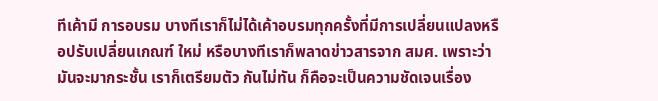ทีเค้ามี การอบรม บางทีเราก็ไม่ได้เค้าอบรมทุกครั้งที่มีการเปลี่ยนแปลงหรือปรับเปลี่ยนเกณฑ์ ใหม่ หรือบางทีเราก็พลาดข่าวสารจาก สมศ. เพราะว่ามันจะมากระชั้น เราก็เตรียมตัว กันไม่ทัน ก็คือจะเป็นความชัดเจนเรื่อง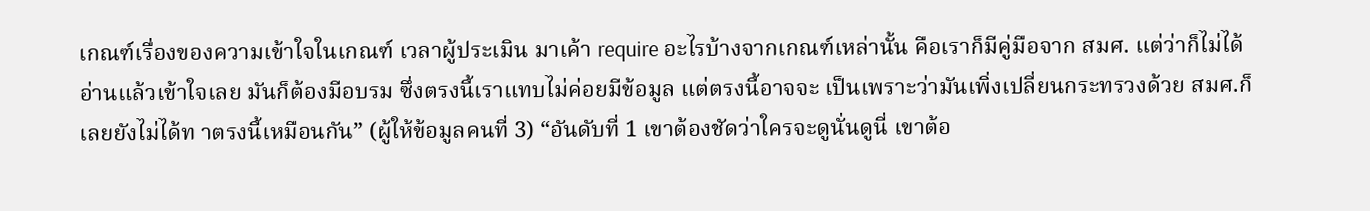เกณฑ์เรื่องของความเข้าใจในเกณฑ์ เวลาผู้ประเมิน มาเค้า require อะไรบ้างจากเกณฑ์เหล่านั้น คือเราก็มีคู่มือจาก สมศ. แต่ว่าก็ไม่ได้ อ่านแล้วเข้าใจเลย มันก็ต้องมีอบรม ซึ่งตรงนี้เราแทบไม่ค่อยมีข้อมูล แต่ตรงนี้อาจจะ เป็นเพราะว่ามันเพิ่งเปลี่ยนกระทรวงด้วย สมศ.ก็เลยยังไม่ได้ท าตรงนี้เหมือนกัน” (ผู้ให้ข้อมูลคนที่ 3) “อันดับที่ 1 เขาต้องชัดว่าใครจะดูนั่นดูนี่ เขาต้อ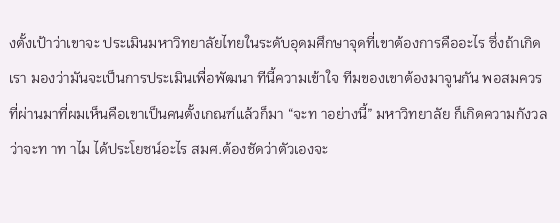งตั้งเป้าว่าเขาจะ ประเมินมหาวิทยาลัยไทยในระดับอุดมศึกษาจุดที่เขาต้องการคืออะไร ซึ่งถ้าเกิดเรา มองว่ามันจะเป็นการประเมินเพื่อพัฒนา ทีนี้ความเข้าใจ ทีมของเขาต้องมาจูนกัน พอสมควร ที่ผ่านมาที่ผมเห็นคือเขาเป็นคนตั้งเกณฑ์แล้วก็มา “จะท าอย่างนี้” มหาวิทยาลัย ก็เกิดความกังวลว่าจะท าท าไม ได้ประโยชน์อะไร สมศ.ต้องชัดว่าตัวเองจะ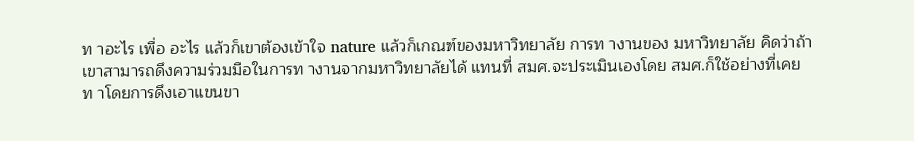ท าอะไร เพื่อ อะไร แล้วก็เขาต้องเข้าใจ nature แล้วก็เกณฑ์ของมหาวิทยาลัย การท างานของ มหาวิทยาลัย คิดว่าถ้าเขาสามารถดึงความร่วมมือในการท างานจากมหาวิทยาลัยได้ แทนที่ สมศ.จะประเมินเองโดย สมศ.ก็ใช้อย่างที่เคยท าโดยการดึงเอาแขนขา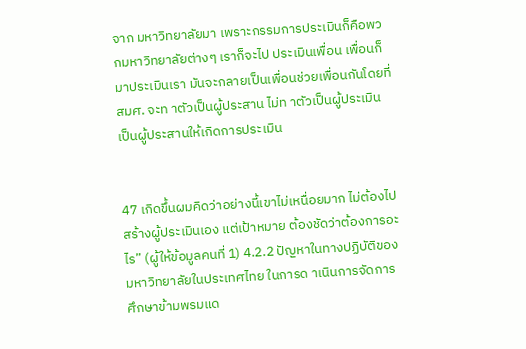จาก มหาวิทยาลัยมา เพราะกรรมการประเมินก็คือพวกมหาวิทยาลัยต่างๆ เราก็จะไป ประเมินเพื่อน เพื่อนก็มาประเมินเรา มันจะกลายเป็นเพื่อนช่วยเพื่อนกันโดยที่ สมศ. จะท าตัวเป็นผู้ประสาน ไม่ท าตัวเป็นผู้ประเมิน เป็นผู้ประสานให้เกิดการประเมิน


47 เกิดขึ้นผมคิดว่าอย่างนี้เขาไม่เหนื่อยมาก ไม่ต้องไปสร้างผู้ประเมินเอง แต่เป้าหมาย ต้องชัดว่าต้องการอะไร” (ผู้ให้ข้อมูลคนที่ 1) 4.2.2 ปัญหาในทางปฏิบัติของมหาวิทยาลัยในประเทศไทย ในการด าเนินการจัดการศึกษาข้ามพรมแด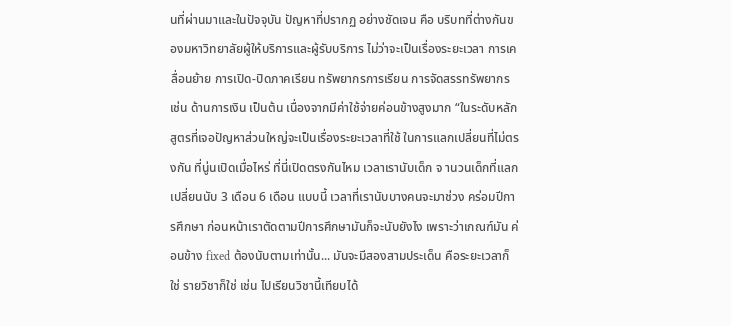นที่ผ่านมาและในปัจจุบัน ปัญหาที่ปรากฏ อย่างชัดเจน คือ บริบทที่ต่างกันของมหาวิทยาลัยผู้ให้บริการและผู้รับบริการ ไม่ว่าจะเป็นเรื่องระยะเวลา การเคลื่อนย้าย การเปิด-ปิดภาคเรียน ทรัพยากรการเรียน การจัดสรรทรัพยากร เช่น ด้านการเงิน เป็นต้น เนื่องจากมีค่าใช้จ่ายค่อนข้างสูงมาก “ในระดับหลักสูตรที่เจอปัญหาส่วนใหญ่จะเป็นเรื่องระยะเวลาที่ใช้ ในการแลกเปลี่ยนที่ไม่ตรงกัน ที่นู่นเปิดเมื่อไหร่ ที่นี่เปิดตรงกันไหม เวลาเรานับเด็ก จ านวนเด็กที่แลกเปลี่ยนนับ 3 เดือน 6 เดือน แบบนี้ เวลาที่เรานับบางคนจะมาช่วง คร่อมปีการศึกษา ก่อนหน้าเราตัดตามปีการศึกษามันก็จะนับยังไง เพราะว่าเกณฑ์มัน ค่อนข้าง fixed ต้องนับตามเท่านั้น... มันจะมีสองสามประเด็น คือระยะเวลาก็ใช่ รายวิชาก็ใช่ เช่น ไปเรียนวิชานี้เทียบได้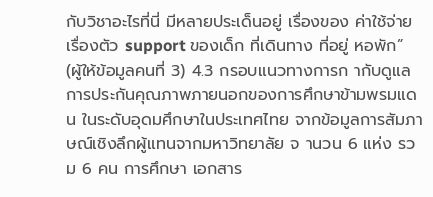กับวิชาอะไรที่นี่ มีหลายประเด็นอยู่ เรื่องของ ค่าใช้จ่าย เรื่องตัว support ของเด็ก ที่เดินทาง ที่อยู่ หอพัก” (ผู้ให้ข้อมูลคนที่ 3) 4.3 กรอบแนวทางการก ากับดูแลการประกันคุณภาพภายนอกของการศึกษาข้ามพรมแดน ในระดับอุดมศึกษาในประเทศไทย จากข้อมูลการสัมภาษณ์เชิงลึกผู้แทนจากมหาวิทยาลัย จ านวน 6 แห่ง รวม 6 คน การศึกษา เอกสาร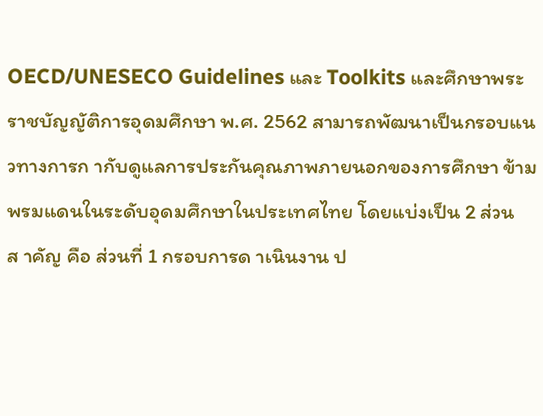OECD/UNESECO Guidelines และ Toolkits และศึกษาพระราชบัญญัติการอุดมศึกษา พ.ศ. 2562 สามารถพัฒนาเป็นกรอบแนวทางการก ากับดูแลการประกันคุณภาพภายนอกของการศึกษา ข้ามพรมแดนในระดับอุดมศึกษาในประเทศไทย โดยแบ่งเป็น 2 ส่วนส าคัญ คือ ส่วนที่ 1 กรอบการด าเนินงาน ป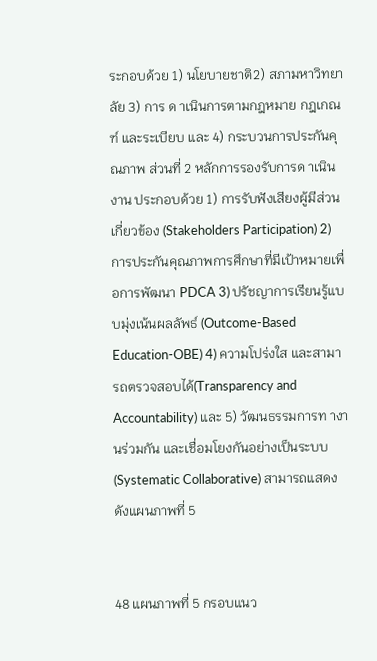ระกอบด้วย 1) นโยบายชาติ2) สภามหาวิทยาลัย 3) การ ด าเนินการตามกฎหมาย กฎเกณฑ์ และระเบียบ และ 4) กระบวนการประกันคุณภาพ ส่วนที่ 2 หลักการรองรับการด าเนินงาน ประกอบด้วย 1) การรับฟังเสียงผู้มีส่วนเกี่ยวข้อง (Stakeholders Participation) 2) การประกันคุณภาพการศึกษาที่มีเป้าหมายเพื่อการพัฒนา PDCA 3) ปรัชญาการเรียนรู้แบบมุ่งเน้นผลลัพธ์ (Outcome-Based Education-OBE) 4) ความโปร่งใส และสามารถตรวจสอบได้(Transparency and Accountability) และ 5) วัฒนธรรมการท างานร่วมกัน และเชื่อมโยงกันอย่างเป็นระบบ (Systematic Collaborative) สามารถแสดงดังแผนภาพที่ 5


48 แผนภาพที่ 5 กรอบแนว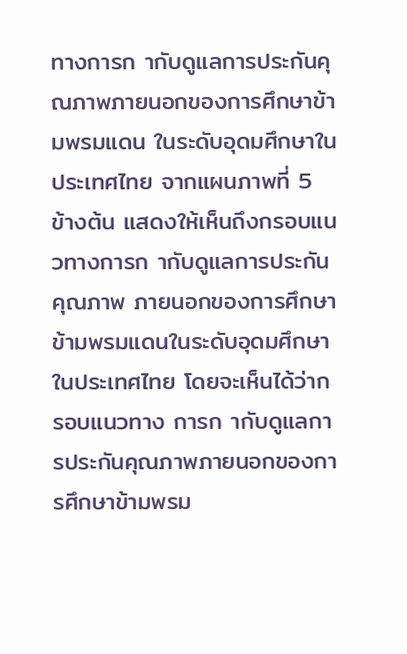ทางการก ากับดูแลการประกันคุณภาพภายนอกของการศึกษาข้ามพรมแดน ในระดับอุดมศึกษาในประเทศไทย จากแผนภาพที่ 5 ข้างต้น แสดงให้เห็นถึงกรอบแนวทางการก ากับดูแลการประกันคุณภาพ ภายนอกของการศึกษาข้ามพรมแดนในระดับอุดมศึกษาในประเทศไทย โดยจะเห็นได้ว่ากรอบแนวทาง การก ากับดูแลการประกันคุณภาพภายนอกของการศึกษาข้ามพรม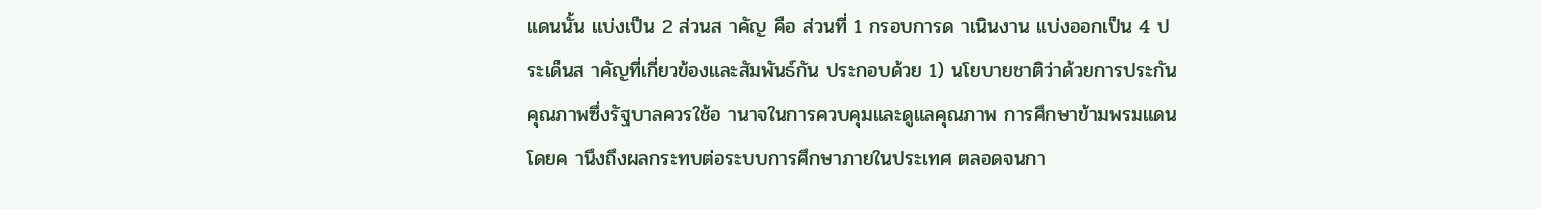แดนนั้น แบ่งเป็น 2 ส่วนส าคัญ คือ ส่วนที่ 1 กรอบการด าเนินงาน แบ่งออกเป็น 4 ประเด็นส าคัญที่เกี่ยวข้องและสัมพันธ์กัน ประกอบด้วย 1) นโยบายชาติว่าด้วยการประกันคุณภาพซึ่งรัฐบาลควรใช้อ านาจในการควบคุมและดูแลคุณภาพ การศึกษาข้ามพรมแดนโดยค านึงถึงผลกระทบต่อระบบการศึกษาภายในประเทศ ตลอดจนกา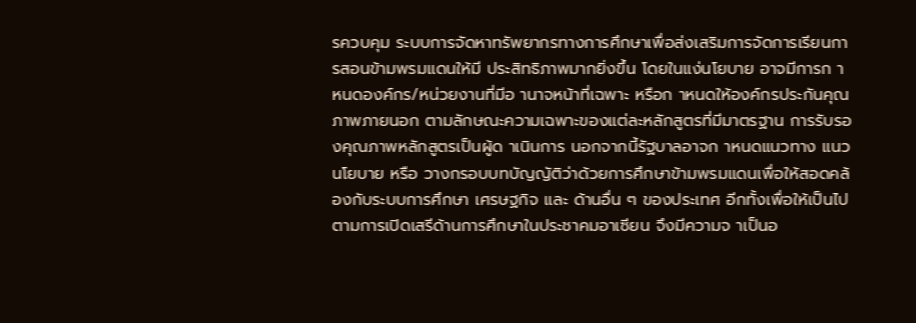รควบคุม ระบบการจัดหาทรัพยากรทางการศึกษาเพื่อส่งเสริมการจัดการเรียนการสอนข้ามพรมแดนให้มี ประสิทธิภาพมากยิ่งขึ้น โดยในแง่นโยบาย อาจมีการก าหนดองค์กร/หน่วยงานที่มีอ านาจหน้าที่เฉพาะ หรือก าหนดให้องค์กรประกันคุณภาพภายนอก ตามลักษณะความเฉพาะของแต่ละหลักสูตรที่มีมาตรฐาน การรับรองคุณภาพหลักสูตรเป็นผู้ด าเนินการ นอกจากนี้รัฐบาลอาจก าหนดแนวทาง แนวนโยบาย หรือ วางกรอบบทบัญญัติว่าด้วยการศึกษาข้ามพรมแดนเพื่อให้สอดคล้องกับระบบการศึกษา เศรษฐกิจ และ ด้านอื่น ๆ ของประเทศ อีกทั้งเพื่อให้เป็นไปตามการเปิดเสรีด้านการศึกษาในประชาคมอาเซียน จึงมีความจ าเป็นอ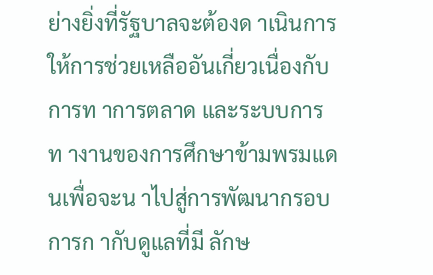ย่างยิ่งที่รัฐบาลจะต้องด าเนินการให้การช่วยเหลืออันเกี่ยวเนื่องกับการท าการตลาด และระบบการท างานของการศึกษาข้ามพรมแดนเพื่อจะน าไปสู่การพัฒนากรอบการก ากับดูแลที่มี ลักษ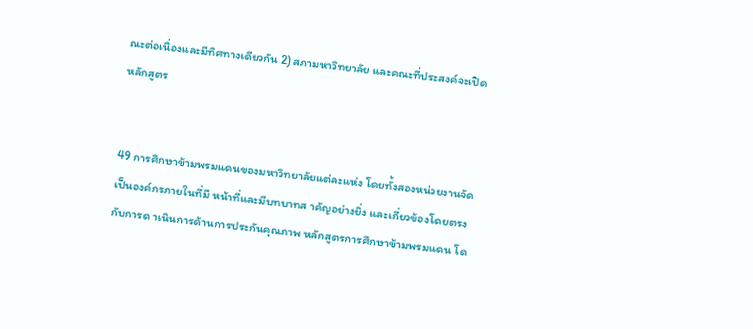ณะต่อเนื่องและมีทิศทางเดียวกัน 2) สภามหาวิทยาลัย และคณะที่ประสงค์จะเปิดหลักสูตร


49 การศึกษาข้ามพรมแดนของมหาวิทยาลัยแต่ละแห่ง โดยทั้งสองหน่วยงานจัดเป็นองค์กรภายในที่มี หน้าที่และมีบทบาทส าคัญอย่างยิ่ง และเกี่ยวข้องโดยตรงกับการด าเนินการด้านการประกันคุณภาพ หลักสูตรการศึกษาข้ามพรมแดน โด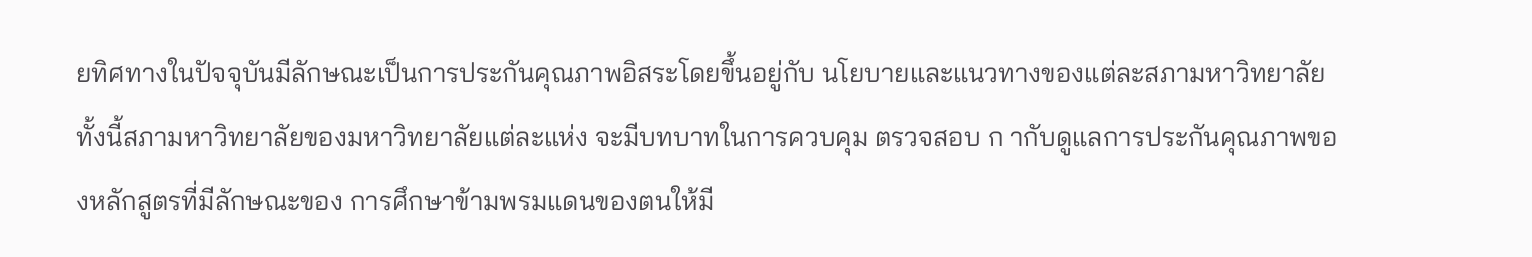ยทิศทางในปัจจุบันมีลักษณะเป็นการประกันคุณภาพอิสระโดยขึ้นอยู่กับ นโยบายและแนวทางของแต่ละสภามหาวิทยาลัย ทั้งนี้สภามหาวิทยาลัยของมหาวิทยาลัยแต่ละแห่ง จะมีบทบาทในการควบคุม ตรวจสอบ ก ากับดูแลการประกันคุณภาพของหลักสูตรที่มีลักษณะของ การศึกษาข้ามพรมแดนของตนให้มี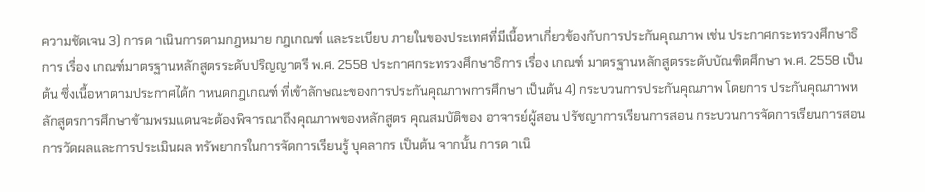ความชัดเจน 3) การด าเนินการตามกฎหมาย กฎเกณฑ์ และระเบียบ ภายในของประเทศที่มีเนื้อหาเกี่ยวข้องกับการประกันคุณภาพ เช่น ประกาศกระทรวงศึกษาธิการ เรื่อง เกณฑ์มาตรฐานหลักสูตรระดับปริญญาตรี พ.ศ. 2558 ประกาศกระทรวงศึกษาธิการ เรื่อง เกณฑ์ มาตรฐานหลักสูตรระดับบัณฑิตศึกษา พ.ศ. 2558 เป็นต้น ซึ่งเนื้อหาตามประกาศได้ก าหนดกฎเกณฑ์ ที่เข้าลักษณะของการประกันคุณภาพการศึกษา เป็นต้น 4) กระบวนการประกันคุณภาพ โดยการ ประกันคุณภาพหลักสูตรการศึกษาข้ามพรมแดนจะต้องพิจารณาถึงคุณภาพของหลักสูตร คุณสมบัติของ อาจารย์ผู้สอน ปรัชญาการเรียนการสอน กระบวนการจัดการเรียนการสอน การวัดผลและการประเมินผล ทรัพยากรในการจัดการเรียนรู้ บุคลากร เป็นต้น จากนั้น การด าเนิ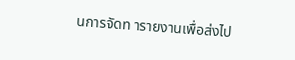นการจัดท ารายงานเพื่อส่งไป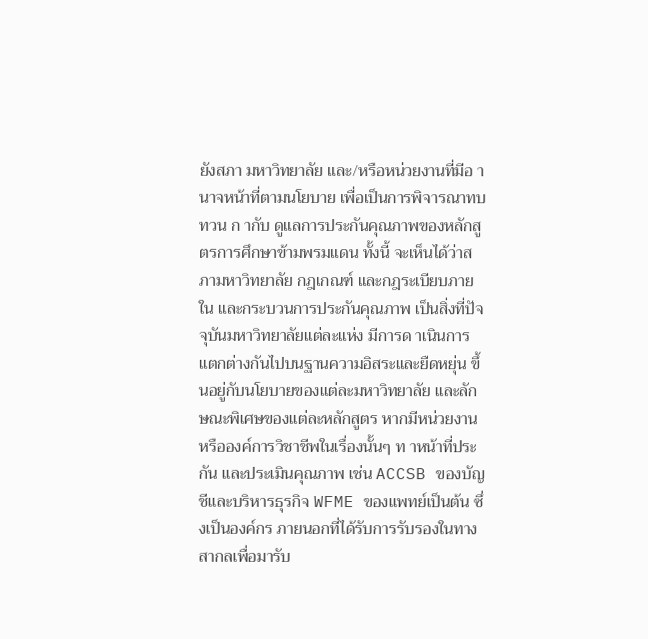ยังสภา มหาวิทยาลัย และ/หรือหน่วยงานที่มีอ านาจหน้าที่ตามนโยบาย เพื่อเป็นการพิจารณาทบทวน ก ากับ ดูแลการประกันคุณภาพของหลักสูตรการศึกษาข้ามพรมแดน ทั้งนี้ จะเห็นได้ว่าสภามหาวิทยาลัย กฎเกณฑ์ และกฎระเบียบภายใน และกระบวนการประกันคุณภาพ เป็นสิ่งที่ปัจจุบันมหาวิทยาลัยแต่ละแห่ง มีการด าเนินการแตกต่างกันไปบนฐานความอิสระและยืดหยุ่น ขึ้นอยู่กับนโยบายของแต่ละมหาวิทยาลัย และลักษณะพิเศษของแต่ละหลักสูตร หากมีหน่วยงานหรือองค์การวิชาชีพในเรื่องนั้นๆ ท าหน้าที่ประกัน และประเมินคุณภาพ เช่น ACCSB ของบัญชีและบริหารธุรกิจ WFME ของแพทย์เป็นต้น ซึ่งเป็นองค์กร ภายนอกที่ได้รับการรับรองในทางสากลเพื่อมารับ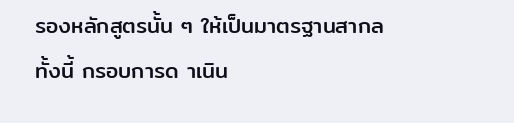รองหลักสูตรนั้น ๆ ให้เป็นมาตรฐานสากล ทั้งนี้ กรอบการด าเนิน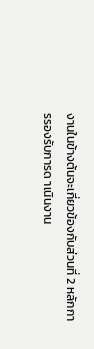งานในข้างต้นจะเกี่ยวข้องกับส่วนที่ 2 หลักการรองรับการด าเนินงาน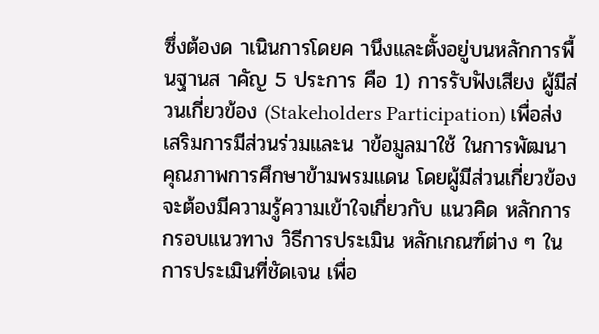ซึ่งต้องด าเนินการโดยค านึงและตั้งอยู่บนหลักการพื้นฐานส าคัญ 5 ประการ คือ 1) การรับฟังเสียง ผู้มีส่วนเกี่ยวข้อง (Stakeholders Participation) เพื่อส่งเสริมการมีส่วนร่วมและน าข้อมูลมาใช้ ในการพัฒนาคุณภาพการศึกษาข้ามพรมแดน โดยผู้มีส่วนเกี่ยวข้องจะต้องมีความรู้ความเข้าใจเกี่ยวกับ แนวคิด หลักการ กรอบแนวทาง วิธีการประเมิน หลักเกณฑ์ต่าง ๆ ในการประเมินที่ชัดเจน เพื่อ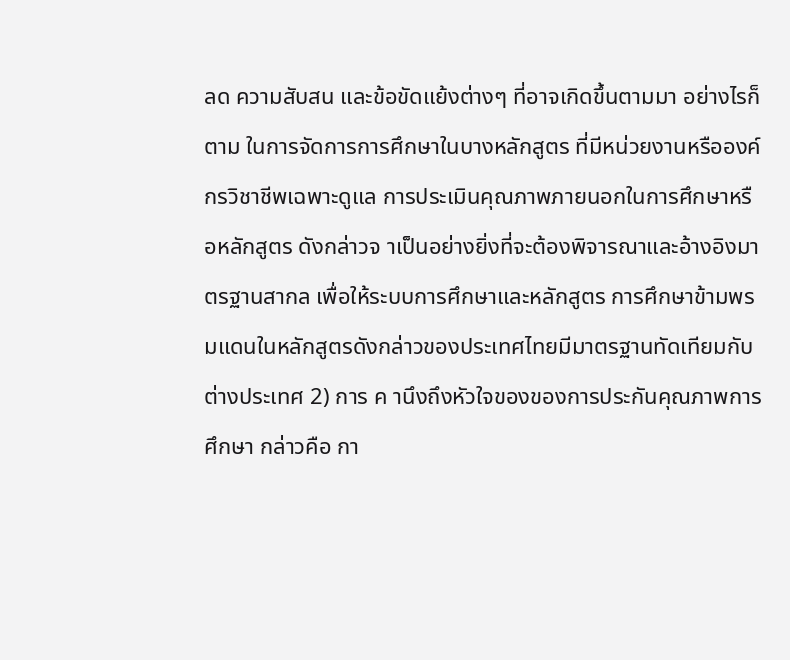ลด ความสับสน และข้อขัดแย้งต่างๆ ที่อาจเกิดขึ้นตามมา อย่างไรก็ตาม ในการจัดการการศึกษาในบางหลักสูตร ที่มีหน่วยงานหรือองค์กรวิชาชีพเฉพาะดูแล การประเมินคุณภาพภายนอกในการศึกษาหรือหลักสูตร ดังกล่าวจ าเป็นอย่างยิ่งที่จะต้องพิจารณาและอ้างอิงมาตรฐานสากล เพื่อให้ระบบการศึกษาและหลักสูตร การศึกษาข้ามพรมแดนในหลักสูตรดังกล่าวของประเทศไทยมีมาตรฐานทัดเทียมกับต่างประเทศ 2) การ ค านึงถึงหัวใจของของการประกันคุณภาพการศึกษา กล่าวคือ กา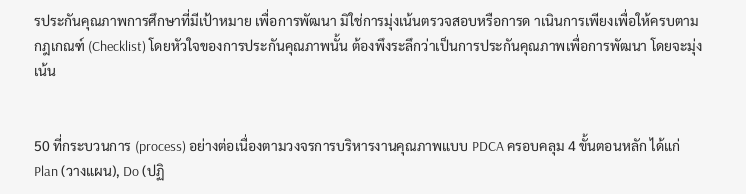รประกันคุณภาพการศึกษาที่มีเป้าหมาย เพื่อการพัฒนา มิใช่การมุ่งเน้นตรวจสอบหรือการด าเนินการเพียงเพื่อให้ครบตามกฎเกณฑ์ (Checklist) โดยหัวใจของการประกันคุณภาพนั้น ต้องพึงระลึกว่าเป็นการประกันคุณภาพเพื่อการพัฒนา โดยจะมุ่งเน้น


50 ที่กระบวนการ (process) อย่างต่อเนื่องตามวงจรการบริหารงานคุณภาพแบบ PDCA ครอบคลุม 4 ขั้นตอนหลัก ได้แก่ Plan (วางแผน), Do (ปฏิ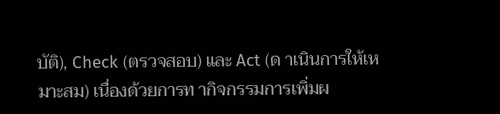บัติ), Check (ตรวจสอบ) และ Act (ด าเนินการให้เหมาะสม) เนื่องด้วยการท ากิจกรรมการเพิ่มผ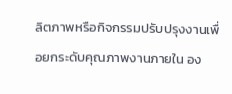ลิตภาพหรือกิจกรรมปรับปรุงงานเพื่อยกระดับคุณภาพงานภายใน อง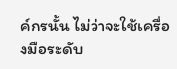ค์กรนั้น ไม่ว่าจะใช้เครื่องมือระดับ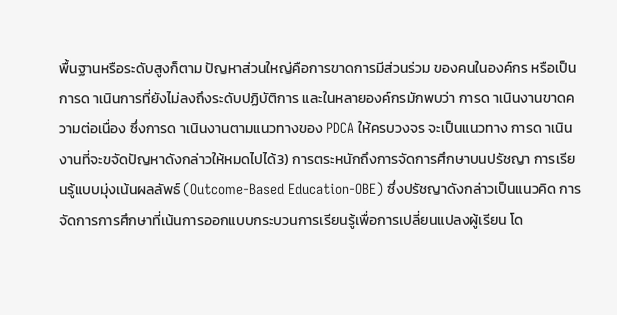พื้นฐานหรือระดับสูงก็ตาม ปัญหาส่วนใหญ่คือการขาดการมีส่วนร่วม ของคนในองค์กร หรือเป็นการด าเนินการที่ยังไม่ลงถึงระดับปฏิบัติการ และในหลายองค์กรมักพบว่า การด าเนินงานขาดความต่อเนื่อง ซึ่งการด าเนินงานตามแนวทางของ PDCA ให้ครบวงจร จะเป็นแนวทาง การด าเนินงานที่จะขจัดปัญหาดังกล่าวให้หมดไปได้3) การตระหนักถึงการจัดการศึกษาบนปรัชญา การเรียนรู้แบบมุ่งเน้นผลลัพธ์ (Outcome-Based Education-OBE) ซึ่งปรัชญาดังกล่าวเป็นแนวคิด การจัดการการศึกษาที่เน้นการออกแบบกระบวนการเรียนรู้เพื่อการเปลี่ยนแปลงผู้เรียน โด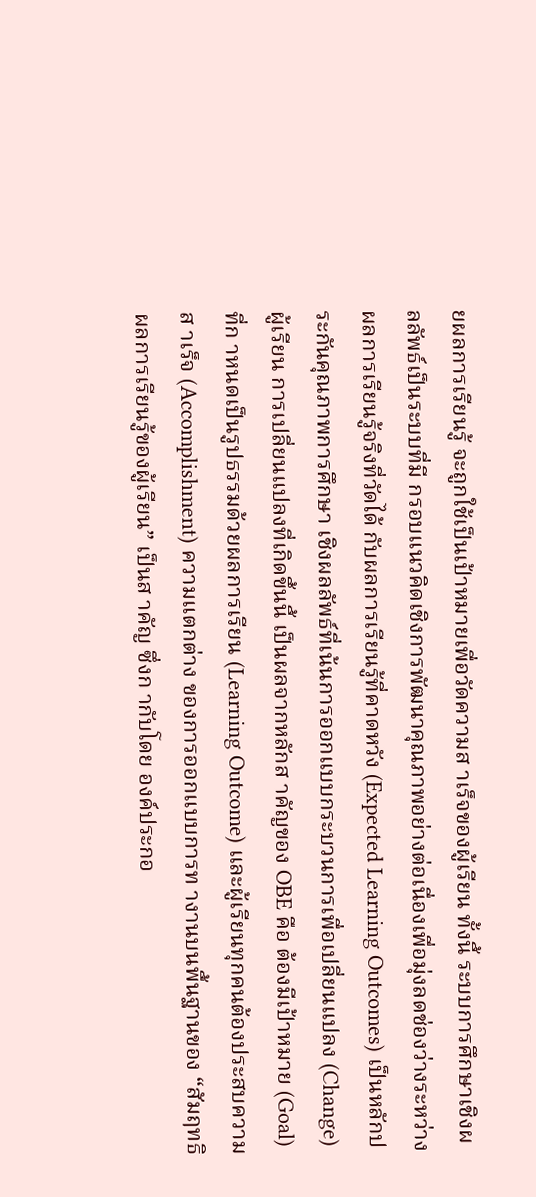ยผลการเรียนรู้ จะถูกใช้เป็นเป้าหมายเพื่อวัดความส าเร็จของผู้เรียน ทั้งนี้ ระบบการศึกษาเชิงผลลัพธ์เป็นระบบที่มี กรอบแนวคิดเชิงการพัฒนาคุณภาพอย่างต่อเนื่องเพื่อมุ่งลดช่องว่างระหว่างผลการเรียนรู้จริงที่วัดได้ กับผลการเรียนรู้ที่คาดหวัง (Expected Learning Outcomes) เป็นหลักประกันคุณภาพการศึกษา เชิงผลลัพธ์ที่เน้นการออกแบบกระบวนการเพื่อเปลี่ยนแปลง (Change) ผู้เรียน การเปลี่ยนแปลงที่เกิดขึ้นนี้ เป็นผลจากหลักส าคัญของ OBE คือ ต้องมีเป้าหมาย (Goal) ที่ก าหนดเป็นรูปธรรมด้วยผลการเรียน (Learning Outcome) และผู้เรียนทุกคนต้องประสบความส าเร็จ (Accomplishment) ความแตกต่าง ของการออกแบบการท างานบนพื้นฐานของ “สัมฤทธิผลการเรียนรู้ของผู้เรียน” เป็นส าคัญ ซึ่งก ากับโดย องค์ประกอ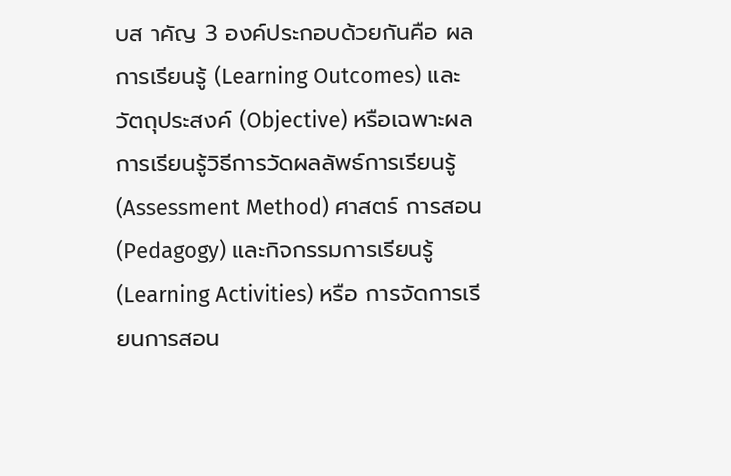บส าคัญ 3 องค์ประกอบด้วยกันคือ ผลการเรียนรู้ (Learning Outcomes) และวัตถุประสงค์ (Objective) หรือเฉพาะผลการเรียนรู้วิธีการวัดผลลัพธ์การเรียนรู้ (Assessment Method) ศาสตร์ การสอน (Pedagogy) และกิจกรรมการเรียนรู้ (Learning Activities) หรือ การจัดการเรียนการสอน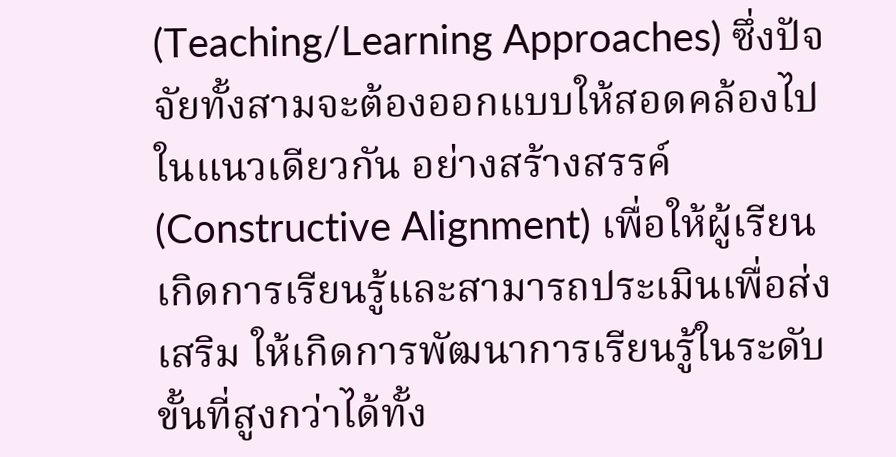(Teaching/Learning Approaches) ซึ่งปัจจัยทั้งสามจะต้องออกแบบให้สอดคล้องไปในแนวเดียวกัน อย่างสร้างสรรค์ (Constructive Alignment) เพื่อให้ผู้เรียนเกิดการเรียนรู้และสามารถประเมินเพื่อส่งเสริม ให้เกิดการพัฒนาการเรียนรู้ในระดับขั้นที่สูงกว่าได้ทั้ง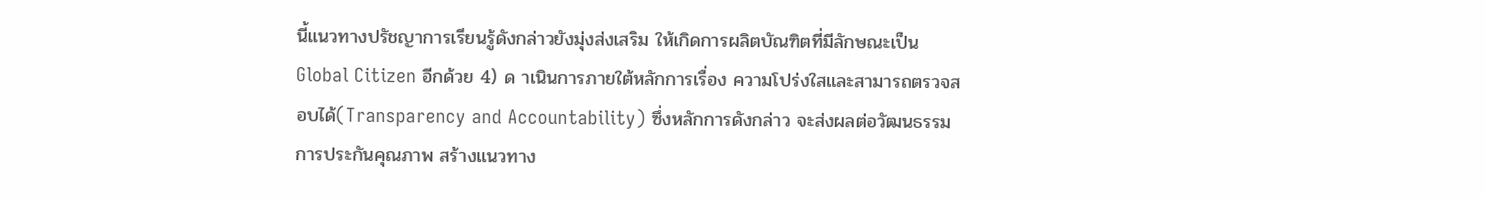นี้แนวทางปรัชญาการเรียนรู้ดังกล่าวยังมุ่งส่งเสริม ให้เกิดการผลิตบัณฑิตที่มีลักษณะเป็น Global Citizen อีกด้วย 4) ด าเนินการภายใต้หลักการเรื่อง ความโปร่งใสและสามารถตรวจสอบได้(Transparency and Accountability) ซึ่งหลักการดังกล่าว จะส่งผลต่อวัฒนธรรมการประกันคุณภาพ สร้างแนวทาง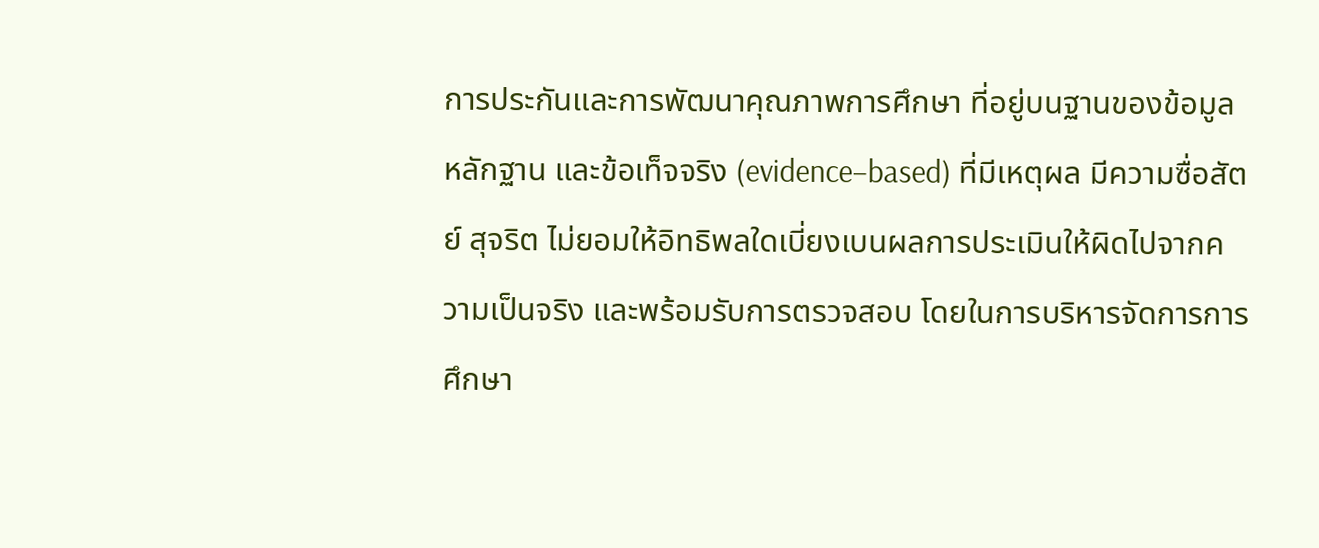การประกันและการพัฒนาคุณภาพการศึกษา ที่อยู่บนฐานของข้อมูล หลักฐาน และข้อเท็จจริง (evidence–based) ที่มีเหตุผล มีความซื่อสัตย์ สุจริต ไม่ยอมให้อิทธิพลใดเบี่ยงเบนผลการประเมินให้ผิดไปจากความเป็นจริง และพร้อมรับการตรวจสอบ โดยในการบริหารจัดการการศึกษา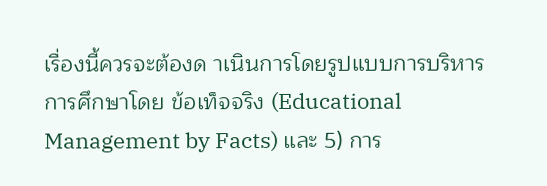เรื่องนี้ควรจะต้องด าเนินการโดยรูปแบบการบริหารการศึกษาโดย ข้อเท็จจริง (Educational Management by Facts) และ 5) การ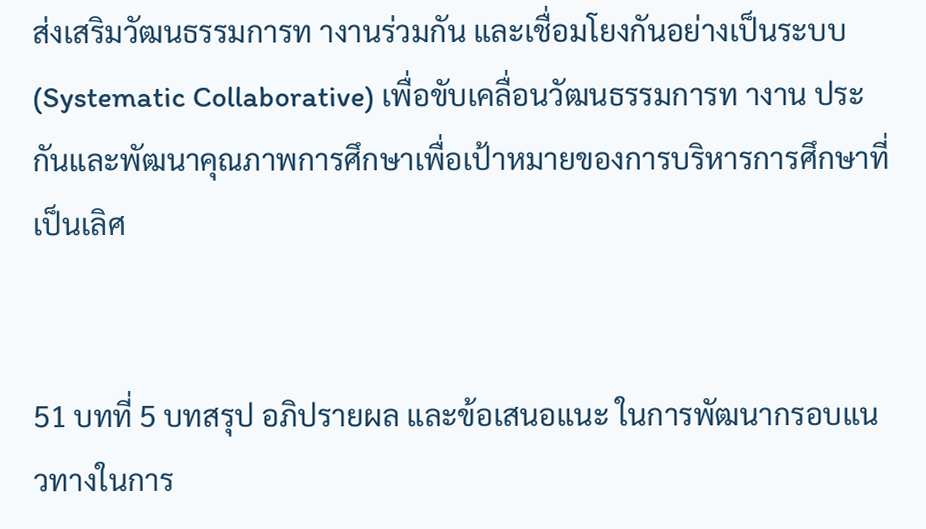ส่งเสริมวัฒนธรรมการท างานร่วมกัน และเชื่อมโยงกันอย่างเป็นระบบ (Systematic Collaborative) เพื่อขับเคลื่อนวัฒนธรรมการท างาน ประกันและพัฒนาคุณภาพการศึกษาเพื่อเป้าหมายของการบริหารการศึกษาที่เป็นเลิศ


51 บทที่ 5 บทสรุป อภิปรายผล และข้อเสนอแนะ ในการพัฒนากรอบแนวทางในการ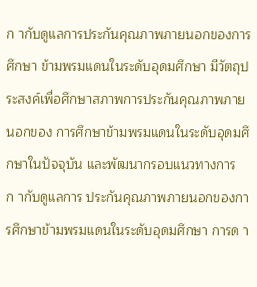ก ากับดูแลการประกันคุณภาพภายนอกของการศึกษา ข้ามพรมแดนในระดับอุดมศึกษา มีวัตถุประสงค์เพื่อศึกษาสภาพการประกันคุณภาพภายนอกของ การศึกษาข้ามพรมแดนในระดับอุดมศึกษาในปัจจุบัน และพัฒนากรอบแนวทางการก ากับดูแลการ ประกันคุณภาพภายนอกของการศึกษาข้ามพรมแดนในระดับอุดมศึกษา การด า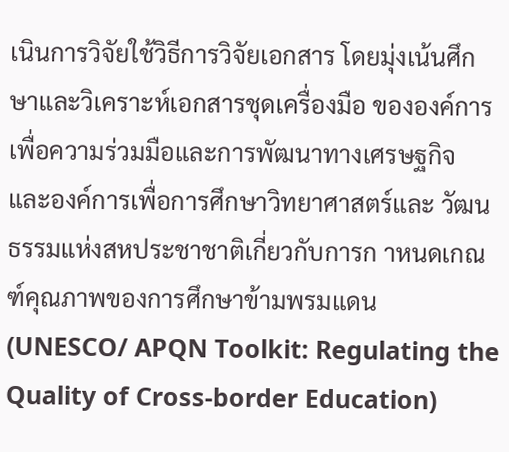เนินการวิจัยใช้วิธีการวิจัยเอกสาร โดยมุ่งเน้นศึกษาและวิเคราะห์เอกสารชุดเครื่องมือ ขององค์การเพื่อความร่วมมือและการพัฒนาทางเศรษฐกิจ และองค์การเพื่อการศึกษาวิทยาศาสตร์และ วัฒนธรรมแห่งสหประชาชาติเกี่ยวกับการก าหนดเกณฑ์คุณภาพของการศึกษาข้ามพรมแดน (UNESCO/ APQN Toolkit: Regulating the Quality of Cross-border Education)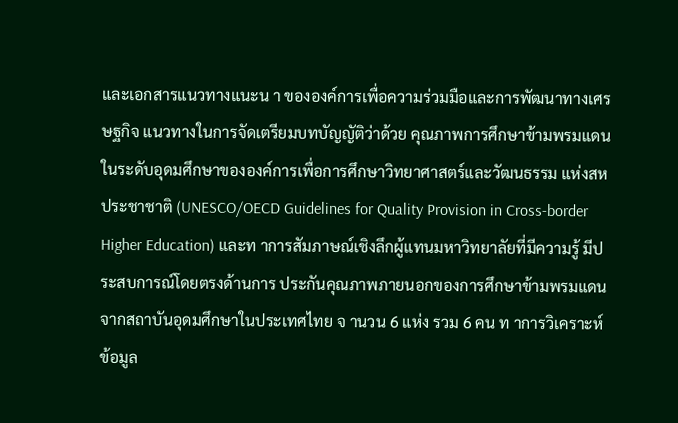และเอกสารแนวทางแนะน า ขององค์การเพื่อความร่วมมือและการพัฒนาทางเศรษฐกิจ แนวทางในการจัดเตรียมบทบัญญัติว่าด้วย คุณภาพการศึกษาข้ามพรมแดนในระดับอุดมศึกษาขององค์การเพื่อการศึกษาวิทยาศาสตร์และวัฒนธรรม แห่งสหประชาชาติ (UNESCO/OECD Guidelines for Quality Provision in Cross-border Higher Education) และท าการสัมภาษณ์เชิงลึกผู้แทนมหาวิทยาลัยที่มีความรู้ มีประสบการณ์โดยตรงด้านการ ประกันคุณภาพภายนอกของการศึกษาข้ามพรมแดนจากสถาบันอุดมศึกษาในประเทศไทย จ านวน 6 แห่ง รวม 6 คน ท าการวิเคราะห์ข้อมูล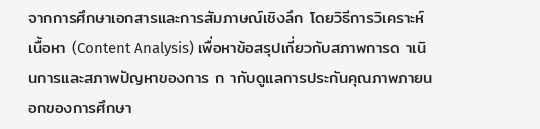จากการศึกษาเอกสารและการสัมภาษณ์เชิงลึก โดยวิธีการวิเคราะห์ เนื้อหา (Content Analysis) เพื่อหาข้อสรุปเกี่ยวกับสภาพการด าเนินการและสภาพปัญหาของการ ก ากับดูแลการประกันคุณภาพภายนอกของการศึกษา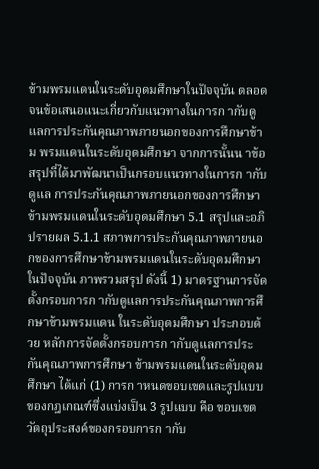ข้ามพรมแดนในระดับอุดมศึกษาในปัจจุบัน ตลอดจนข้อเสนอแนะเกี่ยวกับแนวทางในการก ากับดูแลการประกันคุณภาพภายนอกของการศึกษาข้าม พรมแดนในระดับอุดมศึกษา จากการนั้นน าข้อสรุปที่ได้มาพัฒนาเป็นกรอบแนวทางในการก ากับดูแล การประกันคุณภาพภายนอกของการศึกษาข้ามพรมแดนในระดับอุดมศึกษา 5.1 สรุปและอภิปรายผล 5.1.1 สภาพการประกันคุณภาพภายนอกของการศึกษาข้ามพรมแดนในระดับอุดมศึกษา ในปัจจุบัน ภาพรวมสรุป ดังนี้ 1) มาตรฐานการจัดตั้งกรอบการก ากับดูแลการประกันคุณภาพการศึกษาข้ามพรมแดน ในระดับอุดมศึกษา ประกอบด้วย หลักการจัดตั้งกรอบการก ากับดูแลการประกันคุณภาพการศึกษา ข้ามพรมแดนในระดับอุดมศึกษา ได้แก่ (1) การก าหนดขอบเขตและรูปแบบของกฎเกณฑ์ซึ่งแบ่งเป็น 3 รูปแบบ คือ ขอบเขตวัตถุประสงค์ของกรอบการก ากับ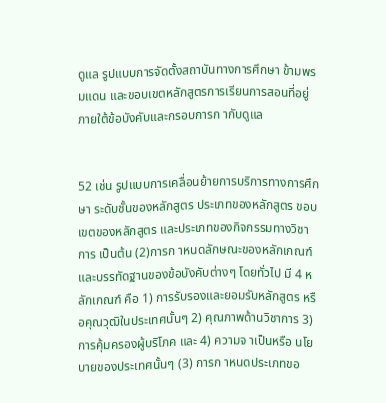ดูแล รูปแบบการจัดตั้งสถาบันทางการศึกษา ข้ามพรมแดน และขอบเขตหลักสูตรการเรียนการสอนที่อยู่ภายใต้ข้อบังคับและกรอบการก ากับดูแล


52 เช่น รูปแบบการเคลื่อนย้ายการบริการทางการศึกษา ระดับชั้นของหลักสูตร ประเภทของหลักสูตร ขอบเขตของหลักสูตร และประเภทของกิจกรรมทางวิชาการ เป็นต้น (2)การก าหนดลักษณะของหลักเกณฑ์ และบรรทัดฐานของข้อบังคับต่างๆ โดยทั่วไป มี 4 หลักเกณฑ์ คือ 1) การรับรองและยอมรับหลักสูตร หรือคุณวุฒิในประเทศนั้นๆ 2) คุณภาพด้านวิชาการ 3) การคุ้มครองผู้บริโภค และ 4) ความจ าเป็นหรือ นโยบายของประเทศนั้นๆ (3) การก าหนดประเภทขอ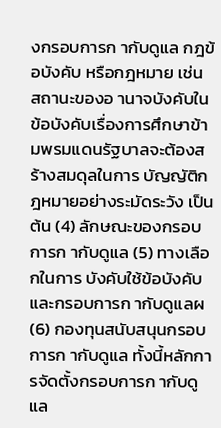งกรอบการก ากับดูแล กฎข้อบังคับ หรือกฎหมาย เช่น สถานะของอ านาจบังคับในข้อบังคับเรื่องการศึกษาข้ามพรมแดนรัฐบาลจะต้องสร้างสมดุลในการ บัญญัติกฎหมายอย่างระมัดระวัง เป็นต้น (4) ลักษณะของกรอบการก ากับดูแล (5) ทางเลือกในการ บังคับใช้ข้อบังคับและกรอบการก ากับดูแลผ (6) กองทุนสนับสนุนกรอบการก ากับดูแล ทั้งนี้หลักการจัดตั้งกรอบการก ากับดูแล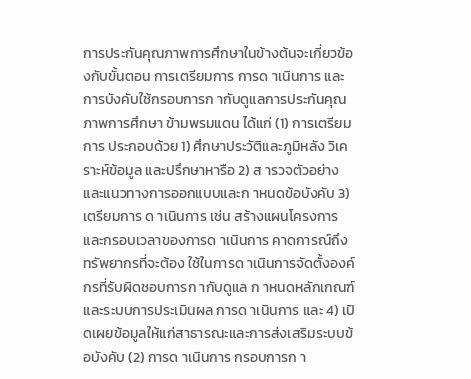การประกันคุณภาพการศึกษาในข้างต้นจะเกี่ยวข้องกับขั้นตอน การเตรียมการ การด าเนินการ และการบังคับใช้กรอบการก ากับดูแลการประกันคุณภาพการศึกษา ข้ามพรมแดน ได้แก่ (1) การเตรียมการ ประกอบด้วย 1) ศึกษาประวัติและภูมิหลัง วิเคราะห์ข้อมูล และปรึกษาหารือ 2) ส ารวจตัวอย่างและแนวทางการออกแบบและก าหนดข้อบังคับ 3) เตรียมการ ด าเนินการ เช่น สร้างแผนโครงการและกรอบเวลาของการด าเนินการ คาดการณ์ถึงทรัพยากรที่จะต้อง ใช้ในการด าเนินการจัดตั้งองค์กรที่รับผิดชอบการก ากับดูแล ก าหนดหลักเกณฑ์และระบบการประเมินผล การด าเนินการ และ 4) เปิดเผยข้อมูลให้แก่สาธารณะและการส่งเสริมระบบข้อบังคับ (2) การด าเนินการ กรอบการก า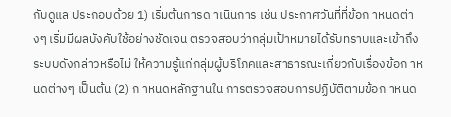กับดูแล ประกอบด้วย 1) เริ่มต้นการด าเนินการ เช่น ประกาศวันที่ที่ข้อก าหนดต่างๆ เริ่มมีผลบังคับใช้อย่างชัดเจน ตรวจสอบว่ากลุ่มเป้าหมายได้รับทราบและเข้าถึงระบบดังกล่าวหรือไม่ ให้ความรู้แก่กลุ่มผู้บริโภคและสาธารณะเกี่ยวกับเรื่องข้อก าหนดต่างๆ เป็นต้น (2) ก าหนดหลักฐานใน การตรวจสอบการปฏิบัติตามข้อก าหนด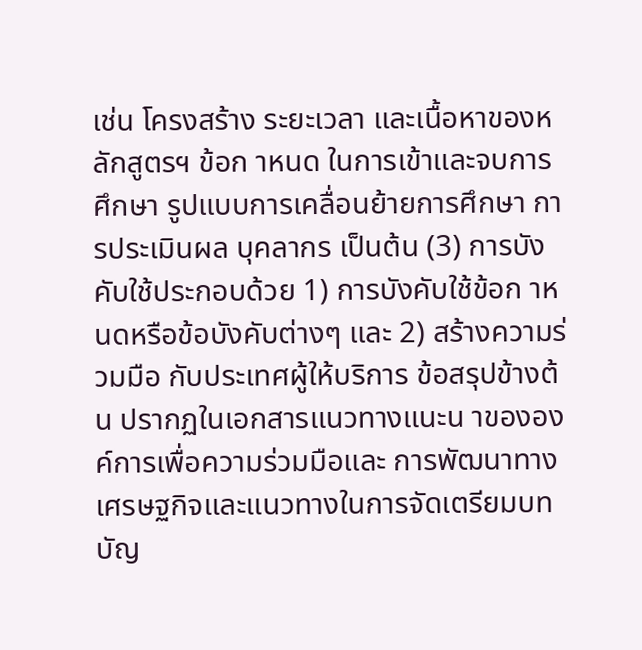เช่น โครงสร้าง ระยะเวลา และเนื้อหาของหลักสูตรฯ ข้อก าหนด ในการเข้าและจบการศึกษา รูปแบบการเคลื่อนย้ายการศึกษา การประเมินผล บุคลากร เป็นต้น (3) การบังคับใช้ประกอบด้วย 1) การบังคับใช้ข้อก าหนดหรือข้อบังคับต่างๆ และ 2) สร้างความร่วมมือ กับประเทศผู้ให้บริการ ข้อสรุปข้างต้น ปรากฏในเอกสารแนวทางแนะน าขององค์การเพื่อความร่วมมือและ การพัฒนาทางเศรษฐกิจและแนวทางในการจัดเตรียมบทบัญ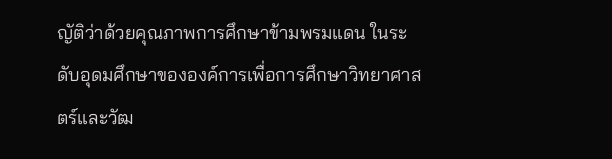ญัติว่าด้วยคุณภาพการศึกษาข้ามพรมแดน ในระดับอุดมศึกษาขององค์การเพื่อการศึกษาวิทยาศาสตร์และวัฒ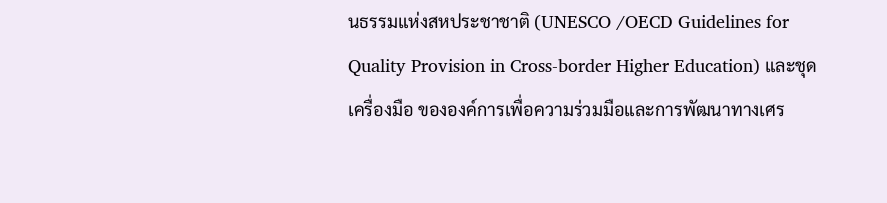นธรรมแห่งสหประชาชาติ (UNESCO /OECD Guidelines for Quality Provision in Cross-border Higher Education) และชุดเครื่องมือ ขององค์การเพื่อความร่วมมือและการพัฒนาทางเศร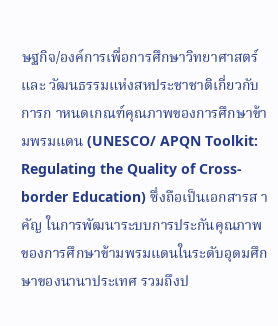ษฐกิจ/องค์การเพื่อการศึกษาวิทยาศาสตร์และ วัฒนธรรมแห่งสหประชาชาติเกี่ยวกับการก าหนดเกณฑ์คุณภาพของการศึกษาข้ามพรมแดน (UNESCO/ APQN Toolkit: Regulating the Quality of Cross-border Education) ซึ่งถือเป็นเอกสารส าคัญ ในการพัฒนาระบบการประกันคุณภาพของการศึกษาข้ามพรมแดนในระดับอุดมศึกษาของนานาประเทศ รวมถึงป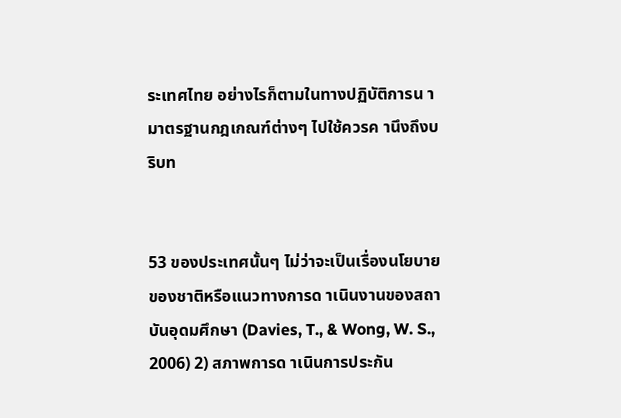ระเทศไทย อย่างไรก็ตามในทางปฏิบัติการน ามาตรฐานกฎเกณฑ์ต่างๆ ไปใช้ควรค านึงถึงบริบท


53 ของประเทศนั้นๆ ไม่ว่าจะเป็นเรื่องนโยบายของชาติหรือแนวทางการด าเนินงานของสถาบันอุดมศึกษา (Davies, T., & Wong, W. S., 2006) 2) สภาพการด าเนินการประกัน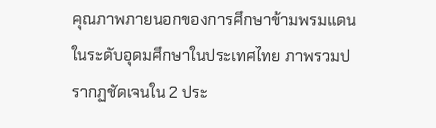คุณภาพภายนอกของการศึกษาข้ามพรมแดน ในระดับอุดมศึกษาในประเทศไทย ภาพรวมปรากฏชัดเจนใน 2 ประ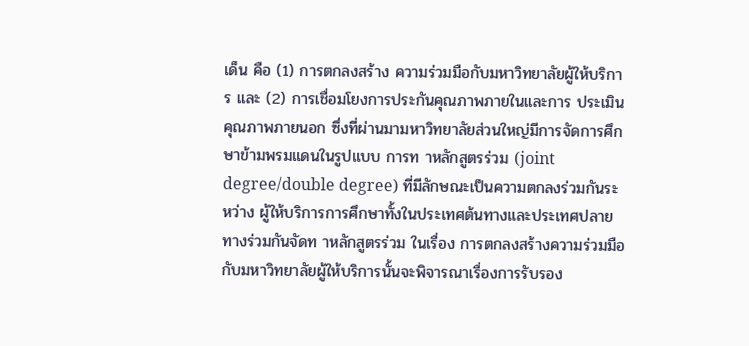เด็น คือ (1) การตกลงสร้าง ความร่วมมือกับมหาวิทยาลัยผู้ให้บริการ และ (2) การเชื่อมโยงการประกันคุณภาพภายในและการ ประเมินคุณภาพภายนอก ซึ่งที่ผ่านมามหาวิทยาลัยส่วนใหญ่มีการจัดการศึกษาข้ามพรมแดนในรูปแบบ การท าหลักสูตรร่วม (joint degree/double degree) ที่มีลักษณะเป็นความตกลงร่วมกันระหว่าง ผู้ให้บริการการศึกษาทั้งในประเทศต้นทางและประเทศปลายทางร่วมกันจัดท าหลักสูตรร่วม ในเรื่อง การตกลงสร้างความร่วมมือกับมหาวิทยาลัยผู้ให้บริการนั้นจะพิจารณาเรื่องการรับรอง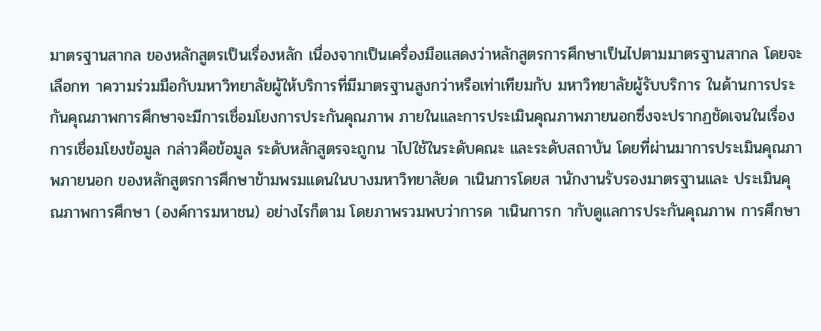มาตรฐานสากล ของหลักสูตรเป็นเรื่องหลัก เนื่องจากเป็นเครื่องมือแสดงว่าหลักสูตรการศึกษาเป็นไปตามมาตรฐานสากล โดยจะเลือกท าความร่วมมือกับมหาวิทยาลัยผู้ให้บริการที่มีมาตรฐานสูงกว่าหรือเท่าเทียมกับ มหาวิทยาลัยผู้รับบริการ ในด้านการประกันคุณภาพการศึกษาจะมีการเชื่อมโยงการประกันคุณภาพ ภายในและการประเมินคุณภาพภายนอกซึ่งจะปรากฏชัดเจนในเรื่องการเชื่อมโยงข้อมูล กล่าวคือข้อมูล ระดับหลักสูตรจะถูกน าไปใช้ในระดับคณะ และระดับสถาบัน โดยที่ผ่านมาการประเมินคุณภาพภายนอก ของหลักสูตรการศึกษาข้ามพรมแดนในบางมหาวิทยาลัยด าเนินการโดยส านักงานรับรองมาตรฐานและ ประเมินคุณภาพการศึกษา (องค์การมหาชน) อย่างไรก็ตาม โดยภาพรวมพบว่าการด าเนินการก ากับดูแลการประกันคุณภาพ การศึกษา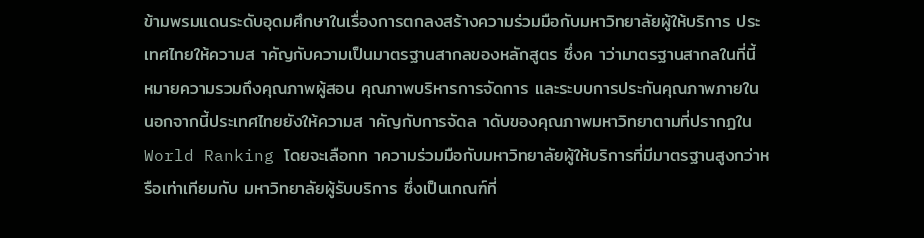ข้ามพรมแดนระดับอุดมศึกษาในเรื่องการตกลงสร้างความร่วมมือกับมหาวิทยาลัยผู้ให้บริการ ประเทศไทยให้ความส าคัญกับความเป็นมาตรฐานสากลของหลักสูตร ซึ่งค าว่ามาตรฐานสากลในที่นี้ หมายความรวมถึงคุณภาพผู้สอน คุณภาพบริหารการจัดการ และระบบการประกันคุณภาพภายใน นอกจากนี้ประเทศไทยยังให้ความส าคัญกับการจัดล าดับของคุณภาพมหาวิทยาตามที่ปรากฏใน World Ranking โดยจะเลือกท าความร่วมมือกับมหาวิทยาลัยผู้ให้บริการที่มีมาตรฐานสูงกว่าหรือเท่าเทียมกับ มหาวิทยาลัยผู้รับบริการ ซึ่งเป็นเกณฑ์ที่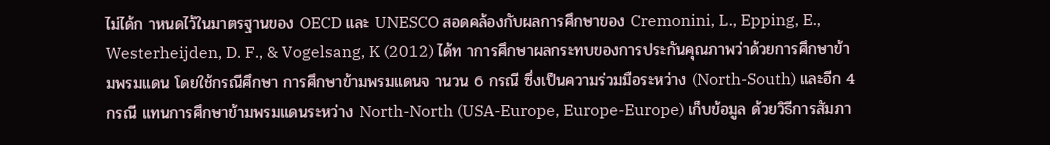ไม่ได้ก าหนดไว้ในมาตรฐานของ OECD และ UNESCO สอดคล้องกับผลการศึกษาของ Cremonini, L., Epping, E., Westerheijden, D. F., & Vogelsang, K (2012) ได้ท าการศึกษาผลกระทบของการประกันคุณภาพว่าด้วยการศึกษาข้ามพรมแดน โดยใช้กรณีศึกษา การศึกษาข้ามพรมแดนจ านวน 6 กรณี ซึ่งเป็นความร่วมมือระหว่าง (North-South) และอีก 4 กรณี แทนการศึกษาข้ามพรมแดนระหว่าง North-North (USA-Europe, Europe-Europe) เก็บข้อมูล ด้วยวิธีการสัมภา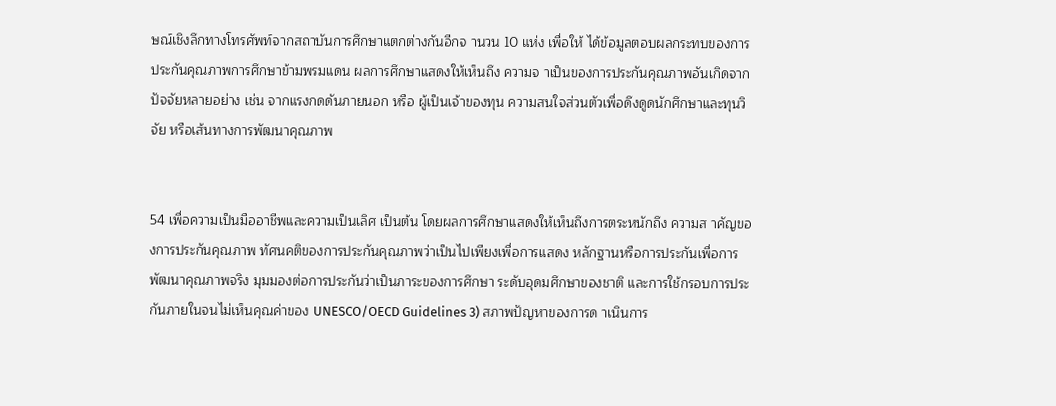ษณ์เชิงลึกทางโทรศัพท์จากสถาบันการศึกษาแตกต่างกันอีกจ านวน 10 แห่ง เพื่อให้ ได้ข้อมูลตอบผลกระทบของการประกันคุณภาพการศึกษาข้ามพรมแดน ผลการศึกษาแสดงให้เห็นถึง ความจ าเป็นของการประกันคุณภาพอันเกิดจากปัจจัยหลายอย่าง เช่น จากแรงกดดันภายนอก หรือ ผู้เป็นเจ้าของทุน ความสนใจส่วนตัวเพื่อดึงดูดนักศึกษาและทุนวิจัย หรือเส้นทางการพัฒนาคุณภาพ


54 เพื่อความเป็นมืออาชีพและความเป็นเลิศ เป็นต้น โดยผลการศึกษาแสดงให้เห็นถึงการตระหนักถึง ความส าคัญของการประกันคุณภาพ ทัศนคติของการประกันคุณภาพว่าเป็นไปเพียงเพื่อการแสดง หลักฐานหรือการประกันเพื่อการพัฒนาคุณภาพจริง มุมมองต่อการประกันว่าเป็นภาระของการศึกษา ระดับอุดมศึกษาของชาติ และการใช้กรอบการประกันภายในจนไม่เห็นคุณค่าของ UNESCO/OECD Guidelines 3) สภาพปัญหาของการด าเนินการ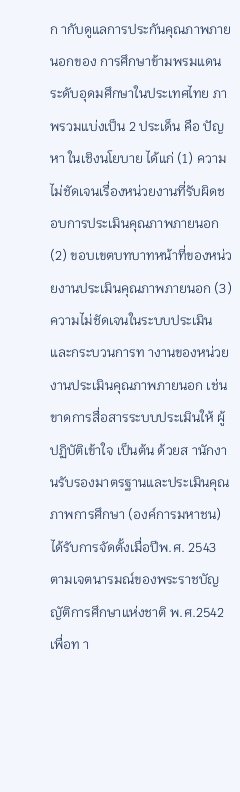ก ากับดูแลการประกันคุณภาพภายนอกของ การศึกษาข้ามพรมแดนระดับอุดมศึกษาในประเทศไทย ภาพรวมแบ่งเป็น 2 ประเด็น คือ ปัญหา ในเชิงนโยบาย ได้แก่ (1) ความไม่ชัดเจนเรื่องหน่วยงานที่รับผิดชอบการประเมินคุณภาพภายนอก (2) ขอบเขตบทบาทหน้าที่ของหน่วยงานประเมินคุณภาพภายนอก (3) ความไม่ชัดเจนในระบบประเมิน และกระบวนการท างานของหน่วยงานประเมินคุณภาพภายนอก เช่น ขาดการสื่อสารระบบประเมินให้ ผู้ปฏิบัติเข้าใจ เป็นต้น ด้วยส านักงานรับรองมาตรฐานและประเมินคุณภาพการศึกษา (องค์การมหาชน) ได้รับการจัดตั้งเมื่อปีพ.ศ. 2543 ตามเจตนารมณ์ของพระราชบัญญัติการศึกษาแห่งชาติ พ.ศ.2542 เพื่อท า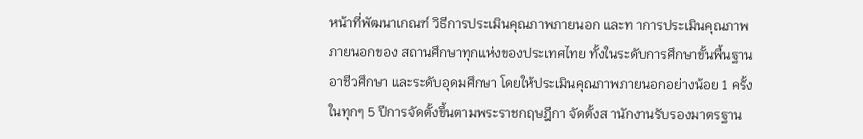หน้าที่พัฒนาเกณฑ์ วิธีการประเมินคุณภาพภายนอก และท าการประเมินคุณภาพภายนอกของ สถานศึกษาทุกแห่งของประเทศไทย ทั้งในระดับการศึกษาขั้นพื้นฐาน อาชีวศึกษา และระดับอุดมศึกษา โดยให้ประเมินคุณภาพภายนอกอย่างน้อย 1 ครั้ง ในทุกๆ 5 ปีการจัดตั้งขึ้นตามพระราชกฤษฎีกา จัดตั้งส านักงานรับรองมาตรฐาน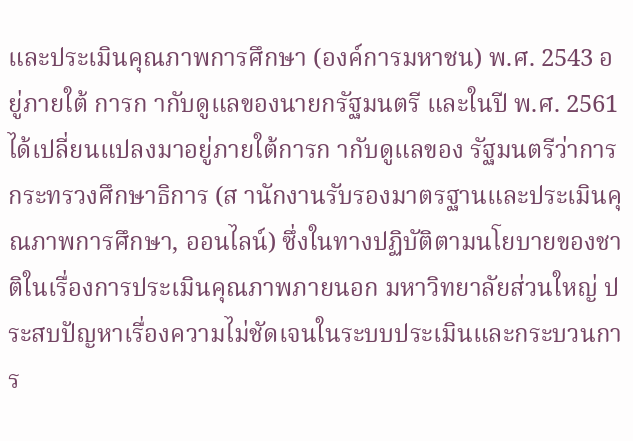และประเมินคุณภาพการศึกษา (องค์การมหาชน) พ.ศ. 2543 อยู่ภายใต้ การก ากับดูแลของนายกรัฐมนตรี และในปี พ.ศ. 2561 ได้เปลี่ยนแปลงมาอยู่ภายใต้การก ากับดูแลของ รัฐมนตรีว่าการกระทรวงศึกษาธิการ (ส านักงานรับรองมาตรฐานและประเมินคุณภาพการศึกษา, ออนไลน์) ซึ่งในทางปฏิบัติตามนโยบายของชาติในเรื่องการประเมินคุณภาพภายนอก มหาวิทยาลัยส่วนใหญ่ ประสบปัญหาเรื่องความไม่ชัดเจนในระบบประเมินและกระบวนการ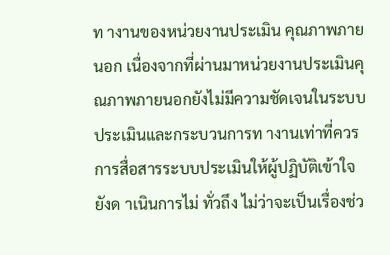ท างานของหน่วยงานประเมิน คุณภาพภายนอก เนื่องจากที่ผ่านมาหน่วยงานประเมินคุณภาพภายนอกยังไม่มีความชัดเจนในระบบ ประเมินและกระบวนการท างานเท่าที่ควร การสื่อสารระบบประเมินให้ผู้ปฏิบัติเข้าใจยังด าเนินการไม่ ทั่วถึง ไม่ว่าจะเป็นเรื่องช่ว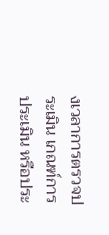งเวลาการตรวจประเมิน เกณฑ์การประเมิน หรือประ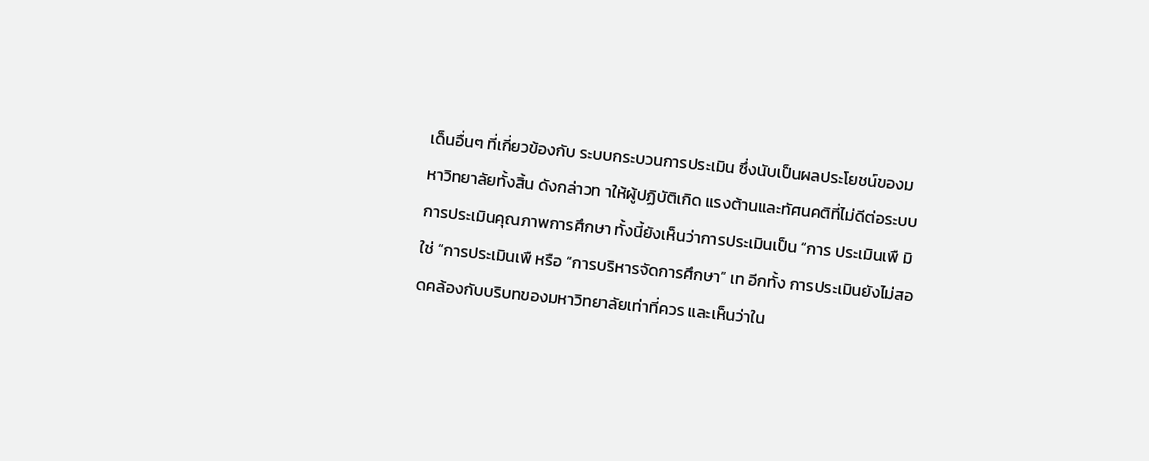เด็นอื่นๆ ที่เกี่ยวข้องกับ ระบบกระบวนการประเมิน ซึ่งนับเป็นผลประโยชน์ของมหาวิทยาลัยทั้งสิ้น ดังกล่าวท าให้ผู้ปฏิบัติเกิด แรงต้านและทัศนคติที่ไม่ดีต่อระบบการประเมินคุณภาพการศึกษา ทั้งนี้ยังเห็นว่าการประเมินเป็น “การ ประเมินเพื มิใช่ “การประเมินเพื หรือ “การบริหารจัดการศึกษา” เท อีกทั้ง การประเมินยังไม่สอดคล้องกับบริบทของมหาวิทยาลัยเท่าที่ควร และเห็นว่าใน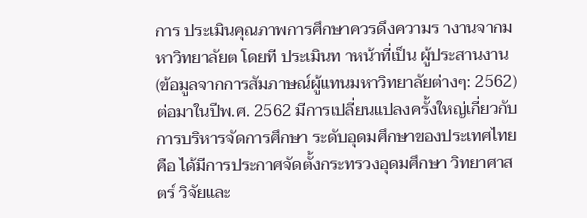การ ประเมินคุณภาพการศึกษาควรดึงความร างานจากมหาวิทยาลัยต โดยที ประเมินท าหน้าที่เป็น ผู้ประสานงาน (ข้อมูลจากการสัมภาษณ์ผู้แทนมหาวิทยาลัยต่างๆ: 2562) ต่อมาในปีพ.ศ. 2562 มีการเปลี่ยนแปลงครั้งใหญ่เกี่ยวกับการบริหารจัดการศึกษา ระดับอุดมศึกษาของประเทศไทย คือ ได้มีการประกาศจัดตั้งกระทรวงอุดมศึกษา วิทยาศาสตร์ วิจัยและ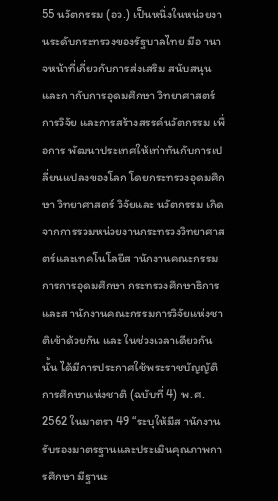55 นวัตกรรม (อว.) เป็นหนึ่งในหน่วยงานระดับกระทรวงของรัฐบาลไทย มีอ านาจหน้าที่เกี่ยวกับการส่งเสริม สนับสนุน และก ากับการอุดมศึกษา วิทยาศาสตร์ การวิจัย และการสร้างสรรค์นวัตกรรม เพื่อการ พัฒนาประเทศให้เท่าทันกับการเปลี่ยนแปลงของโลก โดยกระทรวงอุดมศึกษา วิทยาศาสตร์ วิจัยและ นวัตกรรม เกิดจากการรวมหน่วยงานกระทรวงวิทยาศาสตร์และเทคโนโลยีส านักงานคณะกรรมการการอุดมศึกษา กระทรวงศึกษาธิการ และส านักงานคณะกรรมการวิจัยแห่งชาติเข้าด้วยกัน และ ในช่วงเวลาเดียวกันนั้น ได้มีการประกาศใช้พระราชบัญญัติการศึกษาแห่งชาติ (ฉบับที่ 4) พ.ศ. 2562 ในมาตรา 49 “ระบุให้มีส านักงานรับรองมาตรฐานและประเมินคุณภาพการศึกษา มีฐานะ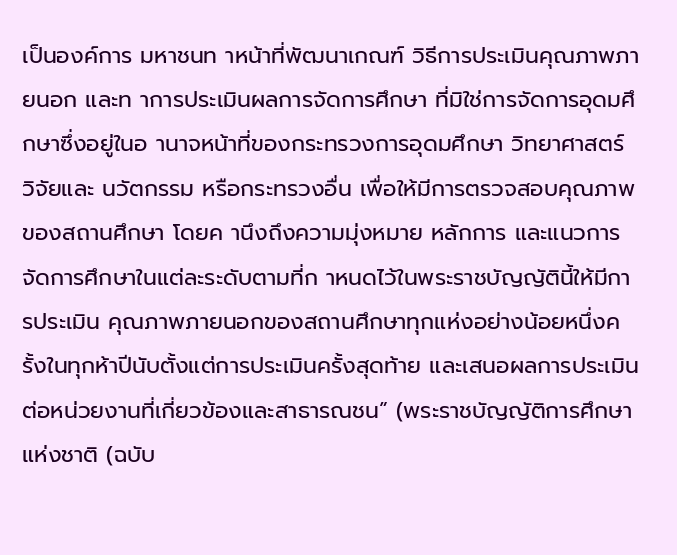เป็นองค์การ มหาชนท าหน้าที่พัฒนาเกณฑ์ วิธีการประเมินคุณภาพภายนอก และท าการประเมินผลการจัดการศึกษา ที่มิใช่การจัดการอุดมศึกษาซึ่งอยู่ในอ านาจหน้าที่ของกระทรวงการอุดมศึกษา วิทยาศาสตร์ วิจัยและ นวัตกรรม หรือกระทรวงอื่น เพื่อให้มีการตรวจสอบคุณภาพของสถานศึกษา โดยค านึงถึงความมุ่งหมาย หลักการ และแนวการจัดการศึกษาในแต่ละระดับตามที่ก าหนดไว้ในพระราชบัญญัตินี้ให้มีการประเมิน คุณภาพภายนอกของสถานศึกษาทุกแห่งอย่างน้อยหนึ่งครั้งในทุกห้าปีนับตั้งแต่การประเมินครั้งสุดท้าย และเสนอผลการประเมินต่อหน่วยงานที่เกี่ยวข้องและสาธารณชน” (พระราชบัญญัติการศึกษาแห่งชาติ (ฉบับ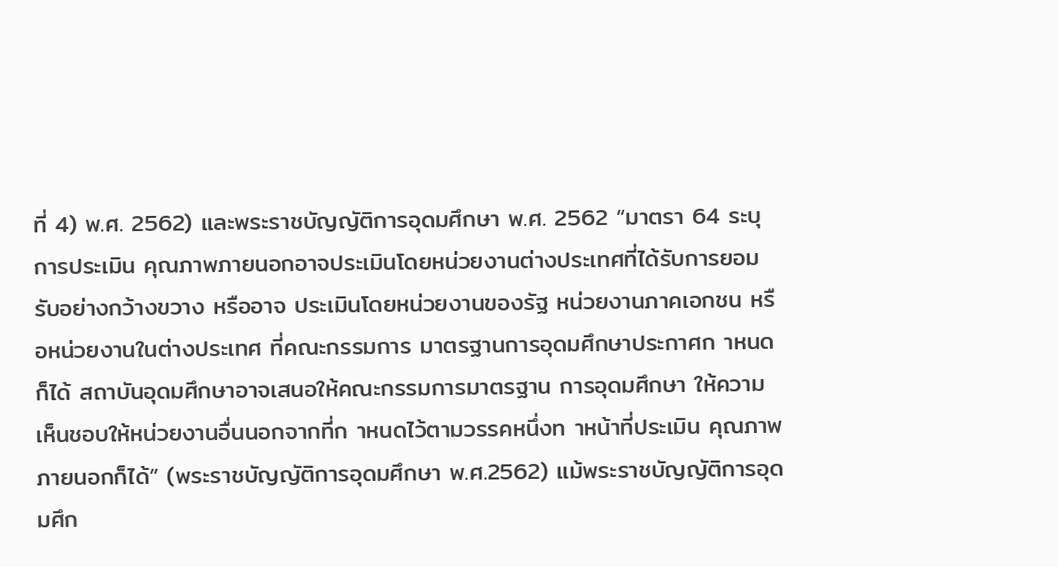ที่ 4) พ.ศ. 2562) และพระราชบัญญัติการอุดมศึกษา พ.ศ. 2562 “มาตรา 64 ระบุการประเมิน คุณภาพภายนอกอาจประเมินโดยหน่วยงานต่างประเทศที่ได้รับการยอมรับอย่างกว้างขวาง หรืออาจ ประเมินโดยหน่วยงานของรัฐ หน่วยงานภาคเอกชน หรือหน่วยงานในต่างประเทศ ที่คณะกรรมการ มาตรฐานการอุดมศึกษาประกาศก าหนดก็ได้ สถาบันอุดมศึกษาอาจเสนอให้คณะกรรมการมาตรฐาน การอุดมศึกษา ให้ความเห็นชอบให้หน่วยงานอื่นนอกจากที่ก าหนดไว้ตามวรรคหนึ่งท าหน้าที่ประเมิน คุณภาพภายนอกก็ได้” (พระราชบัญญัติการอุดมศึกษา พ.ศ.2562) แม้พระราชบัญญัติการอุดมศึก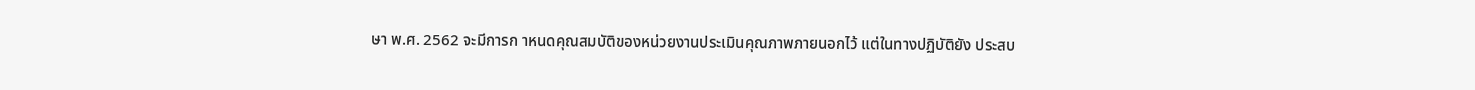ษา พ.ศ. 2562 จะมีการก าหนดคุณสมบัติของหน่วยงานประเมินคุณภาพภายนอกไว้ แต่ในทางปฏิบัติยัง ประสบ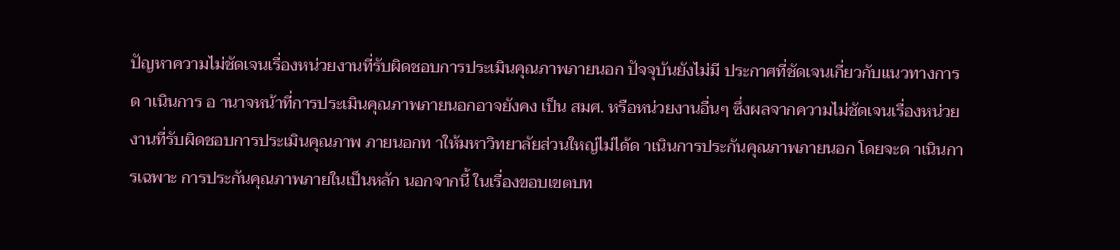ปัญหาความไม่ชัดเจนเรื่องหน่วยงานที่รับผิดชอบการประเมินคุณภาพภายนอก ปัจจุบันยังไม่มี ประกาศที่ชัดเจนเกี่ยวกับแนวทางการด าเนินการ อ านาจหน้าที่การประเมินคุณภาพภายนอกอาจยังคง เป็น สมศ. หรือหน่วยงานอื่นๆ ซึ่งผลจากความไม่ชัดเจนเรื่องหน่วยงานที่รับผิดชอบการประเมินคุณภาพ ภายนอกท าให้มหาวิทยาลัยส่วนใหญ่ไม่ได้ด าเนินการประกันคุณภาพภายนอก โดยจะด าเนินการเฉพาะ การประกันคุณภาพภายในเป็นหลัก นอกจากนี้ ในเรื่องขอบเขตบท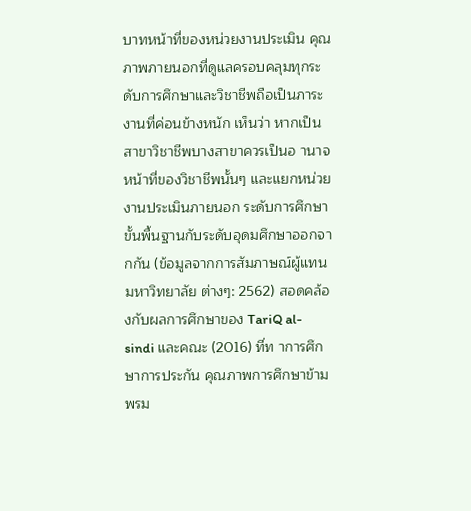บาทหน้าที่ของหน่วยงานประเมิน คุณภาพภายนอกที่ดูแลครอบคลุมทุกระดับการศึกษาและวิชาชีพถือเป็นภาระงานที่ค่อนข้างหนัก เห็นว่า หากเป็นสาขาวิชาชีพบางสาขาควรเป็นอ านาจหน้าที่ของวิชาชีพนั้นๆ และแยกหน่วยงานประเมินภายนอก ระดับการศึกษาขั้นพื้นฐานกับระดับอุดมศึกษาออกจากกัน (ข้อมูลจากการสัมภาษณ์ผู้แทนมหาวิทยาลัย ต่างๆ: 2562) สอดคล้องกับผลการศึกษาของ TariQ al-sindi และคณะ (2016) ที่ท าการศึกษาการประกัน คุณภาพการศึกษาข้ามพรม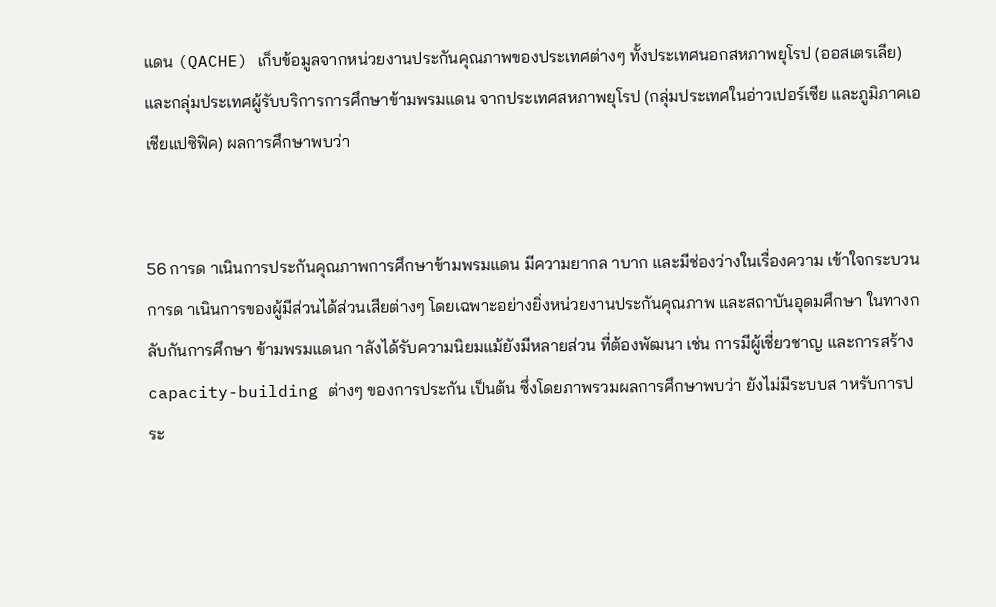แดน (QACHE) เก็บข้อมูลจากหน่วยงานประกันคุณภาพของประเทศต่างๆ ทั้งประเทศนอกสหภาพยุโรป (ออสเตรเลีย) และกลุ่มประเทศผู้รับบริการการศึกษาข้ามพรมแดน จากประเทศสหภาพยุโรป (กลุ่มประเทศในอ่าวเปอร์เซีย และภูมิภาคเอเชียแปซิฟิค) ผลการศึกษาพบว่า


56 การด าเนินการประกันคุณภาพการศึกษาข้ามพรมแดน มีความยากล าบาก และมีช่องว่างในเรื่องความ เข้าใจกระบวนการด าเนินการของผู้มีส่วนได้ส่วนเสียต่างๆ โดยเฉพาะอย่างยิ่งหน่วยงานประกันคุณภาพ และสถาบันอุดมศึกษา ในทางกลับกันการศึกษา ข้ามพรมแดนก าลังได้รับความนิยมแม้ยังมีหลายส่วน ที่ต้องพัฒนา เช่น การมีผู้เชี่ยวชาญ และการสร้าง capacity-building ต่างๆ ของการประกัน เป็นต้น ซึ่งโดยภาพรวมผลการศึกษาพบว่า ยังไม่มีระบบส าหรับการประ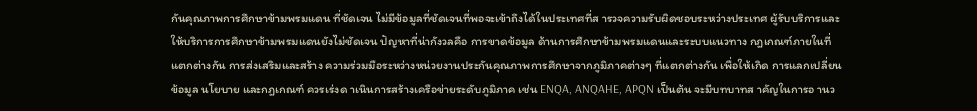กันคุณภาพการศึกษาข้ามพรมแดน ที่ชัดเจน ไม่มีข้อมูลที่ชัดเจนที่พอจะเข้าถึงได้ในประเทศที่ส ารวจความรับผิดชอบระหว่างประเทศ ผู้รับบริการและให้บริการการศึกษาข้ามพรมแดนยังไม่ชัดเจน ปัญหาที่น่ากังวลคือ การขาดข้อมูล ด้านการศึกษาข้ามพรมแดนและระบบแนวทาง กฎเกณฑ์ภายในที่แตกต่างกัน การส่งเสริมและสร้าง ความร่วมมือระหว่างหน่วยงานประกันคุณภาพการศึกษาจากภูมิภาคต่างๆ ที่แตกต่างกัน เพื่อให้เกิด การแลกเปลี่ยนข้อมูล นโยบาย และกฎเกณฑ์ ควรเร่งด าเนินการสร้างเครือข่ายระดับภูมิภาค เช่น ENQA, ANQAHE, APQN เป็นต้น จะมีบทบาทส าคัญในการอ านว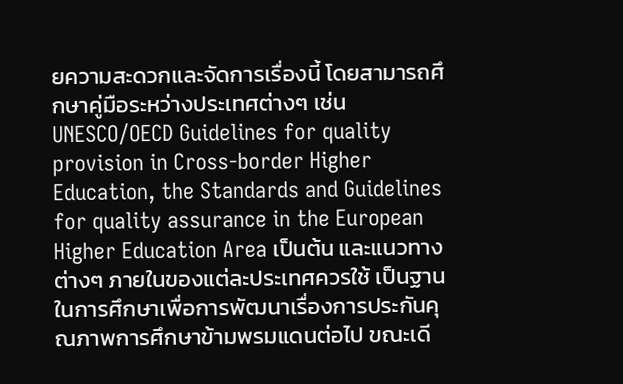ยความสะดวกและจัดการเรื่องนี้ โดยสามารถศึกษาคู่มือระหว่างประเทศต่างๆ เช่น UNESCO/OECD Guidelines for quality provision in Cross-border Higher Education, the Standards and Guidelines for quality assurance in the European Higher Education Area เป็นต้น และแนวทางต่างๆ ภายในของแต่ละประเทศควรใช้ เป็นฐานในการศึกษาเพื่อการพัฒนาเรื่องการประกันคุณภาพการศึกษาข้ามพรมแดนต่อไป ขณะเดี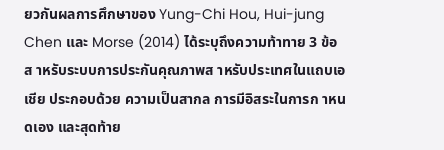ยวกันผลการศึกษาของ Yung-Chi Hou, Hui-jung Chen และ Morse (2014) ได้ระบุถึงความท้าทาย 3 ข้อ ส าหรับระบบการประกันคุณภาพส าหรับประเทศในแถบเอเชีย ประกอบด้วย ความเป็นสากล การมีอิสระในการก าหนดเอง และสุดท้าย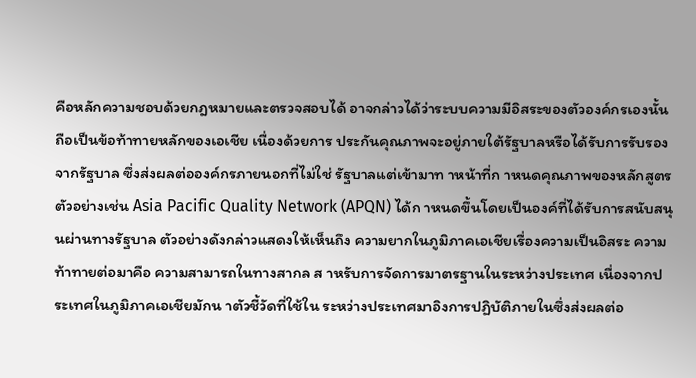คือหลักความชอบด้วยกฎหมายและตรวจสอบได้ อาจกล่าวได้ว่าระบบความมีอิสระของตัวองค์กรเองนั้นถือเป็นข้อท้าทายหลักของเอเชีย เนื่องด้วยการ ประกันคุณภาพจะอยู่ภายใต้รัฐบาลหรือได้รับการรับรองจากรัฐบาล ซึ่งส่งผลต่อองค์กรภายนอกที่ไม่ใช่ รัฐบาลแต่เข้ามาท าหน้าที่ก าหนดคุณภาพของหลักสูตร ตัวอย่างเช่น Asia Pacific Quality Network (APQN) ได้ก าหนดขึ้นโดยเป็นองค์ที่ได้รับการสนับสนุนผ่านทางรัฐบาล ตัวอย่างดังกล่าวแสดงให้เห็นถึง ความยากในภูมิภาคเอเชียเรื่องความเป็นอิสระ ความท้าทายต่อมาคือ ความสามารถในทางสากล ส าหรับการจัดการมาตรฐานในระหว่างประเทศ เนื่องจากประเทศในภูมิภาคเอเชียมักน าตัวชี้วัดที่ใช้ใน ระหว่างประเทศมาอิงการปฏิบัติภายในซึ่งส่งผลต่อ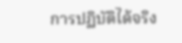การปฏิบัติได้จริง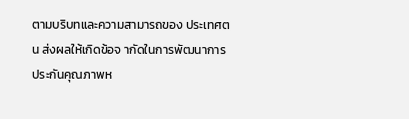ตามบริบทและความสามารถของ ประเทศตน ส่งผลให้เกิดข้อจ ากัดในการพัฒนาการประกันคุณภาพห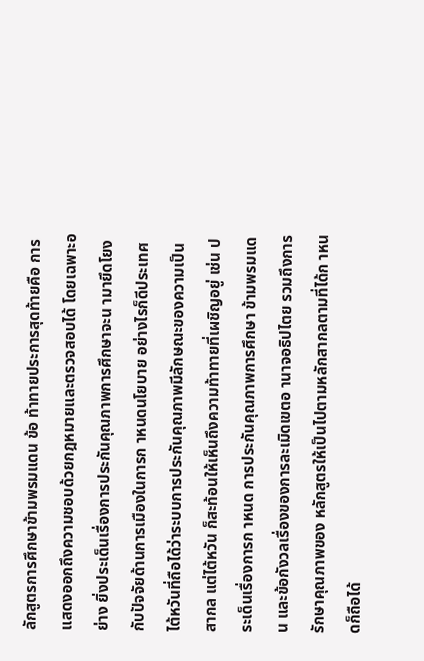ลักสูตรการศึกษาข้ามพรมแดน ข้อ ท้าทายประการสุดท้ายคือ การแสดงออกถึงความชอบด้วยกฎหมายและตรวจสอบได้ โดยเฉพาะอย่าง ยิ่งประเด็นเรื่องการประกันคุณภาพการศึกษาจะน ามายึดโยงกับปัจจัยด้านการเมืองในการก าหนดนโยบาย อย่างไรก็ดีประเทศไต้หวันที่ถือได้ว่าระบบการประกันคุณภาพมีลักษณะของความเป็นสากล แต่ไต้หวัน ก็สะท้อนให้เห็นถึงความท้าทายที่เผชิญอยู่ เช่น ประเด็นเรื่องการก าหนด การประกันคุณภาพการศึกษา ข้ามพรมแดน และข้อกังวลเรื่องของการละเมิดเขตอ านาจอธิปไตย รวมถึงการรักษาคุณภาพของ หลักสูตรให้เป็นไปตามหลักสากลตามที่ได้ก าหนดก็ถือได้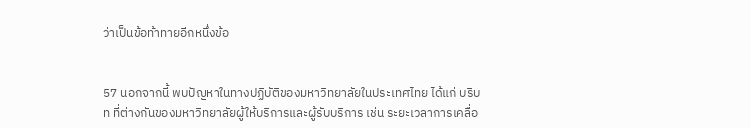ว่าเป็นข้อท้าทายอีกหนึ่งข้อ


57 นอกจากนี้ พบปัญหาในทางปฏิบัติของมหาวิทยาลัยในประเทศไทย ได้แก่ บริบท ที่ต่างกันของมหาวิทยาลัยผู้ให้บริการและผู้รับบริการ เช่น ระยะเวลาการเคลื่อ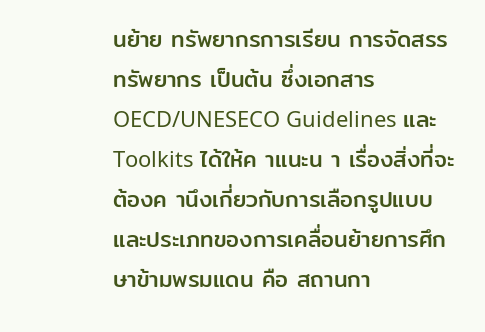นย้าย ทรัพยากรการเรียน การจัดสรรทรัพยากร เป็นต้น ซึ่งเอกสาร OECD/UNESECO Guidelines และ Toolkits ได้ให้ค าแนะน า เรื่องสิ่งที่จะต้องค านึงเกี่ยวกับการเลือกรูปแบบและประเภทของการเคลื่อนย้ายการศึกษาข้ามพรมแดน คือ สถานกา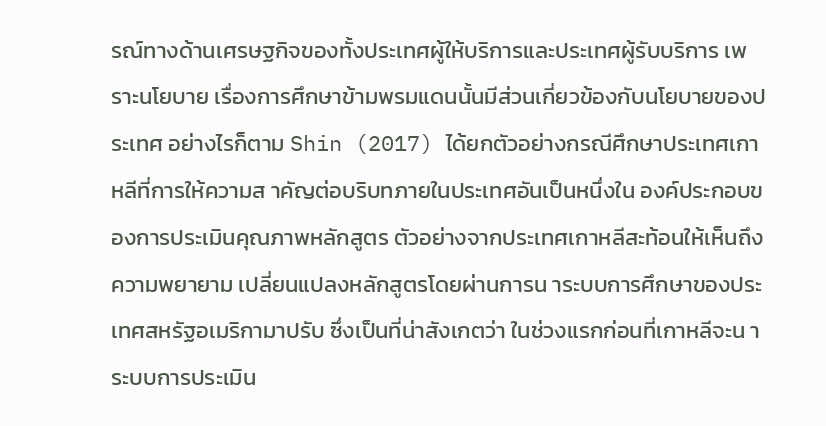รณ์ทางด้านเศรษฐกิจของทั้งประเทศผู้ให้บริการและประเทศผู้รับบริการ เพราะนโยบาย เรื่องการศึกษาข้ามพรมแดนนั้นมีส่วนเกี่ยวข้องกับนโยบายของประเทศ อย่างไรก็ตาม Shin (2017) ได้ยกตัวอย่างกรณีศึกษาประเทศเกาหลีที่การให้ความส าคัญต่อบริบทภายในประเทศอันเป็นหนึ่งใน องค์ประกอบของการประเมินคุณภาพหลักสูตร ตัวอย่างจากประเทศเกาหลีสะท้อนให้เห็นถึงความพยายาม เปลี่ยนแปลงหลักสูตรโดยผ่านการน าระบบการศึกษาของประเทศสหรัฐอเมริกามาปรับ ซึ่งเป็นที่น่าสังเกตว่า ในช่วงแรกก่อนที่เกาหลีจะน าระบบการประเมิน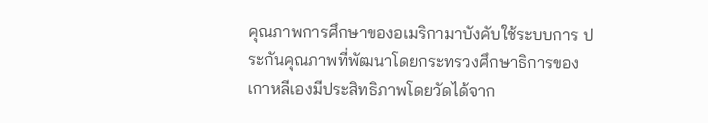คุณภาพการศึกษาของอเมริกามาบังคับใช้ระบบการ ประกันคุณภาพที่พัฒนาโดยกระทรวงศึกษาธิการของเกาหลีเองมีประสิทธิภาพโดยวัดได้จาก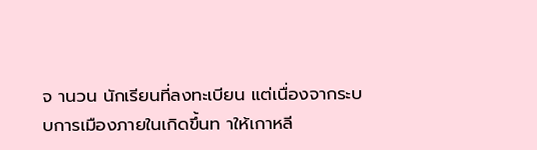จ านวน นักเรียนที่ลงทะเบียน แต่เนื่องจากระบบการเมืองภายในเกิดขึ้นท าให้เกาหลี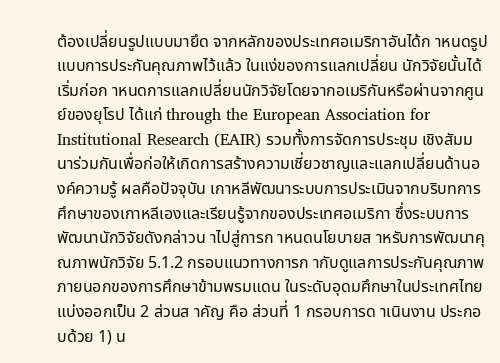ต้องเปลี่ยนรูปแบบมายึด จากหลักของประเทศอเมริกาอันได้ก าหนดรูปแบบการประกันคุณภาพไว้แล้ว ในแง่ของการแลกเปลี่ยน นักวิจัยนั้นได้เริ่มก่อก าหนดการแลกเปลี่ยนนักวิจัยโดยจากอเมริกันหรือผ่านจากศูนย์ของยุโรป ได้แก่ through the European Association for Institutional Research (EAIR) รวมทั้งการจัดการประชุม เชิงสัมมนาร่วมกันเพื่อก่อให้เกิดการสร้างความเชี่ยวชาญและแลกเปลี่ยนด้านองค์ความรู้ ผลคือปัจจุบัน เกาหลีพัฒนาระบบการประเมินจากบริบทการศึกษาของเกาหลีเองและเรียนรู้จากของประเทศอเมริกา ซึ่งระบบการพัฒนานักวิจัยดังกล่าวน าไปสู่การก าหนดนโยบายส าหรับการพัฒนาคุณภาพนักวิจัย 5.1.2 กรอบแนวทางการก ากับดูแลการประกันคุณภาพภายนอกของการศึกษาข้ามพรมแดน ในระดับอุดมศึกษาในประเทศไทย แบ่งออกเป็น 2 ส่วนส าคัญ คือ ส่วนที่ 1 กรอบการด าเนินงาน ประกอบด้วย 1) น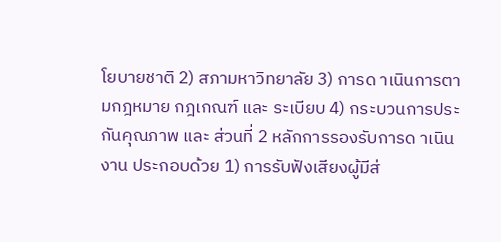โยบายชาติ 2) สภามหาวิทยาลัย 3) การด าเนินการตามกฎหมาย กฎเกณฑ์ และ ระเบียบ 4) กระบวนการประกันคุณภาพ และ ส่วนที่ 2 หลักการรองรับการด าเนินงาน ประกอบด้วย 1) การรับฟังเสียงผู้มีส่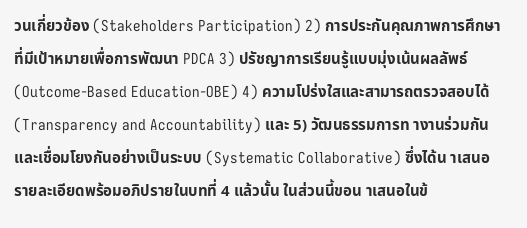วนเกี่ยวข้อง (Stakeholders Participation) 2) การประกันคุณภาพการศึกษา ที่มีเป้าหมายเพื่อการพัฒนา PDCA 3) ปรัชญาการเรียนรู้แบบมุ่งเน้นผลลัพธ์ (Outcome-Based Education-OBE) 4) ความโปร่งใสและสามารถตรวจสอบได้(Transparency and Accountability) และ 5) วัฒนธรรมการท างานร่วมกันและเชื่อมโยงกันอย่างเป็นระบบ (Systematic Collaborative) ซึ่งได้น าเสนอรายละเอียดพร้อมอภิปรายในบทที่ 4 แล้วนั้น ในส่วนนี้ขอน าเสนอในข้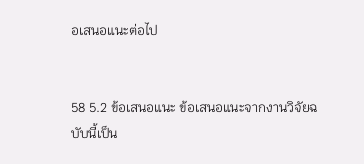อเสนอแนะต่อไป


58 5.2 ข้อเสนอแนะ ข้อเสนอแนะจากงานวิจัยฉบับนี้เป็น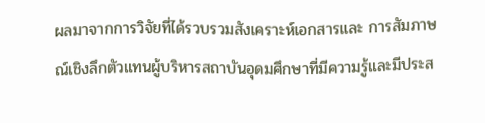ผลมาจากการวิจัยที่ได้รวบรวมสังเคราะห์เอกสารและ การสัมภาษณ์เชิงลึกตัวแทนผู้บริหารสถาบันอุดมศึกษาที่มีความรู้และมีประส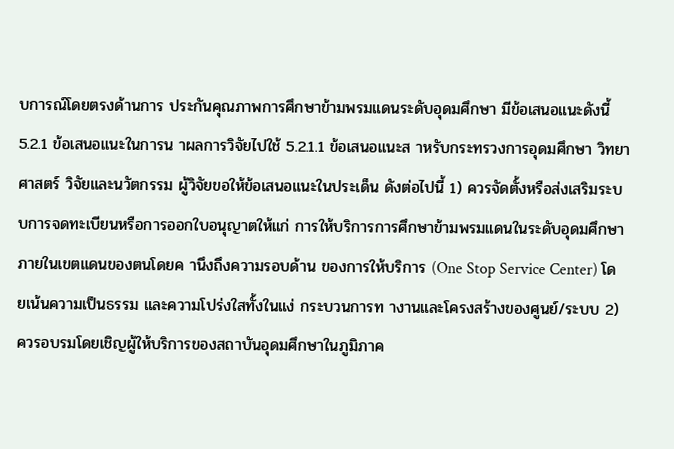บการณ์โดยตรงด้านการ ประกันคุณภาพการศึกษาข้ามพรมแดนระดับอุดมศึกษา มีข้อเสนอแนะดังนี้ 5.2.1 ข้อเสนอแนะในการน าผลการวิจัยไปใช้ 5.2.1.1 ข้อเสนอแนะส าหรับกระทรวงการอุดมศึกษา วิทยาศาสตร์ วิจัยและนวัตกรรม ผู้วิจัยขอให้ข้อเสนอแนะในประเด็น ดังต่อไปนี้ 1) ควรจัดตั้งหรือส่งเสริมระบบการจดทะเบียนหรือการออกใบอนุญาตให้แก่ การให้บริการการศึกษาข้ามพรมแดนในระดับอุดมศึกษาภายในเขตแดนของตนโดยค านึงถึงความรอบด้าน ของการให้บริการ (One Stop Service Center) โดยเน้นความเป็นธรรม และความโปร่งใสทั้งในแง่ กระบวนการท างานและโครงสร้างของศูนย์/ระบบ 2) ควรอบรมโดยเชิญผู้ให้บริการของสถาบันอุดมศึกษาในภูมิภาค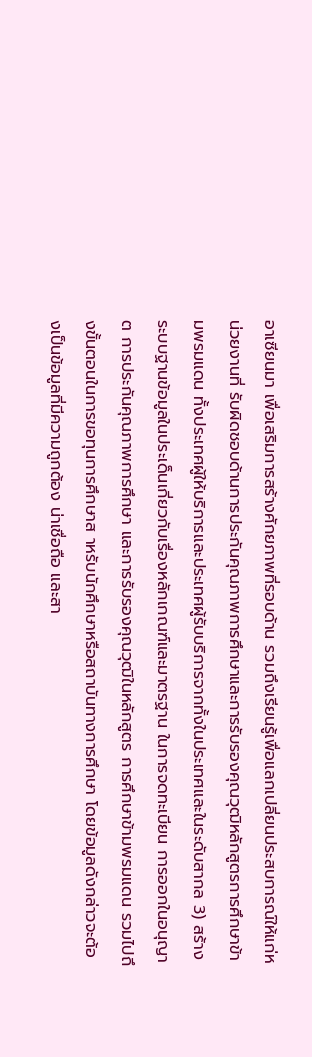อาเซียนมา เพื่อเสริมการสร้างศักยภาพที่รอบด้าน รวมถึงเรียนรู้เพื่อแลกเปลี่ยนประสบการณ์ให้แก่หน่วยงานที่ รับผิดชอบด้านการประกันคุณภาพการศึกษาและการรับรองคุณวุฒิหลักสูตรการศึกษาข้ามพรมแดน ทั้งประเทศผู้ให้บริการและประเทศผู้รับบริการจากทั้งในประเทศและในระดับสากล 3) สร้างระบบฐานข้อมูลในประเด็นเกี่ยวกับเรื่องหลักเกณฑ์และมาตรฐาน ในการจดทะเบียน การออกในอนุญาต การประกันคุณภาพการศึกษา และการรับรองคุณวุฒิในหลักสูตร การศึกษาข้ามพรมแดน รวมไปถึงขั้นตอนในการขอทุนการศึกษาส าหรับนักศึกษาหรือสถาบันทางการศึกษา โดยข้อมูลดังกล่าวจะต้องเป็นข้อมูลที่มีความถูกต้อง น่าเชื่อถือ และสา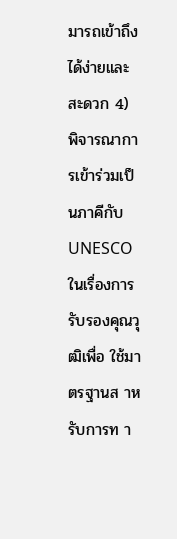มารถเข้าถึงได้ง่ายและสะดวก 4) พิจารณาการเข้าร่วมเป็นภาคีกับ UNESCO ในเรื่องการรับรองคุณวุฒิเพื่อ ใช้มาตรฐานส าหรับการท า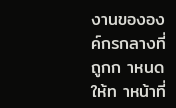งานขององค์กรกลางที่ถูกก าหนดให้ท าหน้าที่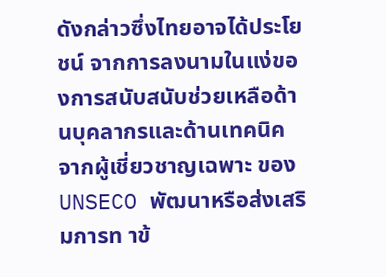ดังกล่าวซึ่งไทยอาจได้ประโยชน์ จากการลงนามในแง่ของการสนับสนับช่วยเหลือด้านบุคลากรและด้านเทคนิคจากผู้เชี่ยวชาญเฉพาะ ของ UNSECO พัฒนาหรือส่งเสริมการท าข้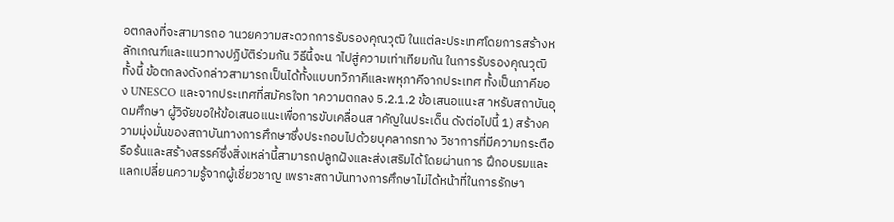อตกลงที่จะสามารถอ านวยความสะดวกการรับรองคุณวุฒิ ในแต่ละประเทศโดยการสร้างหลักเกณฑ์และแนวทางปฏิบัติร่วมกัน วิธีนี้จะน าไปสู่ความเท่าเทียมกัน ในการรับรองคุณวุฒิ ทั้งนี้ ข้อตกลงดังกล่าวสามารถเป็นได้ทั้งแบบทวิภาคีและพหุภาคีจากประเทศ ทั้งเป็นภาคีของ UNESCO และจากประเทศที่สมัครใจท าความตกลง 5.2.1.2 ข้อเสนอแนะส าหรับสถาบันอุดมศึกษา ผู้วิจัยขอให้ข้อเสนอแนะเพื่อการขับเคลื่อนส าคัญในประเด็น ดังต่อไปนี้ 1) สร้างความมุ่งมั่นของสถาบันทางการศึกษาซึ่งประกอบไปด้วยบุคลากรทาง วิชาการที่มีความกระตือรือร้นและสร้างสรรค์ซึ่งสิ่งเหล่านี้สามารถปลูกฝังและส่งเสริมได้โดยผ่านการ ฝึกอบรมและแลกเปลี่ยนความรู้จากผู้เชี่ยวชาญ เพราะสถาบันทางการศึกษาไม่ได้หน้าที่ในการรักษา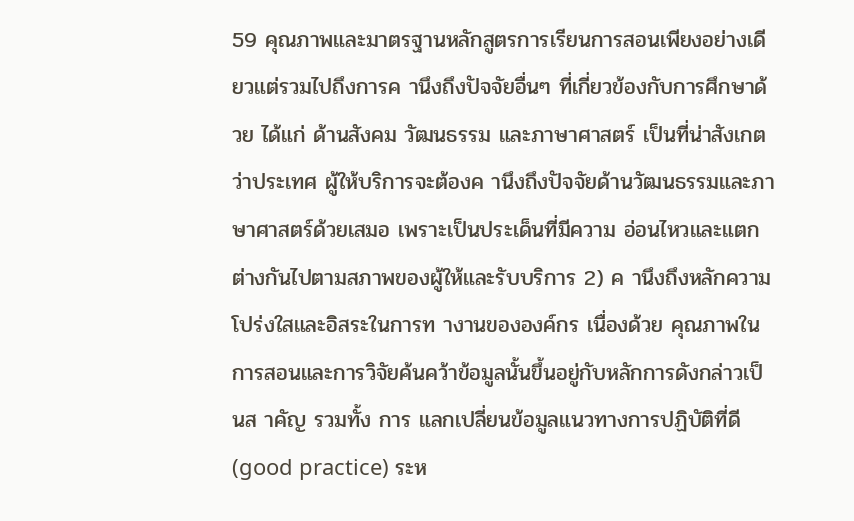59 คุณภาพและมาตรฐานหลักสูตรการเรียนการสอนเพียงอย่างเดียวแต่รวมไปถึงการค านึงถึงปัจจัยอื่นๆ ที่เกี่ยวข้องกับการศึกษาด้วย ได้แก่ ด้านสังคม วัฒนธรรม และภาษาศาสตร์ เป็นที่น่าสังเกตว่าประเทศ ผู้ให้บริการจะต้องค านึงถึงปัจจัยด้านวัฒนธรรมและภาษาศาสตร์ด้วยเสมอ เพราะเป็นประเด็นที่มีความ อ่อนไหวและแตกต่างกันไปตามสภาพของผู้ให้และรับบริการ 2) ค านึงถึงหลักความโปร่งใสและอิสระในการท างานขององค์กร เนื่องด้วย คุณภาพในการสอนและการวิจัยค้นคว้าข้อมูลนั้นขึ้นอยู่กับหลักการดังกล่าวเป็นส าคัญ รวมทั้ง การ แลกเปลี่ยนข้อมูลแนวทางการปฏิบัติที่ดี (good practice) ระห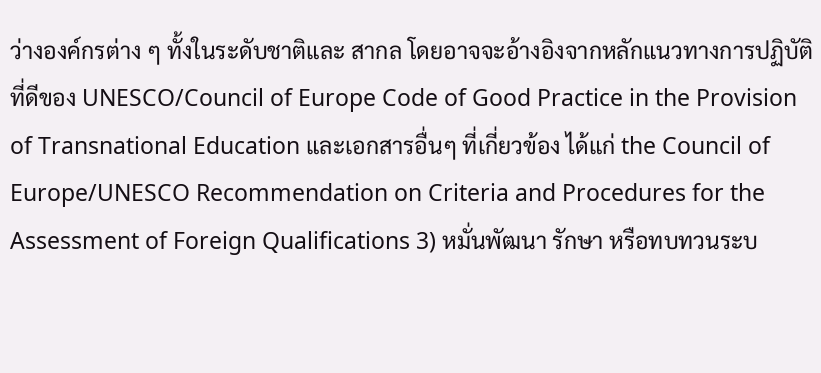ว่างองค์กรต่าง ๆ ทั้งในระดับชาติและ สากล โดยอาจจะอ้างอิงจากหลักแนวทางการปฏิบัติที่ดีของ UNESCO/Council of Europe Code of Good Practice in the Provision of Transnational Education และเอกสารอื่นๆ ที่เกี่ยวข้อง ได้แก่ the Council of Europe/UNESCO Recommendation on Criteria and Procedures for the Assessment of Foreign Qualifications 3) หมั่นพัฒนา รักษา หรือทบทวนระบ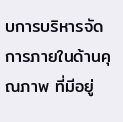บการบริหารจัดการภายในด้านคุณภาพ ที่มีอยู่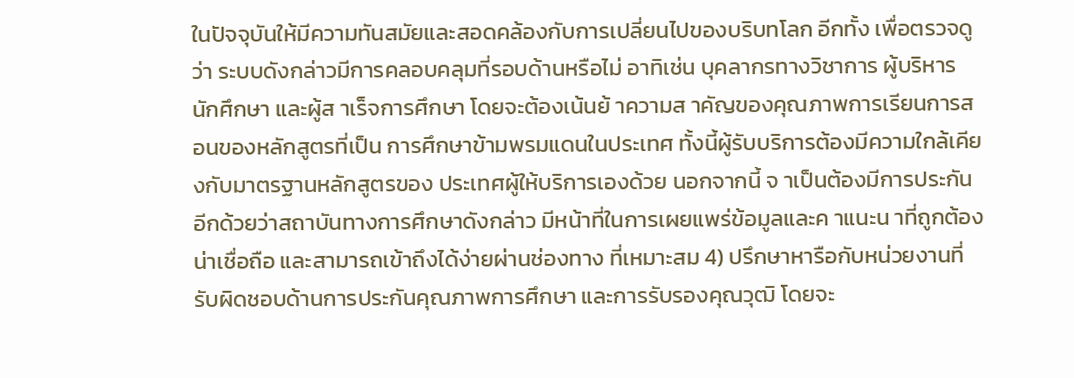ในปัจจุบันให้มีความทันสมัยและสอดคล้องกับการเปลี่ยนไปของบริบทโลก อีกทั้ง เพื่อตรวจดูว่า ระบบดังกล่าวมีการคลอบคลุมที่รอบด้านหรือไม่ อาทิเช่น บุคลากรทางวิชาการ ผู้บริหาร นักศึกษา และผู้ส าเร็จการศึกษา โดยจะต้องเน้นย้ าความส าคัญของคุณภาพการเรียนการสอนของหลักสูตรที่เป็น การศึกษาข้ามพรมแดนในประเทศ ทั้งนี้ผู้รับบริการต้องมีความใกล้เคียงกับมาตรฐานหลักสูตรของ ประเทศผู้ให้บริการเองด้วย นอกจากนี้ จ าเป็นต้องมีการประกันอีกด้วยว่าสถาบันทางการศึกษาดังกล่าว มีหน้าที่ในการเผยแพร่ข้อมูลและค าแนะน าที่ถูกต้อง น่าเชื่อถือ และสามารถเข้าถึงได้ง่ายผ่านช่องทาง ที่เหมาะสม 4) ปรึกษาหารือกับหน่วยงานที่รับผิดชอบด้านการประกันคุณภาพการศึกษา และการรับรองคุณวุฒิ โดยจะ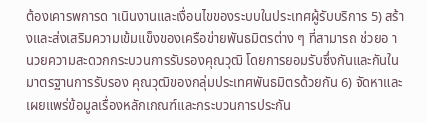ต้องเคารพการด าเนินงานและเงื่อนไขของระบบในประเทศผู้รับบริการ 5) สร้างและส่งเสริมความเข้มแข็งของเครือข่ายพันธมิตรต่าง ๆ ที่สามารถ ช่วยอ านวยความสะดวกกระบวนการรับรองคุณวุฒิ โดยการยอมรับซึ่งกันและกันในมาตรฐานการรับรอง คุณวุฒิของกลุ่มประเทศพันธมิตรด้วยกัน 6) จัดหาและเผยแพร่ข้อมูลเรื่องหลักเกณฑ์และกระบวนการประกัน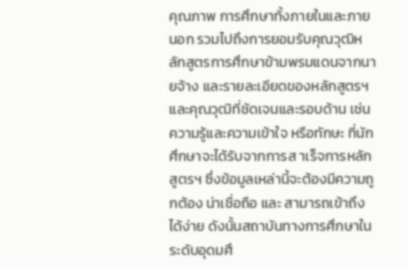คุณภาพ การศึกษาทั้งภายในและภายนอก รวมไปถึงการยอมรับคุณวุฒิหลักสูตรการศึกษาข้ามพรมแดนจากนายจ้าง และรายละเอียดของหลักสูตรฯ และคุณวุฒิที่ชัดเจนและรอบด้าน เช่น ความรู้และความเข้าใจ หรือทักษะ ที่นักศึกษาจะได้รับจากการส าเร็จการหลักสูตรฯ ซึ่งข้อมูลเหล่านี้จะต้องมีความถูกต้อง น่าเชื่อถือ และ สามารถเข้าถึงได้ง่าย ดังนั้นสถาบันทางการศึกษาในระดับอุดมศึ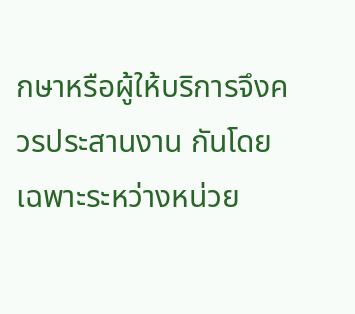กษาหรือผู้ให้บริการจึงควรประสานงาน กันโดยเฉพาะระหว่างหน่วย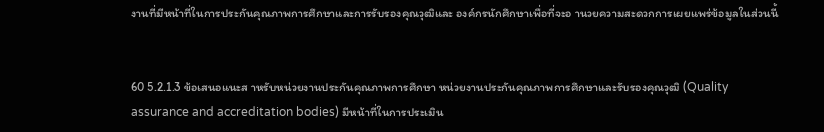งานที่มีหน้าที่ในการประกันคุณภาพการศึกษาและการรับรองคุณวุฒิและ องค์กรนักศึกษาเพื่อที่จะอ านวยความสะดวกการเผยแพร่ข้อมูลในส่วนนี้


60 5.2.1.3 ข้อเสนอแนะส าหรับหน่วยงานประกันคุณภาพการศึกษา หน่วยงานประกันคุณภาพการศึกษาและรับรองคุณวุฒิ (Quality assurance and accreditation bodies) มีหน้าที่ในการประเมิน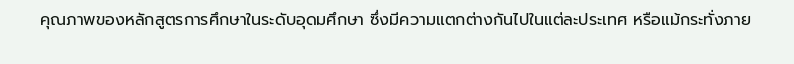คุณภาพของหลักสูตรการศึกษาในระดับอุดมศึกษา ซึ่งมีความแตกต่างกันไปในแต่ละประเทศ หรือแม้กระทั่งภาย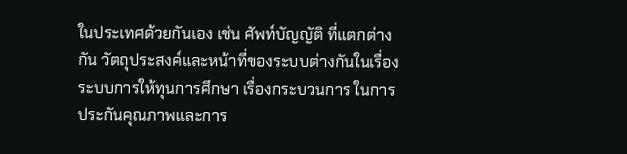ในประเทศด้วยกันเอง เช่น ศัพท์บัญญัติ ที่แตกต่างกัน วัตถุประสงค์และหน้าที่ของระบบต่างกันในเรื่องระบบการให้ทุนการศึกษา เรื่องกระบวนการ ในการประกันคุณภาพและการ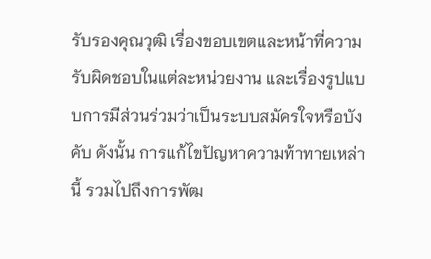รับรองคุณวุฒิ เรื่องขอบเขตและหน้าที่ความรับผิดชอบในแต่ละหน่วยงาน และเรื่องรูปแบบการมีส่วนร่วมว่าเป็นระบบสมัครใจหรือบังคับ ดังนั้น การแก้ไขปัญหาความท้าทายเหล่านี้ รวมไปถึงการพัฒ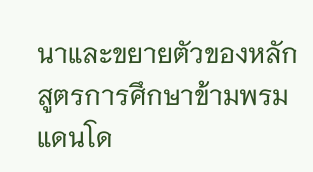นาและขยายตัวของหลักสูตรการศึกษาข้ามพรมแดนโด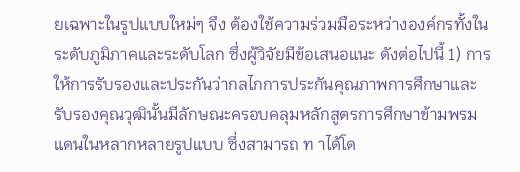ยเฉพาะในรูปแบบใหม่ๆ จึง ต้องใช้ความร่วมมือระหว่างองค์กรทั้งในระดับภูมิภาคและระดับโลก ซึ่งผู้วิจัยมีข้อเสนอแนะ ดังต่อไปนี้ 1) การให้การรับรองและประกันว่ากลไกการประกันคุณภาพการศึกษาและ รับรองคุณวุฒินั้นมีลักษณะครอบคลุมหลักสูตรการศึกษาข้ามพรมแดนในหลากหลายรูปแบบ ซึ่งสามารถ ท าได้โด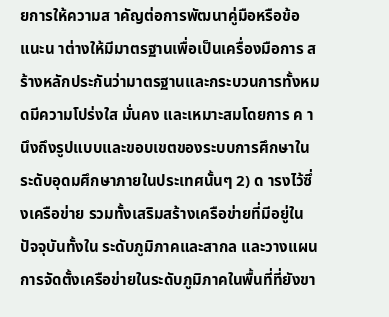ยการให้ความส าคัญต่อการพัฒนาคู่มือหรือข้อแนะน าต่างให้มีมาตรฐานเพื่อเป็นเครื่องมือการ สร้างหลักประกันว่ามาตรฐานและกระบวนการทั้งหมดมีความโปร่งใส มั่นคง และเหมาะสมโดยการ ค านึงถึงรูปแบบและขอบเขตของระบบการศึกษาในระดับอุดมศึกษาภายในประเทศนั้นๆ 2) ด ารงไว้ซึ่งเครือข่าย รวมทั้งเสริมสร้างเครือข่ายที่มีอยู่ในปัจจุบันทั้งใน ระดับภูมิภาคและสากล และวางแผนการจัดตั้งเครือข่ายในระดับภูมิภาคในพื้นที่ที่ยังขา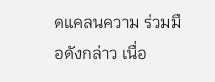ดแคลนความ ร่วมมือดังกล่าว เนื่อ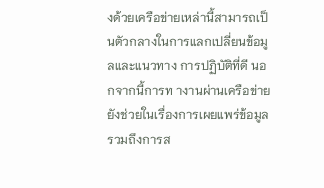งด้วยเครือข่ายเหล่านี้สามารถเป็นตัวกลางในการแลกเปลี่ยนข้อมูลและแนวทาง การปฏิบัติที่ดี นอกจากนี้การท างานผ่านเครือข่ายยังช่วยในเรื่องการเผยแพร่ข้อมูล รวมถึงการส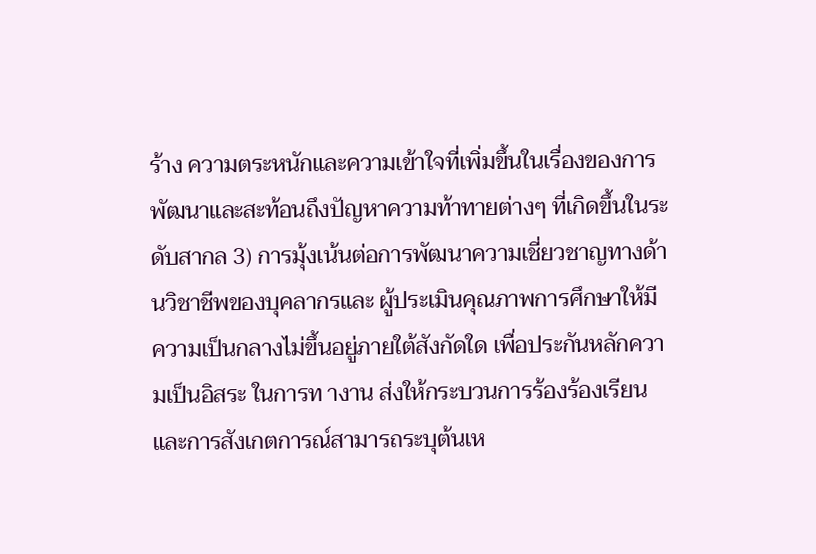ร้าง ความตระหนักและความเข้าใจที่เพิ่มขึ้นในเรื่องของการพัฒนาและสะท้อนถึงปัญหาความท้าทายต่างๆ ที่เกิดขึ้นในระดับสากล 3) การมุ้งเน้นต่อการพัฒนาความเชี่ยวชาญทางด้านวิชาชีพของบุคลากรและ ผู้ประเมินคุณภาพการศึกษาให้มีความเป็นกลางไม่ขึ้นอยู่ภายใต้สังกัดใด เพื่อประกันหลักความเป็นอิสระ ในการท างาน ส่งให้กระบวนการร้องร้องเรียนและการสังเกตการณ์สามารถระบุต้นเห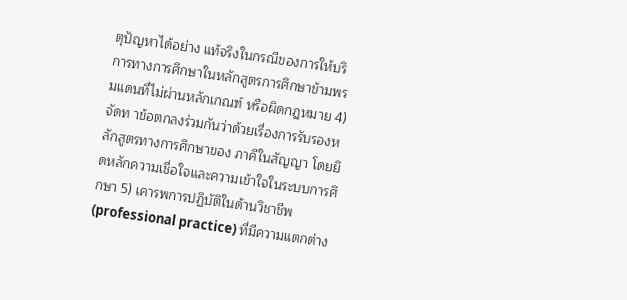ตุปัญหาได้อย่าง แท้จริงในกรณีของการให้บริการทางการศึกษาในหลักสูตรการศึกษาข้ามพรมแดนที่ไม่ผ่านหลักเกณฑ์ หรือผิดกฎหมาย 4) จัดท าข้อตกลงร่วมกันว่าด้วยเรื่องการรับรองหลักสูตรทางการศึกษาของ ภาคีในสัญญา โดยยึดหลักความเชื่อใจและความเข้าใจในระบบการศึกษา 5) เคารพการปฏิบัติในด้านวิชาชีพ (professional practice) ที่มีความแตกต่าง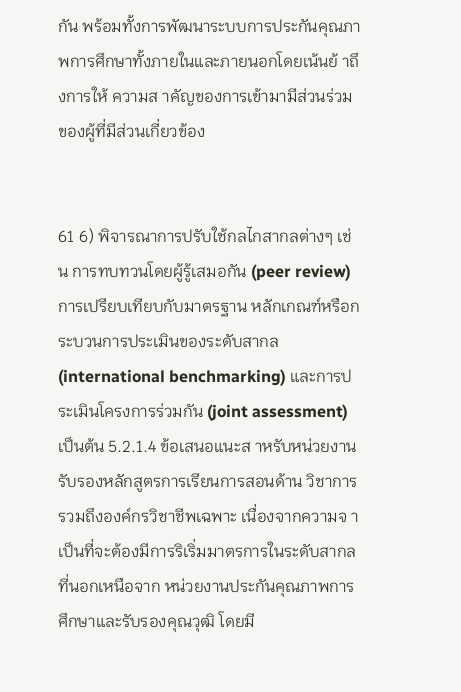กัน พร้อมทั้งการพัฒนาระบบการประกันคุณภาพการศึกษาทั้งภายในและภายนอกโดยเน้นย้ าถึงการให้ ความส าคัญของการเข้ามามีส่วนร่วมของผู้ที่มีส่วนเกี่ยวข้อง


61 6) พิจารณาการปรับใช้กลไกสากลต่างๆ เช่น การทบทวนโดยผู้รู้เสมอกัน (peer review) การเปรียบเทียบกับมาตรฐาน หลักเกณฑ์หรือกระบวนการประเมินของระดับสากล (international benchmarking) และการประเมินโครงการร่วมกัน (joint assessment) เป็นต้น 5.2.1.4 ข้อเสนอแนะส าหรับหน่วยงานรับรองหลักสูตรการเรียนการสอนด้าน วิชาการ รวมถึงองค์กรวิชาชีพเฉพาะ เนื่องจากความจ าเป็นที่จะต้องมีการริเริ่มมาตรการในระดับสากลที่นอกเหนือจาก หน่วยงานประกันคุณภาพการศึกษาและรับรองคุณวุฒิ โดยมี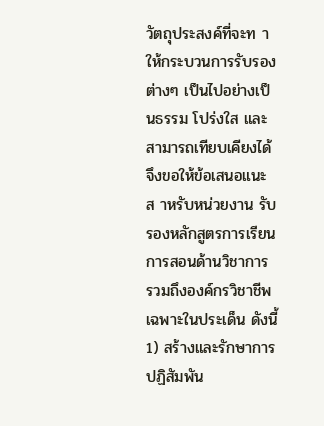วัตถุประสงค์ที่จะท าให้กระบวนการรับรอง ต่างๆ เป็นไปอย่างเป็นธรรม โปร่งใส และสามารถเทียบเคียงได้จึงขอให้ข้อเสนอแนะส าหรับหน่วยงาน รับรองหลักสูตรการเรียนการสอนด้านวิชาการ รวมถึงองค์กรวิชาชีพเฉพาะในประเด็น ดังนี้ 1) สร้างและรักษาการปฏิสัมพัน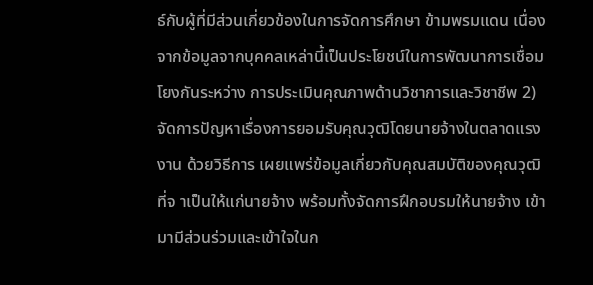ธ์กับผู้ที่มีส่วนเกี่ยวข้องในการจัดการศึกษา ข้ามพรมแดน เนื่องจากข้อมูลจากบุคคลเหล่านี้เป็นประโยชน์ในการพัฒนาการเชื่อมโยงกันระหว่าง การประเมินคุณภาพด้านวิชาการและวิชาชีพ 2)จัดการปัญหาเรื่องการยอมรับคุณวุฒิโดยนายจ้างในตลาดแรงงาน ด้วยวิธีการ เผยแพร่ข้อมูลเกี่ยวกับคุณสมบัติของคุณวุฒิที่จ าเป็นให้แก่นายจ้าง พร้อมทั้งจัดการฝึกอบรมให้นายจ้าง เข้ามามีส่วนร่วมและเข้าใจในก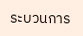ระบวนการ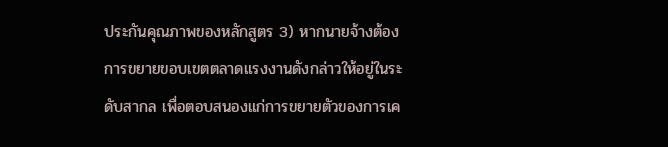ประกันคุณภาพของหลักสูตร 3) หากนายจ้างต้องการขยายขอบเขตตลาดแรงงานดังกล่าวให้อยู่ในระดับสากล เพื่อตอบสนองแก่การขยายตัวของการเค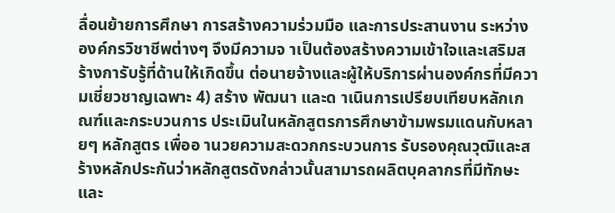ลื่อนย้ายการศึกษา การสร้างความร่วมมือ และการประสานงาน ระหว่างองค์กรวิชาชีพต่างๆ จึงมีความจ าเป็นต้องสร้างความเข้าใจและเสริมสร้างการับรู้ที่ด้านให้เกิดขึ้น ต่อนายจ้างและผู้ให้บริการผ่านองค์กรที่มีความเชี่ยวชาญเฉพาะ 4) สร้าง พัฒนา และด าเนินการเปรียบเทียบหลักเกณฑ์และกระบวนการ ประเมินในหลักสูตรการศึกษาข้ามพรมแดนกับหลายๆ หลักสูตร เพื่ออ านวยความสะดวกกระบวนการ รับรองคุณวุฒิและสร้างหลักประกันว่าหลักสูตรดังกล่าวนั้นสามารถผลิตบุคลากรที่มีทักษะและ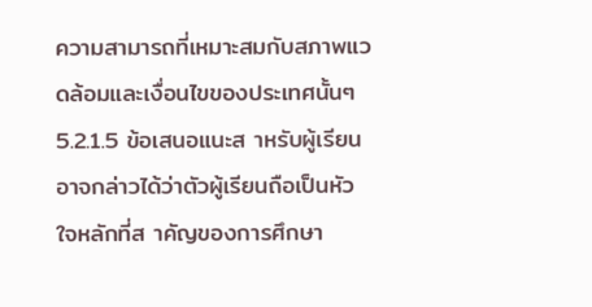ความสามารถที่เหมาะสมกับสภาพแวดล้อมและเงื่อนไขของประเทศนั้นๆ 5.2.1.5 ข้อเสนอแนะส าหรับผู้เรียน อาจกล่าวได้ว่าตัวผู้เรียนถือเป็นหัวใจหลักที่ส าคัญของการศึกษา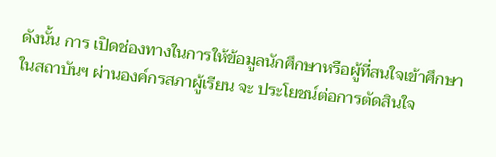ดังนั้น การ เปิดช่องทางในการให้ข้อมูลนักศึกษาหรือผู้ที่สนใจเข้าศึกษาในสถาบันฯ ผ่านองค์กรสภาผู้เรียน จะ ประโยชน์ต่อการตัดสินใจ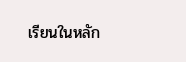เรียนในหลัก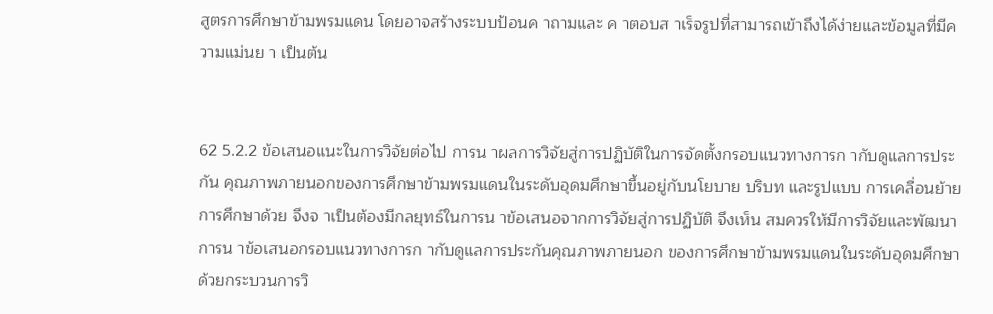สูตรการศึกษาข้ามพรมแดน โดยอาจสร้างระบบป้อนค าถามและ ค าตอบส าเร็จรูปที่สามารถเข้าถึงได้ง่ายและข้อมูลที่มีความแม่นย า เป็นต้น


62 5.2.2 ข้อเสนอแนะในการวิจัยต่อไป การน าผลการวิจัยสู่การปฏิบัติในการจัดตั้งกรอบแนวทางการก ากับดูแลการประกัน คุณภาพภายนอกของการศึกษาข้ามพรมแดนในระดับอุดมศึกษาขึ้นอยู่กับนโยบาย บริบท และรูปแบบ การเคลื่อนย้ายการศึกษาด้วย จึงจ าเป็นต้องมีกลยุทธ์ในการน าข้อเสนอจากการวิจัยสู่การปฏิบัติ จึงเห็น สมควรให้มีการวิจัยและพัฒนาการน าข้อเสนอกรอบแนวทางการก ากับดูแลการประกันคุณภาพภายนอก ของการศึกษาข้ามพรมแดนในระดับอุดมศึกษาด้วยกระบวนการวิ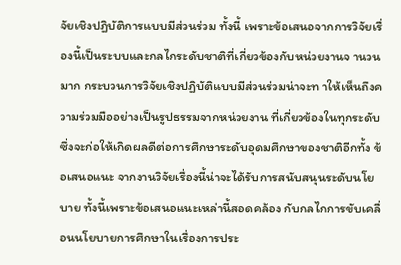จัยเชิงปฏิบัติการแบบมีส่วนร่วม ทั้งนี้ เพราะข้อเสนอจากการวิจัยเรื่องนี้เป็นระบบและกลไกระดับชาติที่เกี่ยวข้องกับหน่วยงานจ านวนมาก กระบวนการวิจัยเชิงปฏิบัติแบบมีส่วนร่วมน่าจะท าให้เห็นถึงความร่วมมืออย่างเป็นรูปธรรมจากหน่วยงาน ที่เกี่ยวข้องในทุกระดับ ซึ่งจะก่อให้เกิดผลดีต่อการศึกษาระดับอุดมศึกษาของชาติอีกทั้ง ข้อเสนอแนะ จากงานวิจัยเรื่องนี้น่าจะได้รับการสนับสนุนระดับนโยบาย ทั้งนี้เพราะข้อเสนอแนะเหล่านี้สอดคล้อง กับกลไกการขับเคลื่อนนโยบายการศึกษาในเรื่องการประ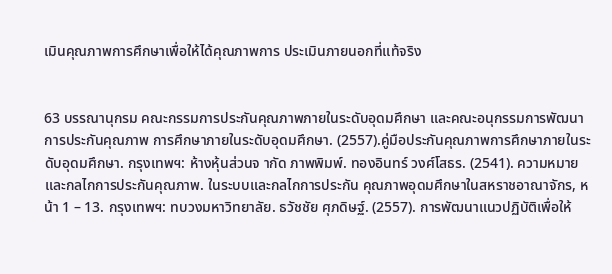เมินคุณภาพการศึกษาเพื่อให้ได้คุณภาพการ ประเมินภายนอกที่แท้จริง


63 บรรณานุกรม คณะกรรมการประกันคุณภาพภายในระดับอุดมศึกษา และคณะอนุกรรมการพัฒนาการประกันคุณภาพ การศึกษาภายในระดับอุดมศึกษา. (2557).คู่มือประกันคุณภาพการศึกษาภายในระดับอุดมศึกษา. กรุงเทพฯ: ห้างหุ้นส่วนจ ากัด ภาพพิมพ์. ทองอินทร์ วงศ์โสธร. (2541). ความหมายและกลไกการประกันคุณภาพ. ในระบบและกลไกการประกัน คุณภาพอุดมศึกษาในสหราชอาณาจักร, หน้า 1 – 13. กรุงเทพฯ: ทบวงมหาวิทยาลัย. ธวัชชัย ศุภดิษฐ์. (2557). การพัฒนาแนวปฏิบัติเพื่อให้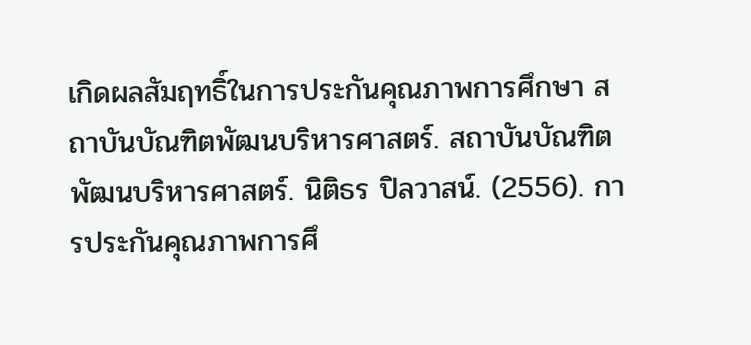เกิดผลสัมฤทธิ์ในการประกันคุณภาพการศึกษา สถาบันบัณฑิตพัฒนบริหารศาสตร์. สถาบันบัณฑิตพัฒนบริหารศาสตร์. นิติธร ปิลวาสน์. (2556). การประกันคุณภาพการศึ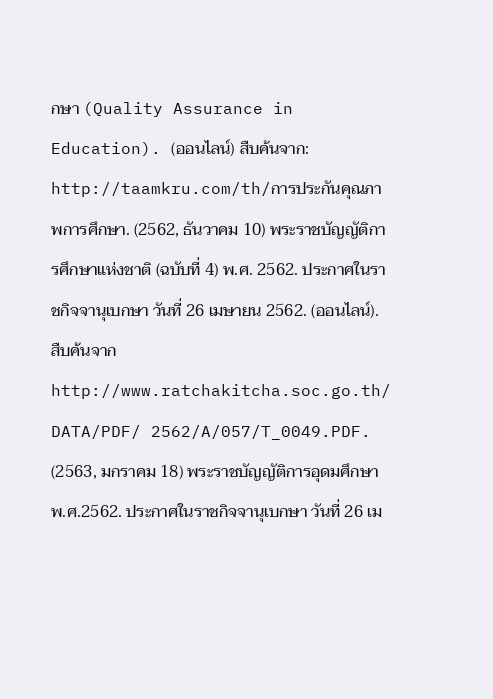กษา (Quality Assurance in Education). (ออนไลน์) สืบค้นจาก: http://taamkru.com/th/การประกันคุณภาพการศึกษา. (2562, ธันวาคม 10) พระราชบัญญัติการศึกษาแห่งชาติ (ฉบับที่ 4) พ.ศ. 2562. ประกาศในราชกิจจานุเบกษา วันที่ 26 เมษายน 2562. (ออนไลน์). สืบค้นจาก http://www.ratchakitcha.soc.go.th/ DATA/PDF/ 2562/A/057/T_0049.PDF. (2563, มกราคม 18) พระราชบัญญัติการอุดมศึกษา พ.ศ.2562. ประกาศในราชกิจจานุเบกษา วันที่ 26 เม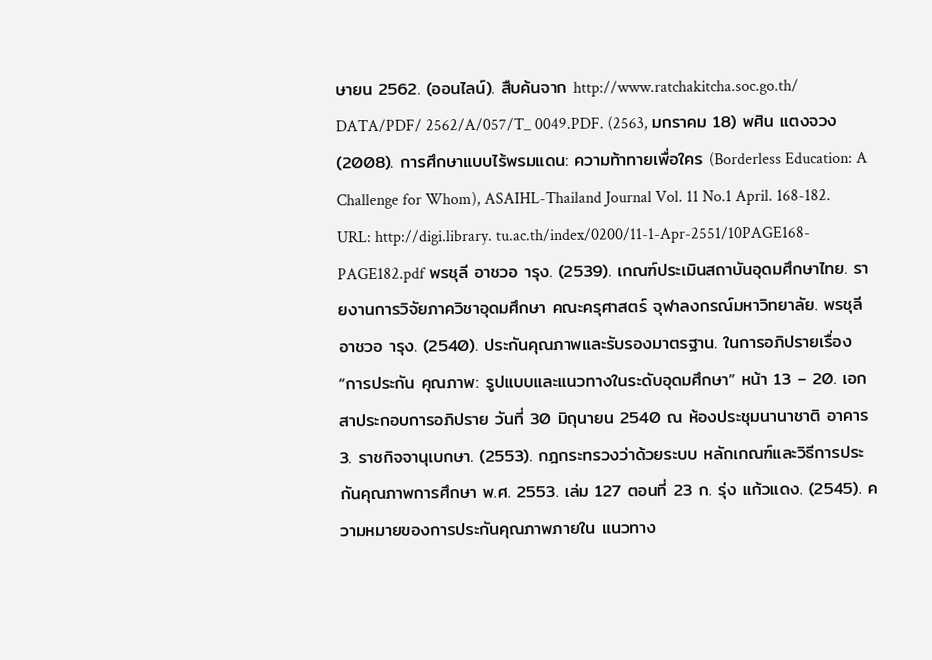ษายน 2562. (ออนไลน์). สืบค้นจาก http://www.ratchakitcha.soc.go.th/ DATA/PDF/ 2562/A/057/T_ 0049.PDF. (2563, มกราคม 18) พศิน แตงจวง (2008). การศึกษาแบบไร้พรมแดน: ความท้าทายเพื่อใคร (Borderless Education: A Challenge for Whom), ASAIHL-Thailand Journal Vol. 11 No.1 April. 168-182. URL: http://digi.library. tu.ac.th/index/0200/11-1-Apr-2551/10PAGE168-PAGE182.pdf พรชุลี อาชวอ ารุง. (2539). เกณฑ์ประเมินสถาบันอุดมศึกษาไทย. รายงานการวิจัยภาควิชาอุดมศึกษา คณะครุศาสตร์ จุฬาลงกรณ์มหาวิทยาลัย. พรชุลี อาชวอ ารุง. (2540). ประกันคุณภาพและรับรองมาตรฐาน. ในการอภิปรายเรื่อง “การประกัน คุณภาพ: รูปแบบและแนวทางในระดับอุดมศึกษา” หน้า 13 – 20. เอกสาประกอบการอภิปราย วันที่ 30 มิถุนายน 2540 ณ ห้องประชุมนานาชาติ อาคาร 3. ราชกิจจานุเบกษา. (2553). กฎกระทรวงว่าด้วยระบบ หลักเกณฑ์และวิธีการประกันคุณภาพการศึกษา พ.ศ. 2553. เล่ม 127 ตอนที่ 23 ก. รุ่ง แก้วแดง. (2545). ความหมายของการประกันคุณภาพภายใน แนวทาง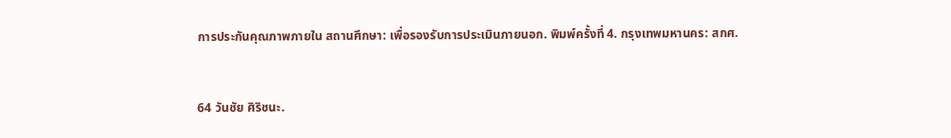การประกันคุณภาพภายใน สถานศึกษา: เพื่อรองรับการประเมินภายนอก. พิมพ์ครั้งที่ 4. กรุงเทพมหานคร: สกศ.


64 วันชัย ศิริชนะ.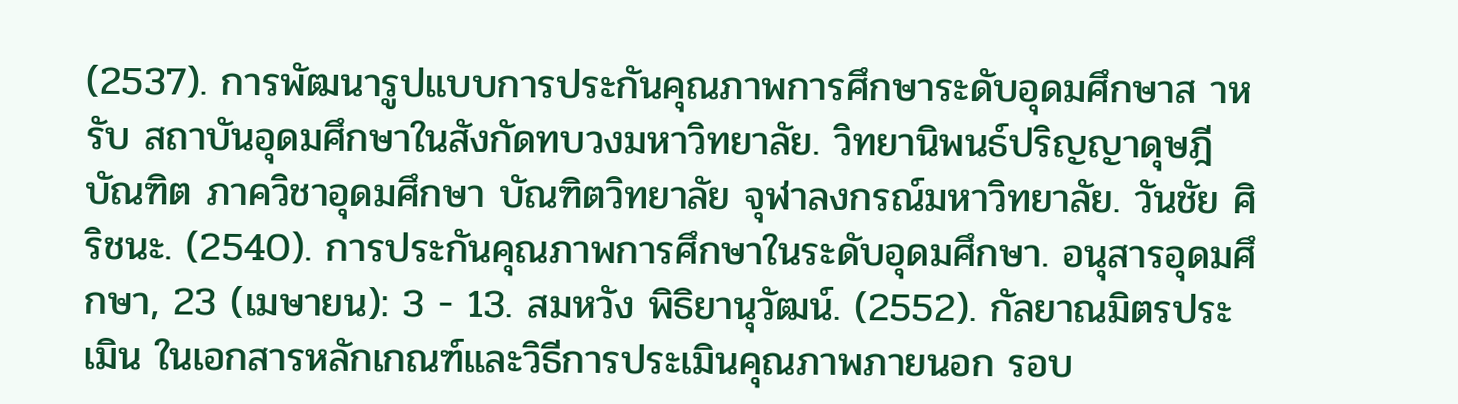(2537). การพัฒนารูปแบบการประกันคุณภาพการศึกษาระดับอุดมศึกษาส าหรับ สถาบันอุดมศึกษาในสังกัดทบวงมหาวิทยาลัย. วิทยานิพนธ์ปริญญาดุษฎีบัณฑิต ภาควิชาอุดมศึกษา บัณฑิตวิทยาลัย จุฬาลงกรณ์มหาวิทยาลัย. วันชัย ศิริชนะ. (2540). การประกันคุณภาพการศึกษาในระดับอุดมศึกษา. อนุสารอุดมศึกษา, 23 (เมษายน): 3 - 13. สมหวัง พิธิยานุวัฒน์. (2552). กัลยาณมิตรประเมิน ในเอกสารหลักเกณฑ์และวิธีการประเมินคุณภาพภายนอก รอบ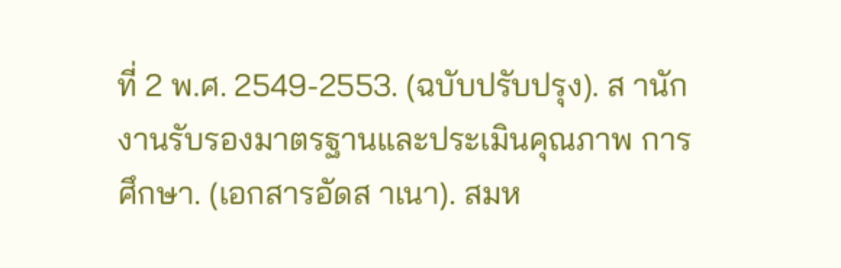ที่ 2 พ.ศ. 2549-2553. (ฉบับปรับปรุง). ส านักงานรับรองมาตรฐานและประเมินคุณภาพ การศึกษา. (เอกสารอัดส าเนา). สมห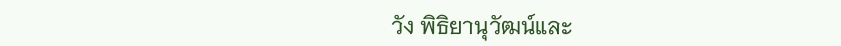วัง พิธิยานุวัฒน์และ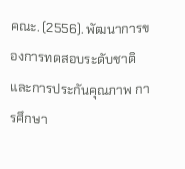คณะ. (2556). พัฒนาการของการทดสอบระดับชาติและการประกันคุณภาพ การศึกษา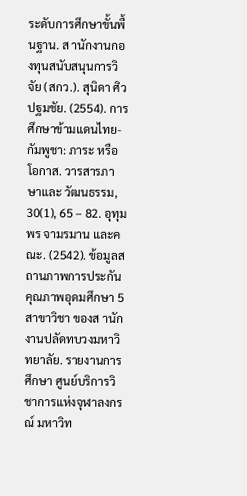ระดับการศึกษาขั้นพื้นฐาน. ส านักงานกองทุนสนับสนุนการวิจัย (สกว.). สุนิดา ศิวปฐมชัย. (2554). การศึกษาข้ามแดนไทย-กัมพูชา: ภาระ หรือโอกาส. วารสารภาษาและ วัฒนธรรม, 30(1), 65 – 82. อุทุมพร จามรมาน และคณะ. (2542). ข้อมูลสถานภาพการประกันคุณภาพอุดมศึกษา 5 สาขาวิชา ของส านักงานปลัดทบวงมหาวิทยาลัย. รายงานการศึกษา ศูนย์บริการวิชาการแห่งจุฬาลงกรณ์ มหาวิท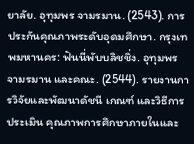ยาลัย. อุทุมพร จามรมาน. (2543). การประกันคุณภาพระดับอุดมศึกษา. กรุงเทพมหานคร: ฟันนี่พับบลิชชิ่ง. อุทุมพร จามรมาน และคณะ. (2544). รายงานการวิจัยและพัฒนาดัชนี เกณฑ์ และวิธีการประเมิน คุณภาพการศึกษาภายในและ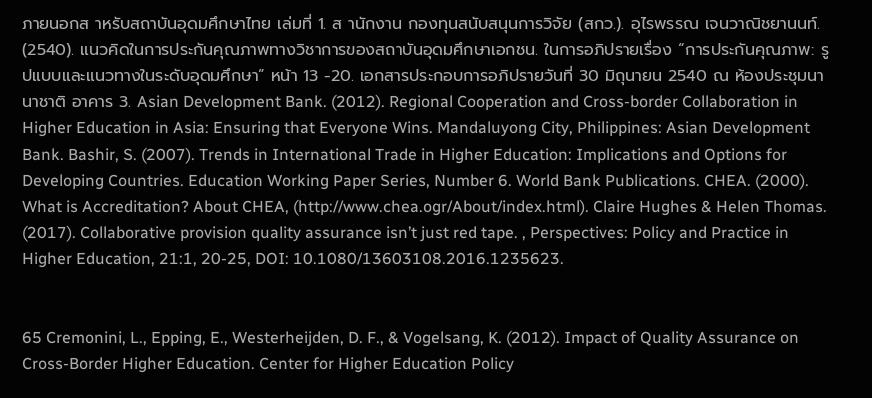ภายนอกส าหรับสถาบันอุดมศึกษาไทย เล่มที่ 1. ส านักงาน กองทุนสนับสนุนการวิจัย (สกว.). อุไรพรรณ เจนวาณิชยานนท์. (2540). แนวคิดในการประกันคุณภาพทางวิชาการของสถาบันอุดมศึกษาเอกชน. ในการอภิปรายเรื่อง “การประกันคุณภาพ: รูปแบบและแนวทางในระดับอุดมศึกษา” หน้า 13 -20. เอกสารประกอบการอภิปรายวันที่ 30 มิถุนายน 2540 ณ ห้องประชุมนานาชาติ อาคาร 3. Asian Development Bank. (2012). Regional Cooperation and Cross-border Collaboration in Higher Education in Asia: Ensuring that Everyone Wins. Mandaluyong City, Philippines: Asian Development Bank. Bashir, S. (2007). Trends in International Trade in Higher Education: Implications and Options for Developing Countries. Education Working Paper Series, Number 6. World Bank Publications. CHEA. (2000). What is Accreditation? About CHEA, (http://www.chea.ogr/About/index.html). Claire Hughes & Helen Thomas. (2017). Collaborative provision quality assurance isn’t just red tape. , Perspectives: Policy and Practice in Higher Education, 21:1, 20-25, DOI: 10.1080/13603108.2016.1235623.


65 Cremonini, L., Epping, E., Westerheijden, D. F., & Vogelsang, K. (2012). Impact of Quality Assurance on Cross-Border Higher Education. Center for Higher Education Policy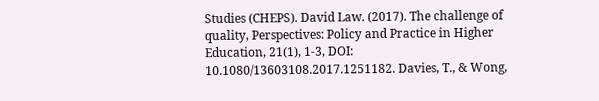Studies (CHEPS). David Law. (2017). The challenge of quality, Perspectives: Policy and Practice in Higher Education, 21(1), 1-3, DOI: 10.1080/13603108.2017.1251182. Davies, T., & Wong,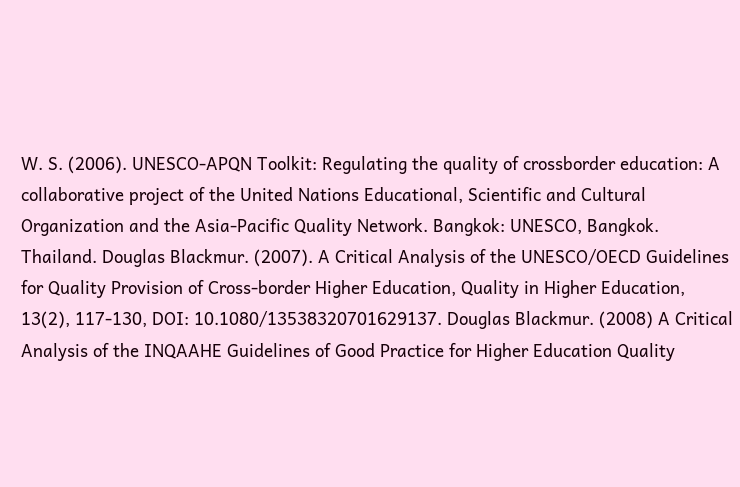W. S. (2006). UNESCO-APQN Toolkit: Regulating the quality of crossborder education: A collaborative project of the United Nations Educational, Scientific and Cultural Organization and the Asia-Pacific Quality Network. Bangkok: UNESCO, Bangkok. Thailand. Douglas Blackmur. (2007). A Critical Analysis of the UNESCO/OECD Guidelines for Quality Provision of Cross-border Higher Education, Quality in Higher Education, 13(2), 117-130, DOI: 10.1080/13538320701629137. Douglas Blackmur. (2008) A Critical Analysis of the INQAAHE Guidelines of Good Practice for Higher Education Quality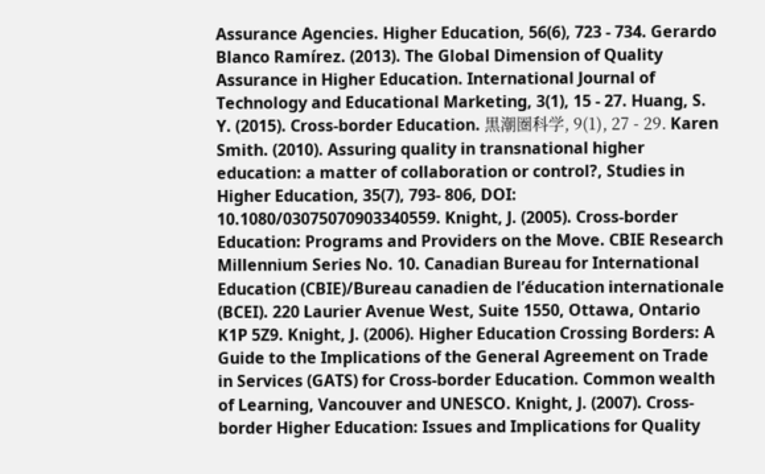Assurance Agencies. Higher Education, 56(6), 723 - 734. Gerardo Blanco Ramírez. (2013). The Global Dimension of Quality Assurance in Higher Education. International Journal of Technology and Educational Marketing, 3(1), 15 - 27. Huang, S. Y. (2015). Cross-border Education. 黒潮圏科学, 9(1), 27 - 29. Karen Smith. (2010). Assuring quality in transnational higher education: a matter of collaboration or control?, Studies in Higher Education, 35(7), 793- 806, DOI: 10.1080/03075070903340559. Knight, J. (2005). Cross-border Education: Programs and Providers on the Move. CBIE Research Millennium Series No. 10. Canadian Bureau for International Education (CBIE)/Bureau canadien de l’éducation internationale (BCEI). 220 Laurier Avenue West, Suite 1550, Ottawa, Ontario K1P 5Z9. Knight, J. (2006). Higher Education Crossing Borders: A Guide to the Implications of the General Agreement on Trade in Services (GATS) for Cross-border Education. Common wealth of Learning, Vancouver and UNESCO. Knight, J. (2007). Cross-border Higher Education: Issues and Implications for Quality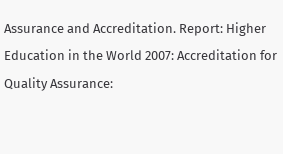Assurance and Accreditation. Report: Higher Education in the World 2007: Accreditation for Quality Assurance: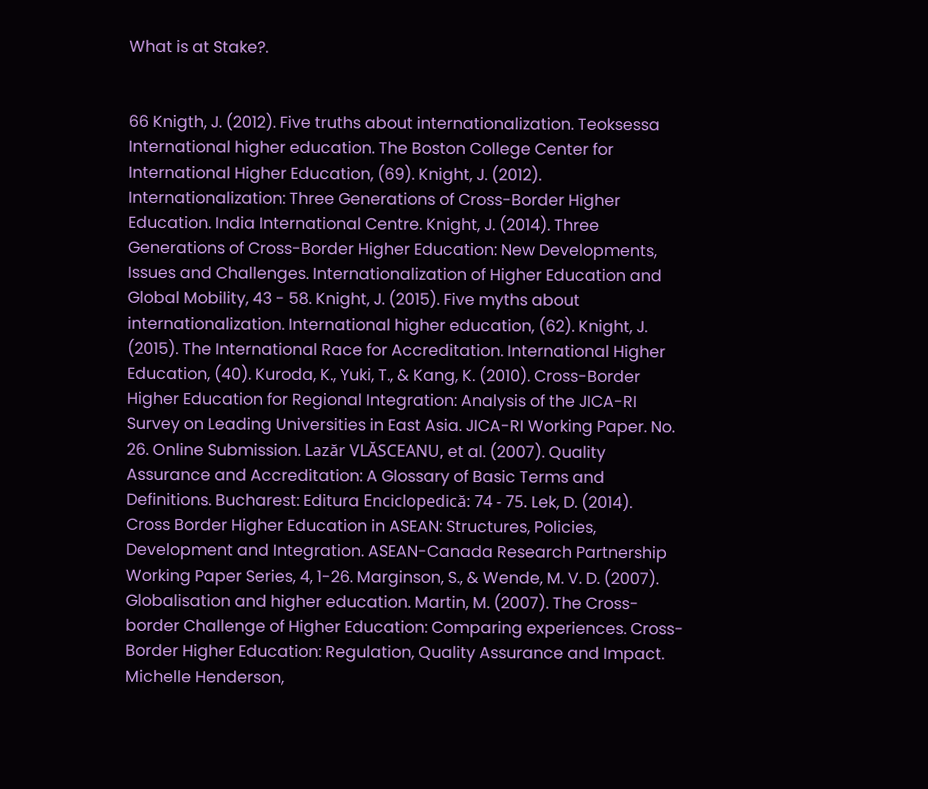What is at Stake?.


66 Knigth, J. (2012). Five truths about internationalization. Teoksessa International higher education. The Boston College Center for International Higher Education, (69). Knight, J. (2012). Internationalization: Three Generations of Cross-Border Higher Education. India International Centre. Knight, J. (2014). Three Generations of Cross-Border Higher Education: New Developments, Issues and Challenges. Internationalization of Higher Education and Global Mobility, 43 - 58. Knight, J. (2015). Five myths about internationalization. International higher education, (62). Knight, J. (2015). The International Race for Accreditation. International Higher Education, (40). Kuroda, K., Yuki, T., & Kang, K. (2010). Cross-Border Higher Education for Regional Integration: Analysis of the JICA-RI Survey on Leading Universities in East Asia. JICA-RI Working Paper. No. 26. Online Submission. Lazăr VLĂSCEANU, et al. (2007). Quality Assurance and Accreditation: A Glossary of Basic Terms and Definitions. Bucharest: Editura Enciclopedică: 74 - 75. Lek, D. (2014). Cross Border Higher Education in ASEAN: Structures, Policies, Development and Integration. ASEAN-Canada Research Partnership Working Paper Series, 4, 1-26. Marginson, S., & Wende, M. V. D. (2007). Globalisation and higher education. Martin, M. (2007). The Cross-border Challenge of Higher Education: Comparing experiences. Cross-Border Higher Education: Regulation, Quality Assurance and Impact. Michelle Henderson,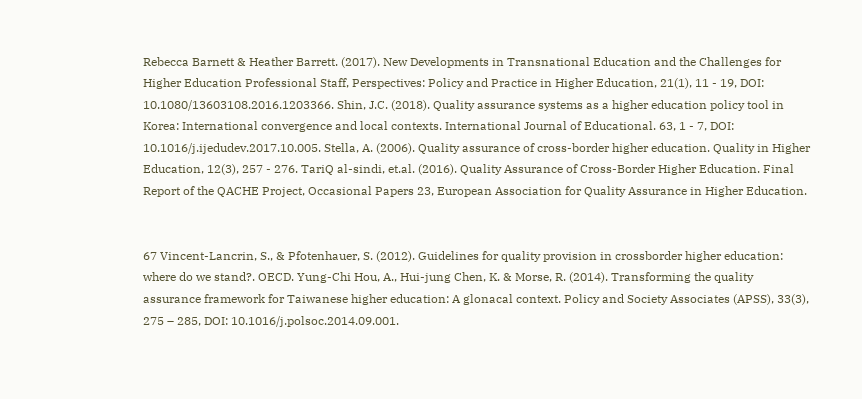Rebecca Barnett & Heather Barrett. (2017). New Developments in Transnational Education and the Challenges for Higher Education Professional Staff, Perspectives: Policy and Practice in Higher Education, 21(1), 11 - 19, DOI: 10.1080/13603108.2016.1203366. Shin, J.C. (2018). Quality assurance systems as a higher education policy tool in Korea: International convergence and local contexts. International Journal of Educational. 63, 1 - 7, DOI: 10.1016/j.ijedudev.2017.10.005. Stella, A. (2006). Quality assurance of cross-border higher education. Quality in Higher Education, 12(3), 257 - 276. TariQ al-sindi, et.al. (2016). Quality Assurance of Cross-Border Higher Education. Final Report of the QACHE Project, Occasional Papers 23, European Association for Quality Assurance in Higher Education.


67 Vincent-Lancrin, S., & Pfotenhauer, S. (2012). Guidelines for quality provision in crossborder higher education: where do we stand?. OECD. Yung-Chi Hou, A., Hui-jung Chen, K. & Morse, R. (2014). Transforming the quality assurance framework for Taiwanese higher education: A glonacal context. Policy and Society Associates (APSS), 33(3), 275 – 285, DOI: 10.1016/j.polsoc.2014.09.001.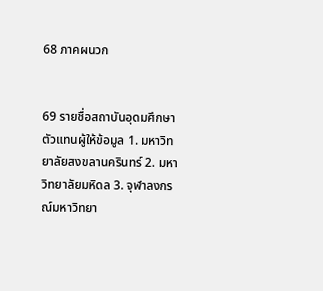68 ภาคผนวก


69 รายชื่อสถาบันอุดมศึกษาตัวแทนผู้ให้ข้อมูล 1. มหาวิทยาลัยสงขลานครินทร์ 2. มหาวิทยาลัยมหิดล 3. จุฬาลงกรณ์มหาวิทยา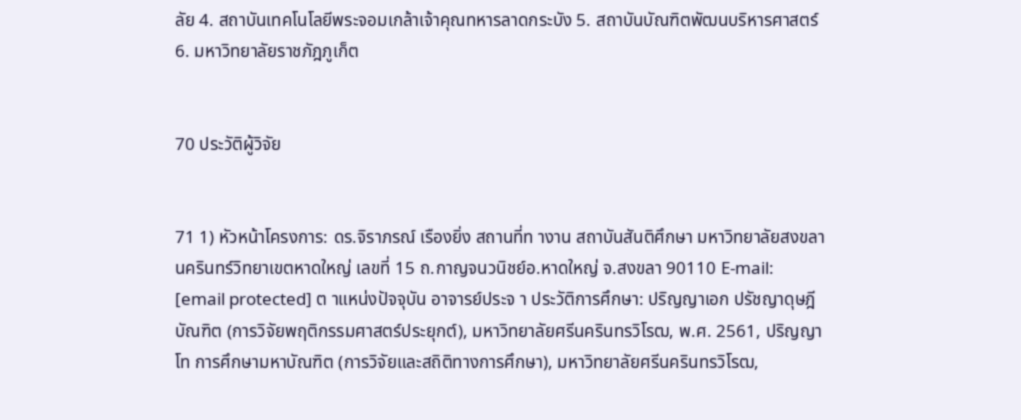ลัย 4. สถาบันเทคโนโลยีพระจอมเกล้าเจ้าคุณทหารลาดกระบัง 5. สถาบันบัณฑิตพัฒนบริหารศาสตร์ 6. มหาวิทยาลัยราชภัฎภูเก็ต


70 ประวัติผู้วิจัย


71 1) หัวหน้าโครงการ: ดร.จิราภรณ์ เรืองยิ่ง สถานที่ท างาน สถาบันสันติศึกษา มหาวิทยาลัยสงขลานครินทร์วิทยาเขตหาดใหญ่ เลขที่ 15 ถ.กาญจนวนิชย์อ.หาดใหญ่ จ.สงขลา 90110 E-mail: [email protected] ต าแหน่งปัจจุบัน อาจารย์ประจ า ประวัติการศึกษา: ปริญญาเอก ปรัชญาดุษฎีบัณฑิต (การวิจัยพฤติกรรมศาสตร์ประยุกต์), มหาวิทยาลัยศรีนครินทรวิโรฒ, พ.ศ. 2561, ปริญญาโท การศึกษามหาบัณฑิต (การวิจัยและสถิติทางการศึกษา), มหาวิทยาลัยศรีนครินทรวิโรฒ,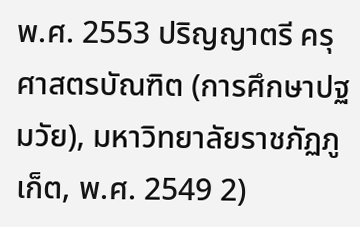พ.ศ. 2553 ปริญญาตรี ครุศาสตรบัณฑิต (การศึกษาปฐมวัย), มหาวิทยาลัยราชภัฏภูเก็ต, พ.ศ. 2549 2)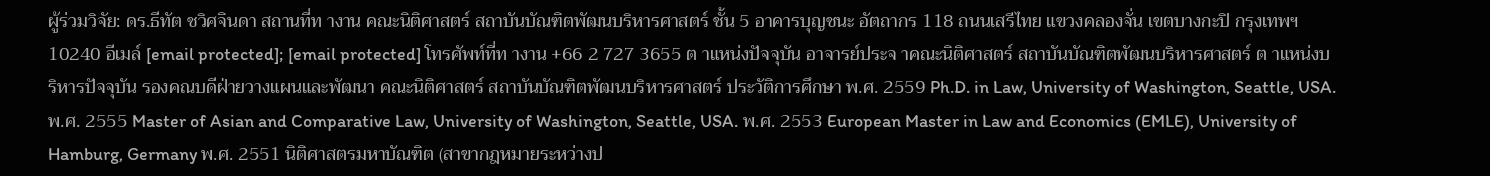ผู้ร่วมวิจัย: ดร.ธีทัต ชวิศจินดา สถานที่ท างาน คณะนิติศาสตร์ สถาบันบัณฑิตพัฒนบริหารศาสตร์ ชั้น 5 อาคารบุญชนะ อัตถากร 118 ถนนเสรีไทย แขวงคลองจั่น เขตบางกะปิ กรุงเทพฯ 10240 อีเมล์ [email protected]; [email protected] โทรศัพท์ที่ท างาน +66 2 727 3655 ต าแหน่งปัจจุบัน อาจารย์ประจ าคณะนิติศาสตร์ สถาบันบัณฑิตพัฒนบริหารศาสตร์ ต าแหน่งบริหารปัจจุบัน รองคณบดีฝ่ายวางแผนและพัฒนา คณะนิติศาสตร์ สถาบันบัณฑิตพัฒนบริหารศาสตร์ ประวัติการศึกษา พ.ศ. 2559 Ph.D. in Law, University of Washington, Seattle, USA. พ.ศ. 2555 Master of Asian and Comparative Law, University of Washington, Seattle, USA. พ.ศ. 2553 European Master in Law and Economics (EMLE), University of Hamburg, Germany พ.ศ. 2551 นิติศาสตรมหาบัณฑิต (สาขากฎหมายระหว่างป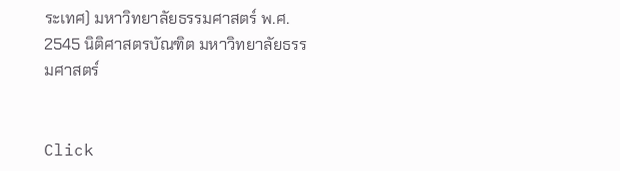ระเทศ) มหาวิทยาลัยธรรมศาสตร์ พ.ศ. 2545 นิติศาสตรบัณฑิต มหาวิทยาลัยธรรมศาสตร์


Click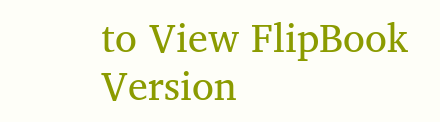to View FlipBook Version